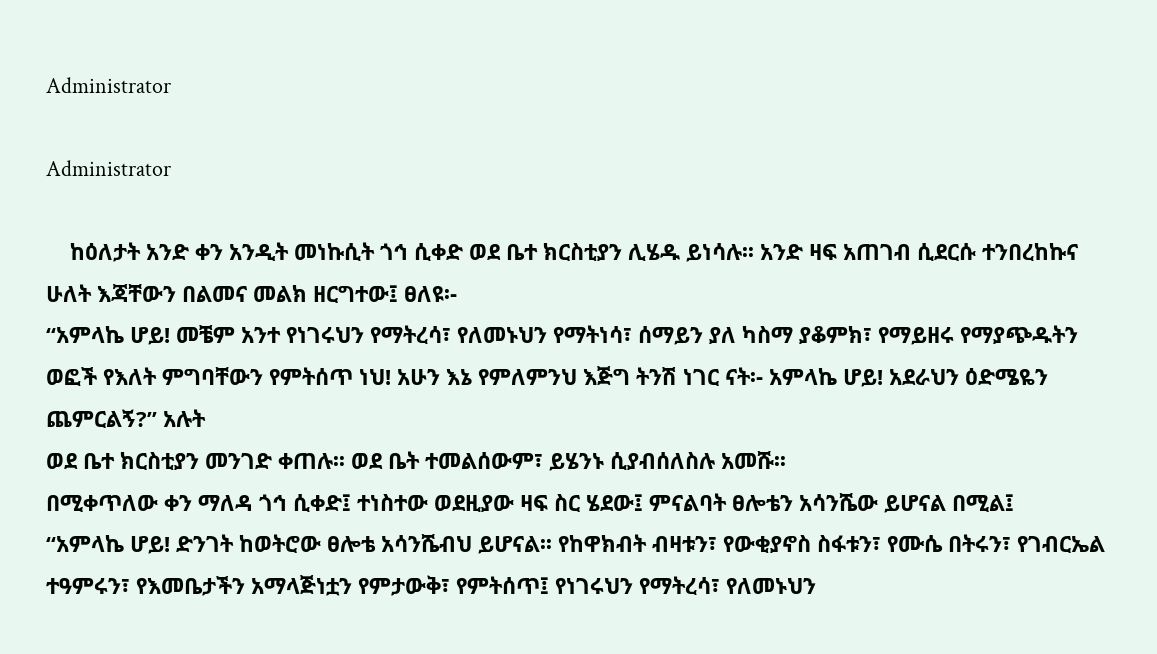Administrator

Administrator

    ከዕለታት አንድ ቀን አንዲት መነኩሲት ጎኅ ሲቀድ ወደ ቤተ ክርስቲያን ሊሄዱ ይነሳሉ፡፡ አንድ ዛፍ አጠገብ ሲደርሱ ተንበረከኩና ሁለት እጃቸውን በልመና መልክ ዘርግተው፤ ፀለዩ፡-
“አምላኬ ሆይ! መቼም አንተ የነገሩህን የማትረሳ፣ የለመኑህን የማትነሳ፣ ሰማይን ያለ ካስማ ያቆምክ፣ የማይዘሩ የማያጭዱትን ወፎች የእለት ምግባቸውን የምትሰጥ ነህ! አሁን እኔ የምለምንህ እጅግ ትንሽ ነገር ናት፡- አምላኬ ሆይ! አደራህን ዕድሜዬን ጨምርልኝ?” አሉት
ወደ ቤተ ክርስቲያን መንገድ ቀጠሉ፡፡ ወደ ቤት ተመልሰውም፣ ይሄንኑ ሲያብሰለስሉ አመሹ፡፡
በሚቀጥለው ቀን ማለዳ ጎኅ ሲቀድ፤ ተነስተው ወደዚያው ዛፍ ስር ሄደው፤ ምናልባት ፀሎቴን አሳንሼው ይሆናል በሚል፤
“አምላኬ ሆይ! ድንገት ከወትሮው ፀሎቴ አሳንሼብህ ይሆናል፡፡ የከዋክብት ብዛቱን፣ የውቂያኖስ ስፋቱን፣ የሙሴ በትሩን፣ የገብርኤል ተዓምሩን፣ የእመቤታችን አማላጅነቷን የምታውቅ፣ የምትሰጥ፤ የነገሩህን የማትረሳ፣ የለመኑህን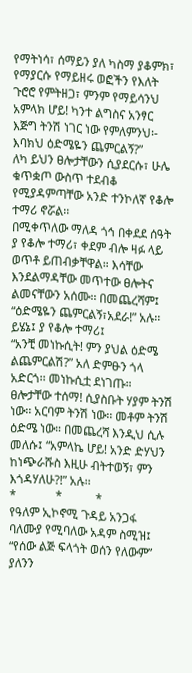የማትነሳ፣ ሰማይን ያለ ካስማ ያቆምክ፣ የማያርሱ የማይዘሩ ወፎችን የእለት ጉሮሮ የምትዘጋ፣ ምንም የማይሳንህ አምላክ ሆይ! ካንተ ልግስና አንፃር እጅግ ትንሽ ነገር ነው የምለምንህ፡- እባክህ ዕድሜዬን ጨምርልኝ?”
ለካ ይህን ፀሎታቸውን ሲያደርሱ፣ ሁሌ ቁጥቋጦ ውስጥ ተደብቆ የሚያዳምጣቸው አንድ ተንኮለኛ የቆሎ ተማሪ ኖሯል፡፡
በሚቀጥለው ማለዳ ጎኅ በቀደደ ሰዓት ያ የቆሎ ተማሪ፣ ቀደም ብሎ ዛፉ ላይ ወጥቶ ይጠብቃቸዋል። እሳቸው እንደልማዳቸው መጥተው ፀሎትና ልመናቸውን አሰሙ፡፡ በመጨረሻም፤ “ዕድሜዬን ጨምርልኝ፣አደራ!” አሉ፡፡
ይሄኔ፤ ያ የቆሎ ተማሪ፤
“አንቺ መነኩሲት! ምን ያህል ዕድሜ ልጨምርልሽ?” አለ ድምፁን ጎላ አድርጎ፡፡ መነኩሲቷ ደነገጡ። ፀሎታቸው ተሰማ! ሲያስቡት ሃያም ትንሽ ነው፡፡ አርባም ትንሽ ነው፡፡ መቶም ትንሽ ዕድሜ ነው። በመጨረሻ እንዲህ ሲሉ መለሱ፤ “አምላኬ ሆይ! አንድ ድሃህን ከነጭራሹስ እዚሁ ብትተወኝ፣ ምን እጎዳሃለሁ?!” አሉ፡፡
*             *           *
የዓለም ኢኮኖሚ ጉዳይ አንጋፋ ባለሙያ የሚባለው አዳም ስሚዝ፤ “የሰው ልጅ ፍላጎት ወሰን የለውም” ያለንን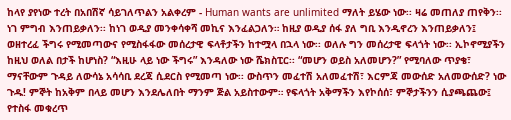ከላየ ያየነው ተረት በአበሽኛ ሳይገለጥልን አልቀረም - Human wants are unlimited ማለት ይሄው ነው፡፡ ዛሬ መጠለያ ጠየቅን፡፡ ነገ ምግብ እንጠይቃለን፡፡ ከነገ ወዲያ መንቀሳቀሻ መኪና እንፈልጋለን። ከዚያ ወዲያ ሰፋ ያለ ግቢ እንዲኖረን እንጠይቃለን፤ ወዘተረፈ ችግሩ የሚመጣውና የሚስፋፋው መሰረታዊ ፍላቶታችን ከተሟላ በኋላ ነው፡፡ ወለሉ ግን መሰረታዊ ፍላጎት ነው፡፡ ኢኮኖሚያችን ከዚህ ወለል በታች ከሆነስ? “እዚሁ ላይ ነው ችግሩ” እንዳለው ነው ሼክስፒር፡፡ “መሆን ወይስ አለመሆን?” የሚባለው ጥያቄ፣ ማናቸውም ጉዳይ ለውሳኔ አሳሳቢ ደረጃ ሲደርስ የሚመጣ ነው፡፡ ውስጥን መፈተሽ አለመፈተሽ፣ እርምጃ መውሰድ አለመውሰድ? ነው ጉዱ! ምኞት ከአቅም በላይ መሆን እንደሌለበት ማንም ጅል አይስተውም። የፍላጎት አቅማችን እየኮሰሰ፣ ምኞታችንን ሲያጫጨው፤ የተስፋ መቁረጥ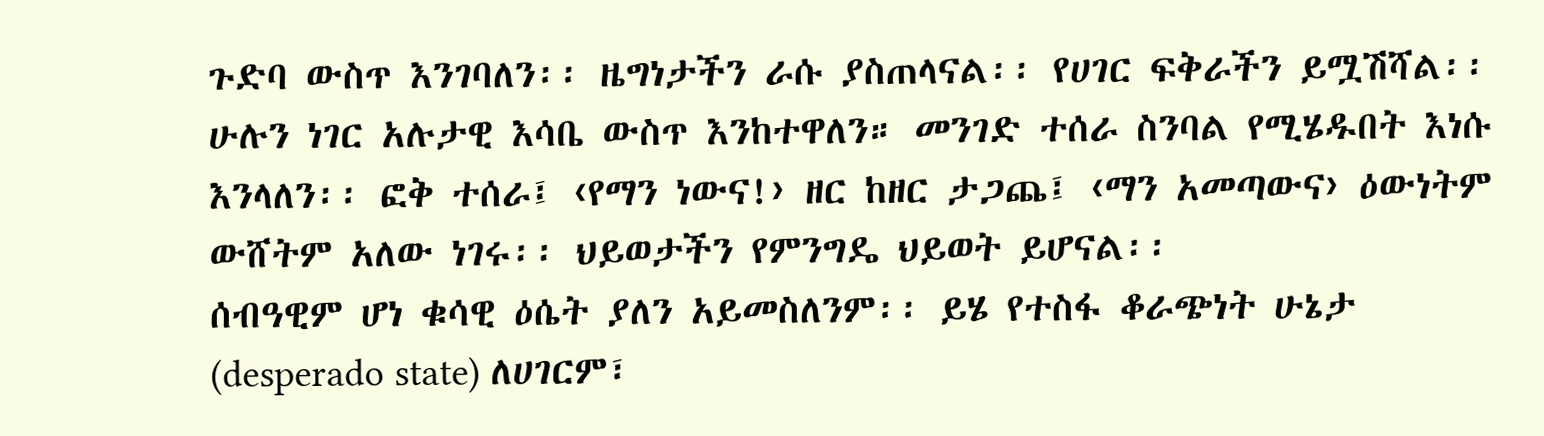ጉድባ ውስጥ እንገባለን፡፡ ዜግነታችን ራሱ ያስጠላናል፡፡ የሀገር ፍቅራችን ይሟሽሻል፡፡ ሁሉን ነገር አሉታዊ እሳቤ ውስጥ እንከተዋለን። መንገድ ተሰራ ስንባል የሚሄዱበት እነሱ እንላለን፡፡ ፎቅ ተሰራ፤ ‹የማን ነውና!› ዘር ከዘር ታጋጨ፤ ‹ማን አመጣውና› ዕውነትም ውሸትም አለው ነገሩ፡፡ ህይወታችን የምንግዴ ህይወት ይሆናል፡፡
ሰብዓዊም ሆነ ቁሳዊ ዕሴት ያለን አይመስለንም፡፡ ይሄ የተስፋ ቆራጭነት ሁኔታ (desperado state) ለሀገርም፣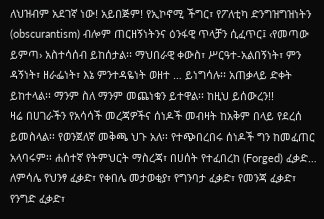ለህዝብም አደገኛ ነው! አይበጅም! የኢኮኖሚ ችግር፣ የፖለቲካ ድንግዝግዝነትን (obscurantism) ብሎም ጠርዘኝነትንና ዕንፋዊ ጥላቻን ሲፈጥር፤ ‹የመጣው ይምጣ› አስተሳሰብ ይከሰታል፡፡ ማህበራዊ ቀውስ፣ ሥርዓተ-አልበኝነት፣ ምን ዳኝነት፣ ዘራፌነት፣ እኔ ምንተዳዬነት ወዘተ … ይነግሳሉ፡፡ አጠቃላይ ድቀት ይከተላል፡፡ ማንም ስለ ማንም መጨነቁን ይተዋል፡፡ ከዚህ ይሰውረን!!
ዛሬ በሀገራችን የአሳሳች መረጃዎችና ሰነዶች መብዛት ከአቅም በላይ የደረሰ ይመስላል፡፡ የወንጀለኛ መቅጫ ህጉ አለ፡፡ የተጭበረበሩ ሰነዶች ግን ከመፈጠር አላባሩም፡፡ ሐሰተኛ የትምህርት ማስረጃ፣ በሀሰት የተፈበረከ (Forged) ፈቃድ… ለምሳሌ የህንፃ ፈቃድ፣ የቀበሌ መታወቂያ፣ የግንባታ ፈቃድ፣ የመንጃ ፈቃድ፣ የንግድ ፈቃድ፣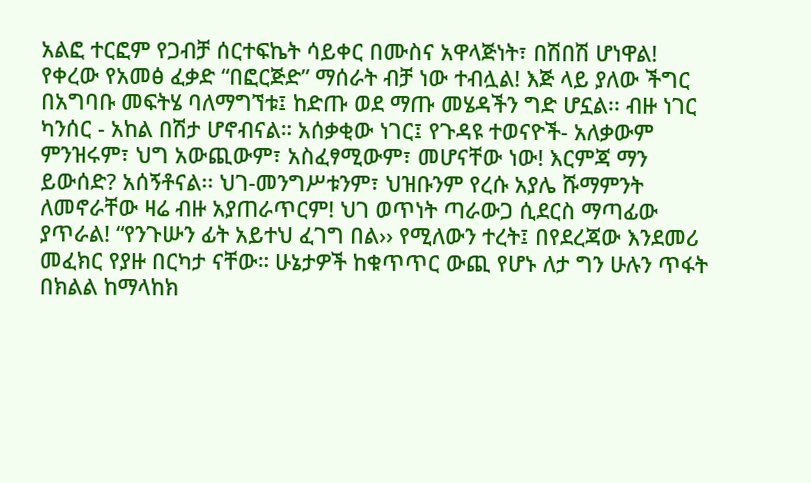አልፎ ተርፎም የጋብቻ ሰርተፍኬት ሳይቀር በሙስና አዋላጅነት፣ በሽበሽ ሆነዋል! የቀረው የአመፅ ፈቃድ “በፎርጅድ” ማሰራት ብቻ ነው ተብሏል! እጅ ላይ ያለው ችግር በአግባቡ መፍትሄ ባለማግኘቱ፤ ከድጡ ወደ ማጡ መሄዳችን ግድ ሆኗል፡፡ ብዙ ነገር ካንሰር - አከል በሽታ ሆኖብናል። አሰቃቂው ነገር፤ የጉዳዩ ተወናዮች- አለቃውም ምንዝሩም፣ ህግ አውጪውም፣ አስፈፃሚውም፣ መሆናቸው ነው! እርምጃ ማን ይውሰድ? አሰኝቶናል፡፡ ህገ-መንግሥቱንም፣ ህዝቡንም የረሱ አያሌ ሹማምንት ለመኖራቸው ዛሬ ብዙ አያጠራጥርም! ህገ ወጥነት ጣራውጋ ሲደርስ ማጣፊው ያጥራል! “የንጉሡን ፊት አይተህ ፈገግ በል›› የሚለውን ተረት፤ በየደረጃው እንደመሪ መፈክር የያዙ በርካታ ናቸው። ሁኔታዎች ከቁጥጥር ውጪ የሆኑ ለታ ግን ሁሉን ጥፋት በክልል ከማላከክ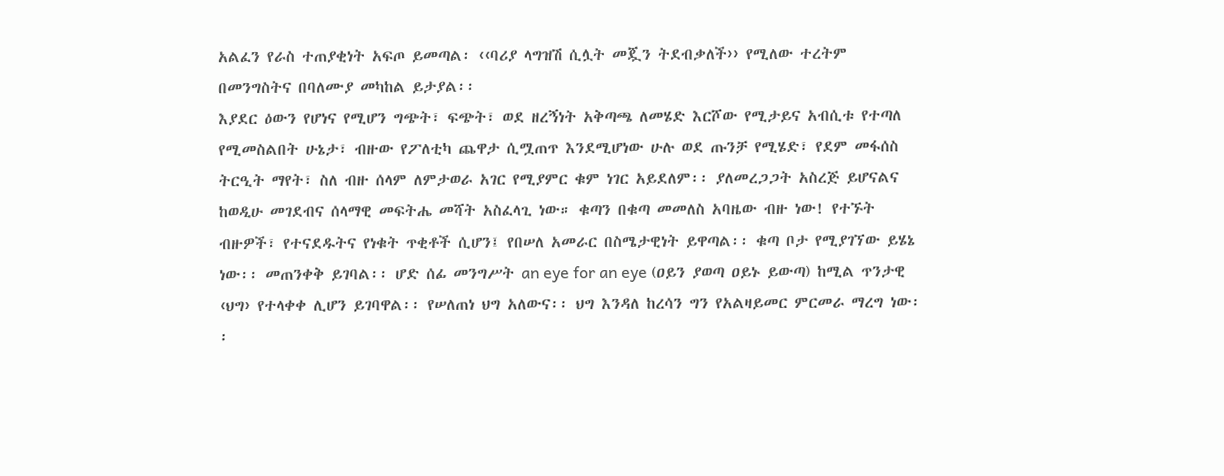አልፈን የራስ ተጠያቂነት አፍጦ ይመጣል፡ ‹‹ባሪያ ላግዝሽ ሲሏት መጇን ትደብቃለች›› የሚለው ተረትም በመንግስትና በባለሙያ መካከል ይታያል፡፡
እያደር ዕውን የሆነና የሚሆን ግጭት፣ ፍጭት፣ ወደ ዘረኝነት አቅጣጫ ለመሄድ እርሾው የሚታይና አብሲቱ የተጣለ የሚመስልበት ሁኔታ፣ ብዙው የፖለቲካ ጨዋታ ሲሟጠጥ እንደሚሆነው ሁሉ ወደ ጡንቻ የሚሄድ፣ የደም መፋሰስ ትርዒት ማየት፣ ስለ ብዙ ሰላም ለምታወራ አገር የሚያምር ቁም ነገር አይደለም፡፡ ያለመረጋጋት አስረጅ ይሆናልና ከወዲሁ መገደብና ሰላማዊ መፍትሔ መሻት አስፈላጊ ነው። ቁጣን በቁጣ መመለስ አባዜው ብዙ ነው! የተኙት ብዙዎች፣ የተናደዱትና የነቁት ጥቂቶች ሲሆን፤ የበሠለ አመራር በስሜታዊነት ይዋጣል፡፡ ቁጣ ቦታ የሚያገኘው ይሄኔ ነው፡፡ መጠንቀቅ ይገባል፡፡ ሆድ ሰፊ መንግሥት an eye for an eye (ዐይን ያወጣ ዐይኑ ይውጣ) ከሚል ጥንታዊ ‹ህግ› የተላቀቀ ሊሆን ይገባዋል፡፡ የሠለጠነ ህግ አለውና፡፡ ህግ እንዳለ ከረሳን ግን የአልዛይመር ምርመራ ማረግ ነው፡፡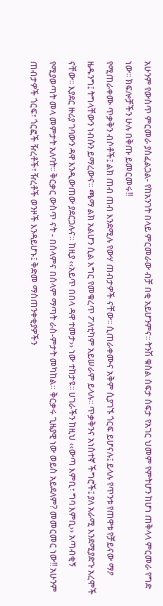አሁንም የውስጥ ምርመራ ያስፈልጋል- የከአንገት በላይ ምርመራው ብቻ በቂ አይሆንምና፡፡ ትንሽ ቁስል ሰፍታ ሰፍታ የአገር ህመም የምትሆን ከሆነ ጠቅላላ ምርመራ የግድ ነው፡፡ ክፍሎቻችን ሁሉ በቅጡ ይመርመሩ!!
የሚጠራቀሙ ጥቃቅን ብሶቶች፤ ልክ ጠብ ጠብ እንደሚሉ የውሃ ጠብታዎች ናቸው፡፡ ሲጠራቀሙና አቅም ሲያገኙ ጎርፍ ይሆናሉ፤ ይላሉ የጥንቱ የጠዋቱ የቻይናው ማዖ ዜዱንግ፤ ትግላቸውን ነብሱን ይማረውና፡፡ ጫማ ልክ አልሆን ሲል እግር የመቁረጥ ፖለቲካም አይሠራም ይላሉ፡፡ ጥቃቅንና አነስተኛ ችግሮች፤ ያለ አራሚ እንደሚያድጉ አረሞች ናቸው፡፡ እያደር ዙሪያ ገባውን ዳዋ እንዲውጠው ያደርጋሉና። ከዚያ ‹‹አይጥ በበላ ዳዋ ተመታ›› ነው ተከታዩ፡፡ ሀገራችን ከዚህ ‹‹ውጣ እምቢ፣ ግባ እምቢ›› አጣብቂኝ የሚያወጣት መላ መምታት አለባት፡፡ ቅርቃር ውስጥ ናት - በሰላምና በሰላም ማጣት ራስ-ምታት መካከል። ቅርቃሩ ጊዜያዊ ነው ወይስ አይደለም? መመርመር ነው!! አሁንም ጠብታዎች ጎርፍ፣ ጎርፎች ዥረቶች፣ ዥረቶች ወንዞች እንዳይሆኑ፤ ቅድመ ማስጠንቀቂያዎችን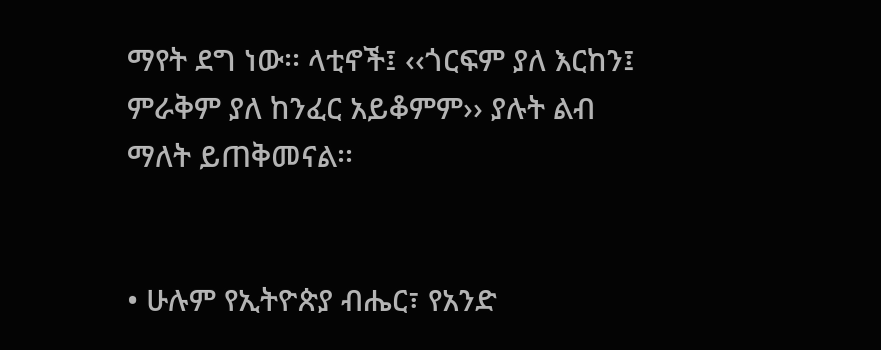ማየት ደግ ነው፡፡ ላቲኖች፤ ‹‹ጎርፍም ያለ እርከን፤ ምራቅም ያለ ከንፈር አይቆምም›› ያሉት ልብ ማለት ይጠቅመናል፡፡


• ሁሉም የኢትዮጵያ ብሔር፣ የአንድ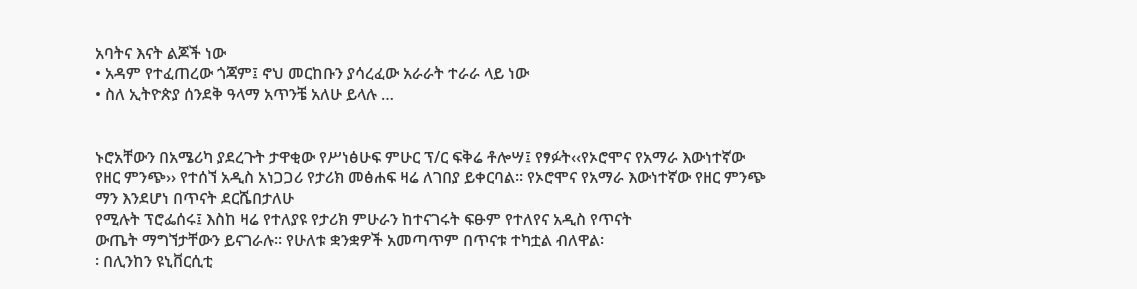አባትና እናት ልጆች ነው
• አዳም የተፈጠረው ጎጃም፤ ኖህ መርከቡን ያሳረፈው አራራት ተራራ ላይ ነው
• ስለ ኢትዮጵያ ሰንደቅ ዓላማ አጥንቼ አለሁ ይላሉ …


ኑሮአቸውን በአሜሪካ ያደረጉት ታዋቂው የሥነፅሁፍ ምሁር ፕ/ር ፍቅሬ ቶሎሣ፤ የፃፉት‹‹የኦሮሞና የአማራ እውነተኛው የዘር ምንጭ›› የተሰኘ አዲስ አነጋጋሪ የታሪክ መፅሐፍ ዛሬ ለገበያ ይቀርባል፡፡ የኦሮሞና የአማራ እውነተኛው የዘር ምንጭ ማን እንደሆነ በጥናት ደርሼበታለሁ
የሚሉት ፕሮፌሰሩ፤ እስከ ዛሬ የተለያዩ የታሪክ ምሁራን ከተናገሩት ፍፁም የተለየና አዲስ የጥናት
ውጤት ማግኘታቸውን ይናገራሉ፡፡ የሁለቱ ቋንቋዎች አመጣጥም በጥናቱ ተካቷል ብለዋል፡
፡ በሊንከን ዩኒቨርሲቲ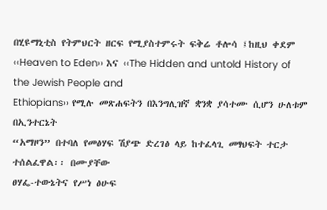በሂዩማኒቲስ የትምህርት ዘርፍ የሚያስተምሩት ፍቅሬ ቶሎሳ ፤ከዚህ ቀደም
‹‹Heaven to Eden›› እና ‹‹The Hidden and untold History of the Jewish People and
Ethiopians›› የሚሉ መጽሐፍትን በእንግሊዝኛ ቋንቋ ያሳተሙ ሲሆን ሁለቱም በኢንተርኔት
“አማዞን” በተባለ የመፅሃፍ ሽያጭ ድረገፅ ላይ ከተፈላጊ መፃህፍት ተርታ ተሰልፈዋል፡፡ በሙያቸው
ፀሃፌ-ተውኔትና የሥነ ፅሁፍ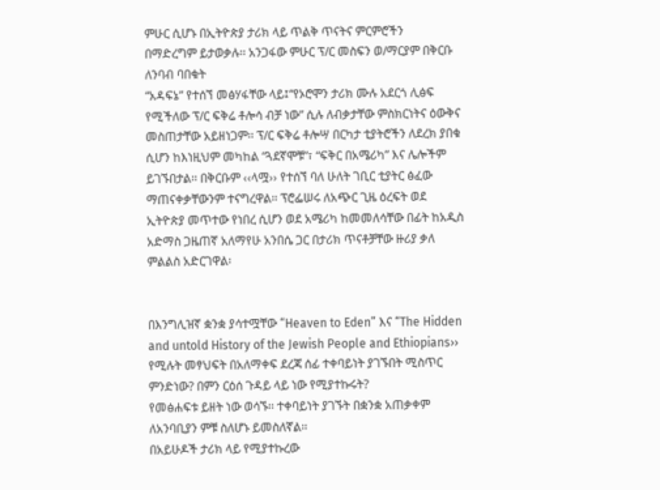ምሁር ሲሆኑ በኢትዮጵያ ታሪክ ላይ ጥልቅ ጥናትና ምርምሮችን
በማድረግም ይታወቃሉ፡፡ አንጋፋው ምሁር ፕ/ር መስፍን ወ/ማርያም በቅርቡ ለንባብ ባበቁት
“አዳፍኔ” የተሰኘ መፅሃፋቸው ላይ፤“የኦሮሞን ታሪክ ሙሉ አደርጎ ሊፅፍ የሚችለው ፕ/ር ፍቅሬ ቶሎሳ ብቻ ነው” ሲሉ ለብቃታቸው ምስክርነትና ዕውቅና መስጠታቸው አይዘነጋም፡፡ ፕ/ር ፍቅሬ ቶሎሣ በርካታ ቲያትሮችን ለደረክ ያበቁ ሲሆን ከእነዚህም መካከል “ጓደኛሞቹ”፣ “ፍቅር በአሜሪካ” እና ሌሎችም ይገኙበታል፡፡ በቅርቡም ‹‹ላሟ›› የተሰኘ ባለ ሁለት ገቢር ቲያትር ፅፈው ማጠናቀቃቸውንም ተናግረዋል፡፡ ፕሮፌሠሩ ለአጭር ጊዜ ዕረፍት ወደ ኢትዮጵያ መጥተው የነበረ ሲሆን ወደ አሜሪካ ከመመለሳቸው በፊት ከአዲስ አድማስ ጋዜጠኛ አለማየሁ አንበሴ ጋር በታሪክ ጥናቶቻቸው ዙሪያ ቃለ ምልልስ አድርገዋል፡


በእንግሊዝኛ ቋንቋ ያሳተሟቸው “Heaven to Eden” እና “The Hidden and untold History of the Jewish People and Ethiopians›› የሚሉት መፃህፍት በአለማቀፍ ደረጃ ሰፊ ተቀባይነት ያገኙበት ሚስጥር ምንድነው? በምን ርዕሰ ጉዳይ ላይ ነው የሚያተኩሩት?
የመፅሐፍቱ ይዘት ነው ወሳኙ፡፡ ተቀባይነት ያገኙት በቋንቋ አጠቃቀም ለአንባቢያን ምቹ ስለሆኑ ይመስለኛል፡፡
በአይሁዶች ታሪክ ላይ የሚያተኩረው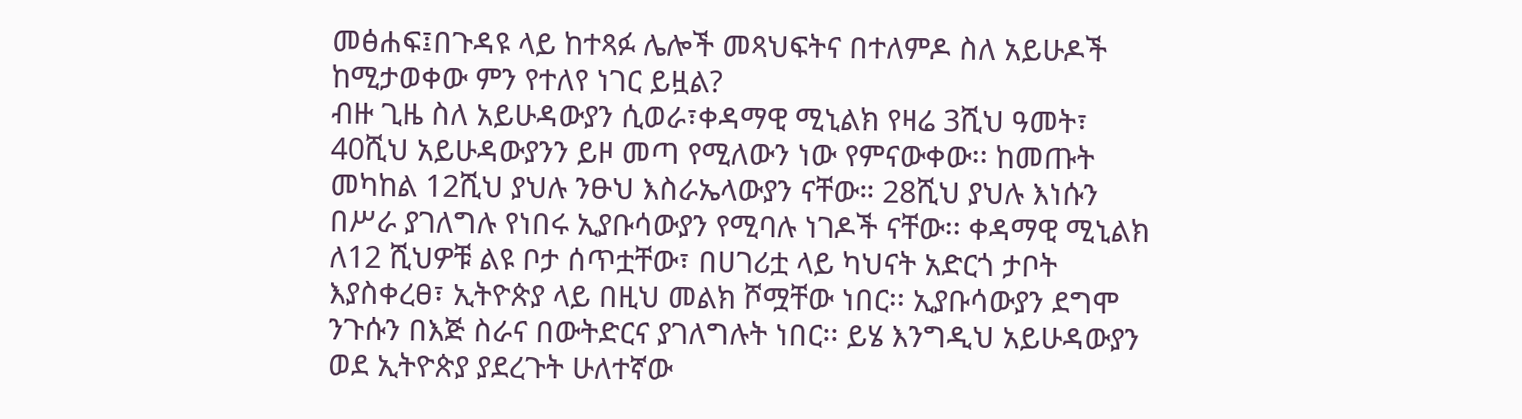መፅሐፍ፤በጉዳዩ ላይ ከተጻፉ ሌሎች መጻህፍትና በተለምዶ ስለ አይሁዶች ከሚታወቀው ምን የተለየ ነገር ይዟል?
ብዙ ጊዜ ስለ አይሁዳውያን ሲወራ፣ቀዳማዊ ሚኒልክ የዛሬ 3ሺህ ዓመት፣ 40ሺህ አይሁዳውያንን ይዞ መጣ የሚለውን ነው የምናውቀው፡፡ ከመጡት መካከል 12ሺህ ያህሉ ንፁህ እስራኤላውያን ናቸው። 28ሺህ ያህሉ እነሱን በሥራ ያገለግሉ የነበሩ ኢያቡሳውያን የሚባሉ ነገዶች ናቸው፡፡ ቀዳማዊ ሚኒልክ ለ12 ሺህዎቹ ልዩ ቦታ ሰጥቷቸው፣ በሀገሪቷ ላይ ካህናት አድርጎ ታቦት እያስቀረፀ፣ ኢትዮጵያ ላይ በዚህ መልክ ሾሟቸው ነበር፡፡ ኢያቡሳውያን ደግሞ ንጉሱን በእጅ ስራና በውትድርና ያገለግሉት ነበር፡፡ ይሄ እንግዲህ አይሁዳውያን ወደ ኢትዮጵያ ያደረጉት ሁለተኛው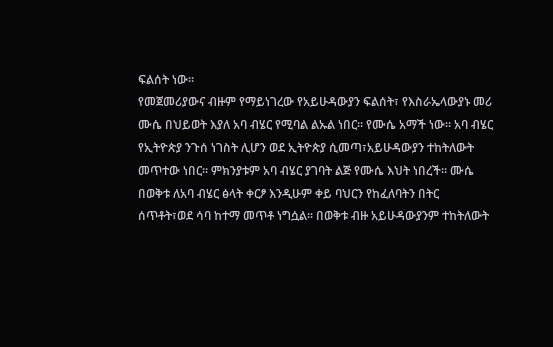ፍልሰት ነው፡፡
የመጀመሪያውና ብዙም የማይነገረው የአይሁዳውያን ፍልሰት፣ የእስራኤላውያኑ መሪ ሙሴ በህይወት እያለ አባ ብሄር የሚባል ልኡል ነበር። የሙሴ አማች ነው፡፡ አባ ብሄር የኢትዮጵያ ንጉሰ ነገስት ሊሆን ወደ ኢትዮጵያ ሲመጣ፣አይሁዳውያን ተከትለውት መጥተው ነበር፡፡ ምክንያቱም አባ ብሄር ያገባት ልጅ የሙሴ እህት ነበረች፡፡ ሙሴ በወቅቱ ለአባ ብሄር ፅላት ቀርፆ እንዲሁም ቀይ ባህርን የከፈለባትን በትር ሰጥቶት፣ወደ ሳባ ከተማ መጥቶ ነግሷል፡፡ በወቅቱ ብዙ አይሁዳውያንም ተከትለውት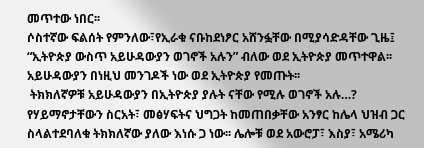መጥተው ነበር፡፡
ሶስተኛው ፍልሰት የምንለው፣የኢራቁ ናቡከደነፆር አሸንፏቸው በሚያሳድዳቸው ጊዜ፤ “ኢትዮጵያ ውስጥ አይሁዳውያን ወገኖች አሉን” ብለው ወደ ኢትዮጵያ መጥተዋል፡፡ አይሁዳውያን በነዚህ መንገዶች ነው ወደ ኢትዮጵያ የመጡት፡፡
 ትክክለኛዎቹ አይሁዳውያን በኢትዮጵያ ያሉት ናቸው የሚሉ ወገኖች አሉ…?
የሃይማኖታቸውን ስርአት፣ መፅሃፍትና ህግጋት ከመጠበቃቸው አንፃር ከሌላ ህዝብ ጋር ስላልተደባለቁ ትክክለኛው ያለው እነሱ ጋ ነው፡፡ ሌሎቹ ወደ አውሮፓ፣ እስያ፣ አሜሪካ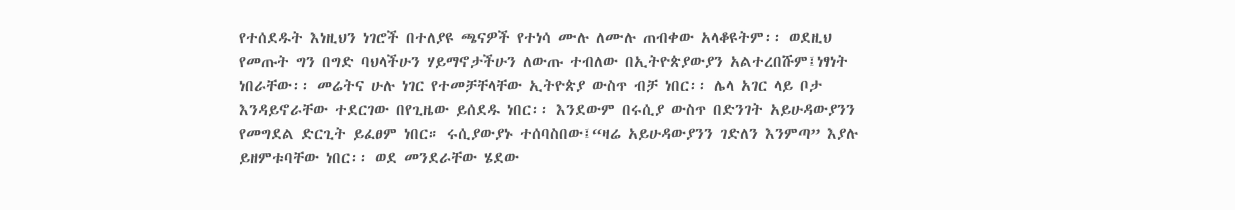የተሰደዱት እነዚህን ነገሮች በተለያዩ ጫናዎች የተነሳ ሙሉ ለሙሉ ጠብቀው አላቆዩትም፡፡ ወደዚህ የመጡት ግን በግድ ባህላችሁን ሃይማኖታችሁን ለውጡ ተብለው በኢትዮጵያውያን አልተረበሹም፤ነፃነት ነበራቸው፡፡ መሬትና ሁሉ ነገር የተመቻቸላቸው ኢትዮጵያ ውስጥ ብቻ ነበር፡፡ ሌላ አገር ላይ ቦታ እንዳይኖራቸው ተደርገው በየጊዜው ይሰደዱ ነበር፡፡ እንደውም በሩሲያ ውስጥ በድንገት አይሁዳውያንን የመግደል ድርጊት ይፈፀም ነበር። ሩሲያውያኑ ተሰባስበው፤“ዛሬ አይሁዳውያንን ገድለን እንምጣ” እያሉ ይዘምቱባቸው ነበር፡፡ ወደ መንደራቸው ሄደው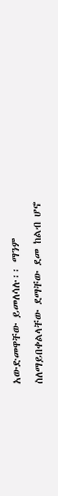አውድመዋቸው ይመለሳሉ፡፡ ማንም ስለማይበቀልላቸው ደማቸው ደመ ከልብ ሆኖ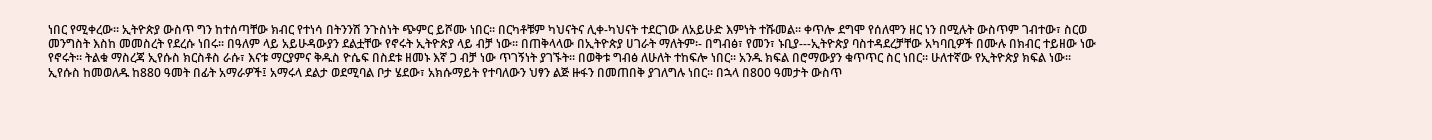ነበር የሚቀረው፡፡ ኢትዮጵያ ውስጥ ግን ከተሰጣቸው ክብር የተነሳ በትንንሽ ንጉስነት ጭምር ይሾሙ ነበር፡፡ በርካቶቹም ካህናትና ሊቀ-ካህናት ተደርገው ለአይሁድ እምነት ተሹመል፡፡ ቀጥሎ ደግሞ የሰለሞን ዘር ነን በሚሉት ውስጥም ገብተው፣ ስርወ መንግስት እስከ መመስረት የደረሱ ነበሩ፡፡ በዓለም ላይ አይሁዳውያን ደልቷቸው የኖሩት ኢትዮጵያ ላይ ብቻ ነው፡፡ በጠቅላላው በኢትዮጵያ ሀገራት ማለትም፡- በግብፅ፣ የመን፣ ኑቢያ---ኢትዮጵያ ባስተዳደረቻቸው አካባቢዎች በሙሉ በክብር ተይዘው ነው የኖሩት፡፡ ትልቁ ማስረጃ ኢየሱስ ክርስቶስ ራሱ፣ እናቱ ማርያምና ቅዱስ ዮሴፍ በስደቱ ዘመኑ እኛ ጋ ብቻ ነው ጥገኝነት ያገኙት። በወቅቱ ግብፅ ለሁለት ተከፍሎ ነበር፡፡ አንዱ ክፍል በሮማውያን ቁጥጥር ስር ነበር፡፡ ሁለተኛው የኢትዮጵያ ክፍል ነው፡፡ ኢየሱስ ከመወለዱ ከ880 ዓመት በፊት አማራዎች፤ አማሩላ ደልታ ወደሚባል ቦታ ሄደው፣ አክሱማይት የተባለውን ህፃን ልጅ ዙፋን በመጠበቅ ያገለግሉ ነበር፡፡ በኋላ በ800 ዓመታት ውስጥ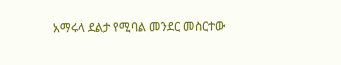አማሩላ ደልታ የሚባል መንደር መስርተው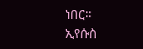ነበር፡፡ ኢየሱስ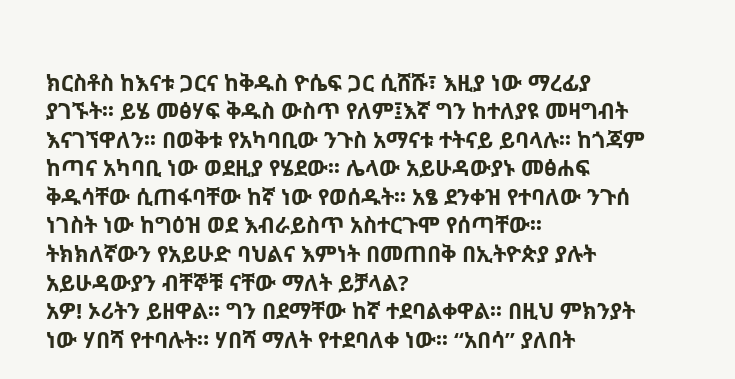ክርስቶስ ከእናቱ ጋርና ከቅዱስ ዮሴፍ ጋር ሲሸሹ፣ እዚያ ነው ማረፊያ ያገኙት፡፡ ይሄ መፅሃፍ ቅዱስ ውስጥ የለም፤እኛ ግን ከተለያዩ መዛግብት እናገኘዋለን፡፡ በወቅቱ የአካባቢው ንጉስ አማናቱ ተትናይ ይባላሉ፡፡ ከጎጃም ከጣና አካባቢ ነው ወደዚያ የሄደው፡፡ ሌላው አይሁዳውያኑ መፅሐፍ ቅዱሳቸው ሲጠፋባቸው ከኛ ነው የወሰዱት፡፡ አፄ ደንቀዝ የተባለው ንጉሰ ነገስት ነው ከግዕዝ ወደ እብራይስጥ አስተርጉሞ የሰጣቸው፡፡
ትክክለኛውን የአይሁድ ባህልና እምነት በመጠበቅ በኢትዮጵያ ያሉት አይሁዳውያን ብቸኞቹ ናቸው ማለት ይቻላል?
አዎ! ኦሪትን ይዘዋል፡፡ ግን በደማቸው ከኛ ተደባልቀዋል፡፡ በዚህ ምክንያት ነው ሃበሻ የተባሉት። ሃበሻ ማለት የተደባለቀ ነው፡፡ “አበሳ” ያለበት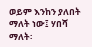ወይም እንከን ያለበት ማለት ነው፤ ሃበሻ ማለት፡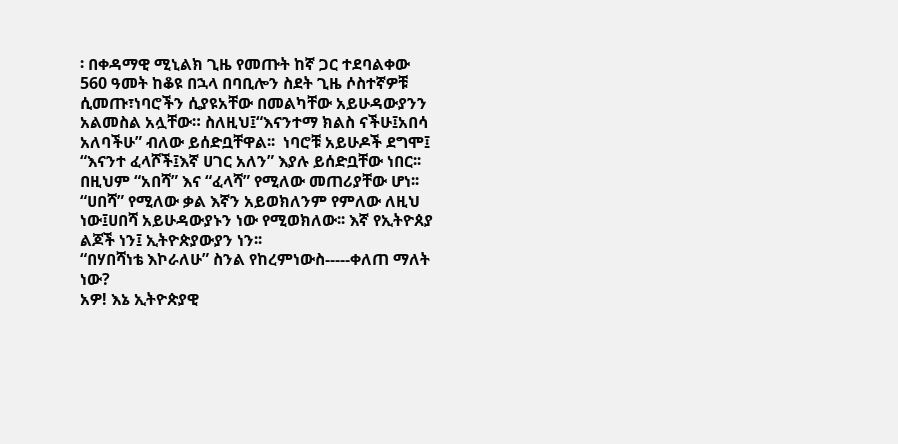፡ በቀዳማዊ ሚኒልክ ጊዜ የመጡት ከኛ ጋር ተደባልቀው 560 ዓመት ከቆዩ በኋላ በባቢሎን ስደት ጊዜ ሶስተኛዎቹ ሲመጡ፣ነባሮችን ሲያዩአቸው በመልካቸው አይሁዳውያንን አልመስል አሏቸው። ስለዚህ፤“እናንተማ ክልስ ናችሁ፤አበሳ አለባችሁ” ብለው ይሰድቧቸዋል፡፡  ነባሮቹ አይሁዶች ደግሞ፤ “እናንተ ፈላሾች፤እኛ ሀገር አለን” እያሉ ይሰድቧቸው ነበር፡፡ በዚህም “አበሻ” እና “ፈላሻ” የሚለው መጠሪያቸው ሆነ፡፡ “ሀበሻ” የሚለው ቃል እኛን አይወክለንም የምለው ለዚህ ነው፤ሀበሻ አይሁዳውያኑን ነው የሚወክለው፡፡ እኛ የኢትዮጰያ ልጆች ነን፤ ኢትዮጵያውያን ነን፡፡
“በሃበሻነቴ እኮራለሁ” ስንል የከረምነውስ-----ቀለጠ ማለት ነው?
አዎ! እኔ ኢትዮጵያዊ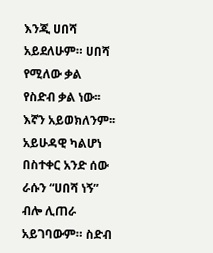እንጂ ሀበሻ አይደለሁም። ሀበሻ የሚለው ቃል የስድብ ቃል ነው፡፡ እኛን አይወክለንም፡፡ አይሁዳዊ ካልሆነ በስተቀር አንድ ሰው ራሱን “ሀበሻ ነኝ” ብሎ ሊጠራ አይገባውም። ስድብ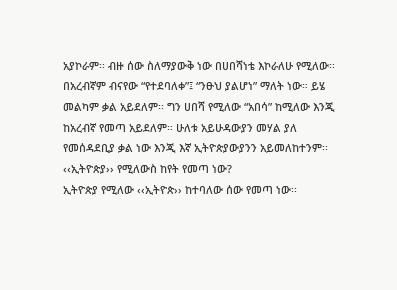አያኮራም፡፡ ብዙ ሰው ስለማያውቅ ነው በሀበሻነቴ እኮራለሁ የሚለው፡፡ በአረብኛም ብናየው “የተደባለቀ”፤ “ንፁህ ያልሆነ” ማለት ነው። ይሄ መልካም ቃል አይደለም፡፡ ግን ሀበሻ የሚለው “አበሳ” ከሚለው እንጂ ከአረብኛ የመጣ አይደለም። ሁለቱ አይሁዳውያን መሃል ያለ የመሰዳደቢያ ቃል ነው እንጂ እኛ ኢትዮጵያውያንን አይመለከተንም፡፡
‹‹ኢትዮጵያ›› የሚለውስ ከየት የመጣ ነው?
ኢትዮጵያ የሚለው ‹‹ኢትዮጵ›› ከተባለው ሰው የመጣ ነው፡፡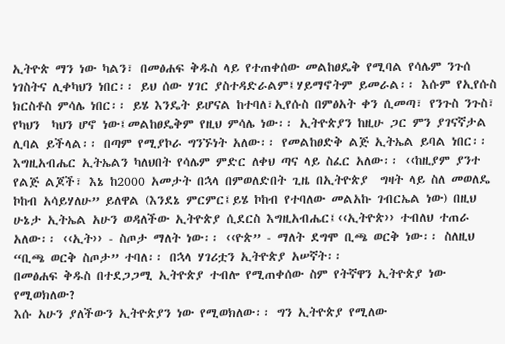ኢትዮጵ ማን ነው ካልን፣ በመፅሐፍ ቅዱስ ላይ የተጠቀሰው መልከፀዴቅ የሚባል የሳሌም ንጉሰ ነገስትና ሊቀካህን ነበር፡፡ ይህ ሰው ሃገር ያስተዳድራልም፤ሃይማኖትም ይመራል፡፡ እሱም የኢየሱስ ክርስቶስ ምሳሌ ነበር፡፡ ይሄ እንዴት ይሆናል ከተባለ፣ኢየሱስ በምፅአት ቀን ሲመጣ፣ የንጉስ ንጉስ፣ የካህን  ካህን ሆኖ ነው፤መልከፀዴቅም የዚህ ምሳሌ ነው፡፡ ኢትዮጵያን ከዚሁ ጋር ምን ያገናኛታል ሊባል ይችላል፡፡ በጣም የሚያኮራ ግንኙነት አለው፡፡ የመልከፀድቅ ልጅ ኢትኤል ይባል ነበር፡፡ እግዚአብሔር ኢትኤልን ካለህበት የሳሌም ምድር ለቀህ ጣና ላይ ስፈር አለው፡፡ ‹‹ከዚያም ያንተ የልጅ ልጆች፣ እኔ ከ2000 አመታት በኋላ በምወለድበት ጊዜ በኢትዮጵያ  ግዛት ላይ ስለ መወለዴ ኮከብ አሳይሃለሁ” ይለዋል (እንደኔ ምርምር፤ይሄ ኮከብ የተባለው መልአኩ ገብርኤል ነው) በዚህ ሁኔታ ኢትኤል አሁን ወዳለችው ኢትዮጵያ ሲደርስ እግዚአብሔር፤‹‹ኢትዮጵ›› ተብለህ ተጠራ አለው፡፡ ‹‹ኢት›› - ስጦታ ማለት ነው፡፡ ‹‹ዮጵ” - ማለት ደግሞ ቢጫ ወርቅ ነው፡፡ ስለዚህ “ቢጫ ወርቅ ስጦታ” ተባለ፡፡ በኋላ ሃገሪቷን ኢትዮጵያ አሠኛት፡፡
በመፅሐፍ ቅዱስ በተደጋጋሚ ኢትዮጵያ ተብሎ የሚጠቀሰው ስም የትኛዋን ኢትዮጵያ ነው የሚወክለው?
እሱ አሁን ያለችውን ኢትዮጵያን ነው የሚወክለው፡፡ ግን ኢትዮጵያ የሚለው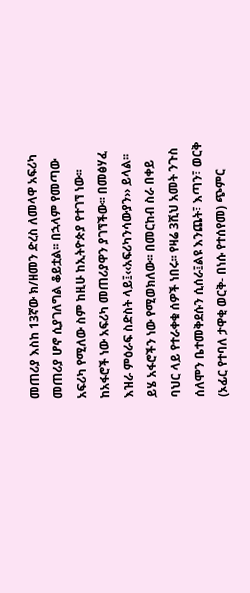መጠሪያ እስከ 13ኛው ክ/ዘመን ድረስ ለመላዋ አፍሪካ መጠሪያ ሆኖ ሲያገለግል ቆይቷል፡፡ በኋላም የመጣው አፍሪካ የሚለው ስም ከዚሁ ከኢትዮጵያ የተገኘ ነው፡፡ ከአፋሮች ነው አፍሪካ መጠሪያዋን ያገኘችው፡፡ በመፅሃፈ እዝራ ምዕራፍ ስድስት ላይ፤‹‹አፍሪካንሳውያን›› ይላል፡፡ ይሄ አፋሮችን ነው የሚወክለው፡፡ በመርከብ ስራ በቀይ ባህር ላይ የተራቀቁ ሰዎች ነበሩ፡፡ የዛሬ 3ሺህ አመት ንጉስ ሰለሞን ቤተመቅደሱን ሲሰራ፤ልዩ እንጨት፣ እጣን፣ ወርቅ (ኦፊር የተባለ ታዋቂ ወርቅ- በነሱ የተሰየመ) ጭምር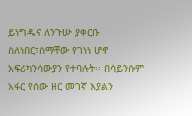ይነግዱና ለንጉሡ ያቀርቡ ስለነበር፣ስማቸው የገነነ ሆኖ አፍሪካንሳውያን የተባሉት፡፡ በሳይንሱም አፋር የሰው ዘር መገኛ እያልን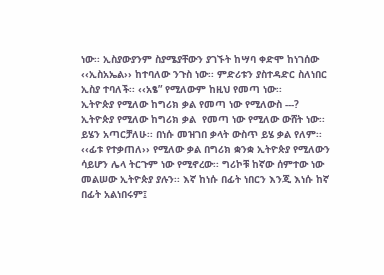ነው፡፡ ኢስያውያንም ስያሜያቸውን ያገኙት ከሣባ ቀድሞ ከነገሰው ‹‹ኢስአኤል›› ከተባለው ንጉስ ነው፡፡ ምድሪቱን ያስተዳድር ስለነበር ኢስያ ተባለች፡፡ ‹‹አፄ” የሚለውም ከዚህ የመጣ ነው፡፡
ኢትዮጵያ የሚለው ከግሪክ ቃል የመጣ ነው የሚለውስ ---?
ኢትዮጵያ የሚለው ከግሪክ ቃል  የመጣ ነው የሚለው ውሸት ነው፡፡ ይሄን አጣርቻለሁ፡፡ በነሱ መዝገበ ቃላት ውስጥ ይሄ ቃል የለም፡፡ ‹‹ፊቱ የተቃጠለ›› የሚለው ቃል በግሪክ ቋንቋ ኢትዮጵያ የሚለውን ሳይሆን ሌላ ትርጉም ነው የሚኖረው፡፡ ግሪኮቹ ከኛው ሰምተው ነው መልሠው ኢትዮጵያ ያሉን፡፡ እኛ ከነሱ በፊት ነበርን እንጂ እነሱ ከኛ በፊት አልነበሩም፤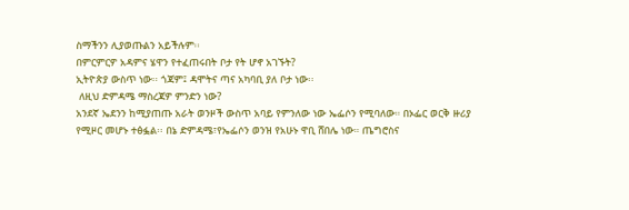ስማችንን ሊያወጡልን አይችሉም፡፡
በምርምርዎ አዳምና ሄዋን የተፈጠሩበት ቦታ የት ሆኖ አገኙት?
ኢትዮጵያ ውስጥ ነው፡፡ ጎጃም፤ ዳሞትና ጣና አካባቢ ያለ ቦታ ነው፡፡
 ለዚህ ድምዳሜ ማስረጃዎ ምንድን ነው?
አንደኛ ኤደንን ከሚያጠጡ አራት ወንዞች ውስጥ አባይ የምንለው ነው ኤፌሶን የሚባለው። በኦፌር ወርቅ ዙሪያ የሚዞር መሆኑ ተፅፏል፡፡ በኔ ድምዳሜ፣የኤፌሶን ወንዝ የአሁኑ ዋቢ ሸበሌ ነው። ጤግሮስና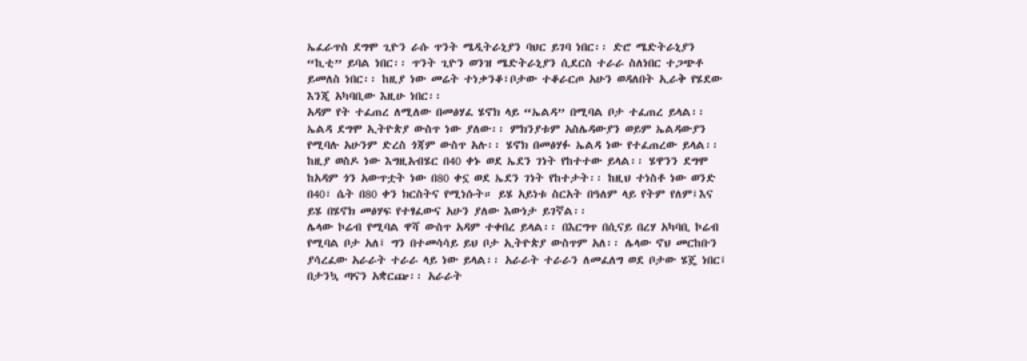ኤፈራጥስ ደግሞ ጊዮን ራሱ ጥንት ሜዲትራኒያን ባህር ይገባ ነበር፡፡ ድሮ ሜድትራኒያን “ኪቲ” ይባል ነበር፡፡ ጥንት ጊዮን ወንዝ ሜድትራኒያን ሲደርስ ተራራ ስለነበር ተጋጭቶ ይመለስ ነበር፡፡ ከዚያ ነው መሬት ተነቃንቆ፣ቦታው ተቆራርጦ አሁን ወዳለበት ኢራቅ የሄደው እንጂ አካባቢው እዚሁ ነበር፡፡
አዳም የት ተፈጠረ ለሚለው በመፅሃፈ ሄኖክ ላይ “ኤልዳ” በሚባል ቦታ ተፈጠረ ይላል፡፡ ኤልዳ ደግሞ ኢትዮጵያ ውስጥ ነው ያለው፡፡ ምክንያቱም አስሌዳውያን ወይም ኤልዳውያን የሚባሉ አሁንም ድረስ ጎጃም ውስጥ አሉ፡፡ ሄኖክ በመፅሃፉ ኤልዳ ነው የተፈጠረው ይላል፡፡ ከዚያ ወስዶ ነው እግዚአብሄር በ40 ቀኑ ወደ ኤደን ገነት የከተተው ይላል፡፡ ሄዋንን ደግሞ ከአዳም ጎን አውጥቷት ነው በ80 ቀኗ ወደ ኤደን ገነት የከተታት፡፡ ከዚህ ተነስቶ ነው ወንድ በ40፣ ሴት በ80 ቀን ክርስትና የሚነሱት። ይሄ አይነቱ ስርአት በዓለም ላይ የትም የለም፤እና ይሄ በሄኖክ መፅሃፍ የተፃፈውና አሁን ያለው እውነታ ይገኛል፡፡
ሌላው ኮሬብ የሚባል ዋሻ ውስጥ አዳም ተቀበረ ይላል፡፡ በእርግጥ በሲናይ በረሃ አካባቢ ኮሬብ የሚባል ቦታ አለ፤ ግን በተመሳሳይ ይህ ቦታ ኢትዮጵያ ውስጥም አለ፡፡ ሌላው ኖህ መርከቡን ያሳረፈው አራራት ተራራ ላይ ነው ይላል፡፡ አራራት ተራራን ለመፈለግ ወደ ቦታው ሄጄ ነበር፤ በታንኳ ጣናን አቋርጬ፡፡ አራራት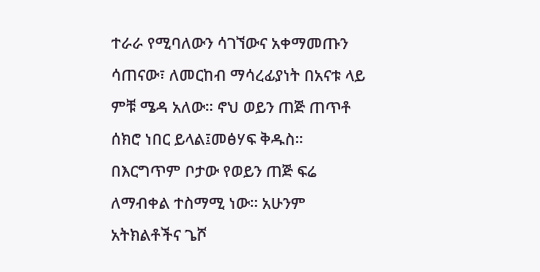ተራራ የሚባለውን ሳገኘውና አቀማመጡን ሳጠናው፣ ለመርከብ ማሳረፊያነት በአናቱ ላይ ምቹ ሜዳ አለው፡፡ ኖህ ወይን ጠጅ ጠጥቶ ሰክሮ ነበር ይላል፤መፅሃፍ ቅዱስ፡፡ በእርግጥም ቦታው የወይን ጠጅ ፍሬ ለማብቀል ተስማሚ ነው፡፡ አሁንም አትክልቶችና ጌሾ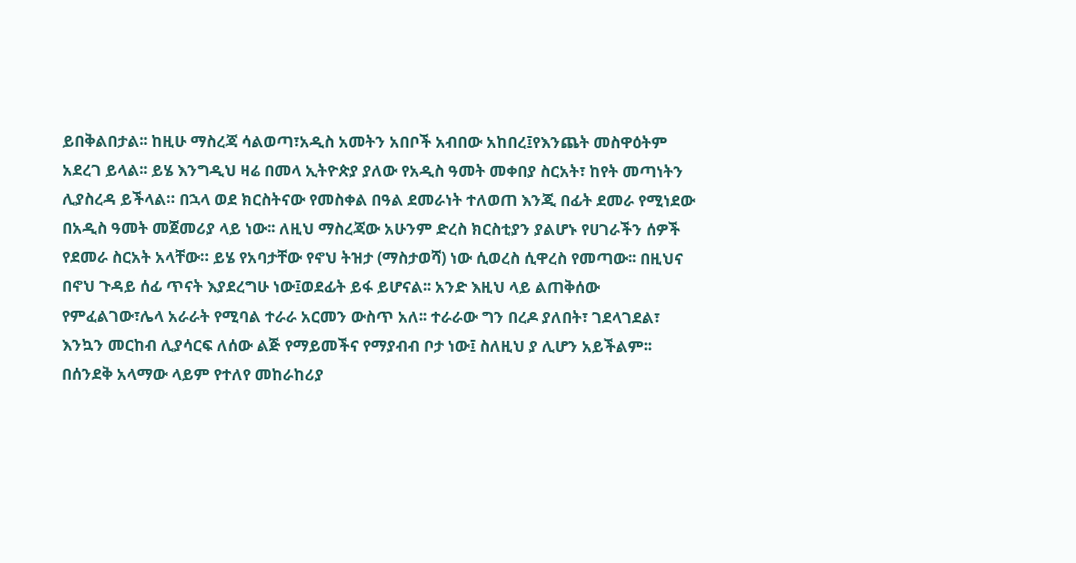ይበቅልበታል፡፡ ከዚሁ ማስረጃ ሳልወጣ፣አዲስ አመትን አበቦች አብበው አከበረ፤የእንጨት መስዋዕትም አደረገ ይላል፡፡ ይሄ እንግዲህ ዛሬ በመላ ኢትዮጵያ ያለው የአዲስ ዓመት መቀበያ ስርአት፣ ከየት መጣነትን ሊያስረዳ ይችላል። በኋላ ወደ ክርስትናው የመስቀል በዓል ደመራነት ተለወጠ እንጂ በፊት ደመራ የሚነደው በአዲስ ዓመት መጀመሪያ ላይ ነው፡፡ ለዚህ ማስረጃው አሁንም ድረስ ክርስቲያን ያልሆኑ የሀገራችን ሰዎች የደመራ ስርአት አላቸው። ይሄ የአባታቸው የኖህ ትዝታ (ማስታወሻ) ነው ሲወረስ ሲዋረስ የመጣው፡፡ በዚህና በኖህ ጉዳይ ሰፊ ጥናት እያደረግሁ ነው፤ወደፊት ይፋ ይሆናል፡፡ አንድ እዚህ ላይ ልጠቅሰው የምፈልገው፣ሌላ አራራት የሚባል ተራራ አርመን ውስጥ አለ፡፡ ተራራው ግን በረዶ ያለበት፣ ገደላገደል፣ እንኳን መርከብ ሊያሳርፍ ለሰው ልጅ የማይመችና የማያብብ ቦታ ነው፤ ስለዚህ ያ ሊሆን አይችልም፡፡
በሰንደቅ አላማው ላይም የተለየ መከራከሪያ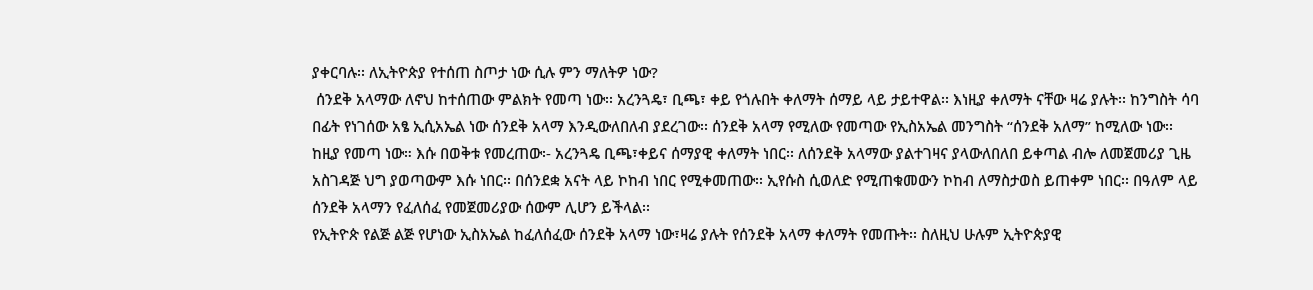ያቀርባሉ፡፡ ለኢትዮጵያ የተሰጠ ስጦታ ነው ሲሉ ምን ማለትዎ ነው?
 ሰንደቅ አላማው ለኖህ ከተሰጠው ምልክት የመጣ ነው፡፡ አረንጓዴ፣ ቢጫ፣ ቀይ የጎሉበት ቀለማት ሰማይ ላይ ታይተዋል፡፡ እነዚያ ቀለማት ናቸው ዛሬ ያሉት፡፡ ከንግስት ሳባ በፊት የነገሰው አፄ ኢሲአኤል ነው ሰንደቅ አላማ እንዲውለበለብ ያደረገው፡፡ ሰንደቅ አላማ የሚለው የመጣው የኢስአኤል መንግስት “ሰንደቅ አለማ” ከሚለው ነው፡፡ ከዚያ የመጣ ነው። እሱ በወቅቱ የመረጠው፡- አረንጓዴ ቢጫ፣ቀይና ሰማያዊ ቀለማት ነበር፡፡ ለሰንደቅ አላማው ያልተገዛና ያላውለበለበ ይቀጣል ብሎ ለመጀመሪያ ጊዜ አስገዳጅ ህግ ያወጣውም እሱ ነበር፡፡ በሰንደቋ አናት ላይ ኮከብ ነበር የሚቀመጠው፡፡ ኢየሱስ ሲወለድ የሚጠቁመውን ኮከብ ለማስታወስ ይጠቀም ነበር፡፡ በዓለም ላይ ሰንደቅ አላማን የፈለሰፈ የመጀመሪያው ሰውም ሊሆን ይችላል፡፡
የኢትዮጵ የልጅ ልጅ የሆነው ኢስአኤል ከፈለሰፈው ሰንደቅ አላማ ነው፣ዛሬ ያሉት የሰንደቅ አላማ ቀለማት የመጡት፡፡ ስለዚህ ሁሉም ኢትዮጵያዊ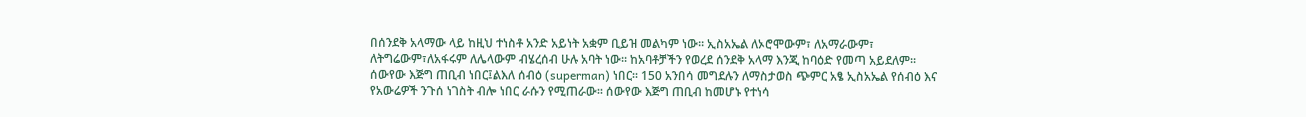በሰንደቅ አላማው ላይ ከዚህ ተነስቶ አንድ አይነት አቋም ቢይዝ መልካም ነው፡፡ ኢስአኤል ለኦሮሞውም፣ ለአማራውም፣ ለትግሬውም፣ለአፋሩም ለሌላውም ብሄረሰብ ሁሉ አባት ነው፡፡ ከአባቶቻችን የወረደ ሰንደቅ አላማ እንጂ ከባዕድ የመጣ አይደለም፡፡
ሰውየው እጅግ ጠቢብ ነበር፤ልእለ ሰብዕ (superman) ነበር፡፡ 150 አንበሳ መግደሉን ለማስታወስ ጭምር አፄ ኢስአኤል የሰብዕ እና የአውሬዎች ንጉሰ ነገስት ብሎ ነበር ራሱን የሚጠራው፡፡ ሰውየው እጅግ ጠቢብ ከመሆኑ የተነሳ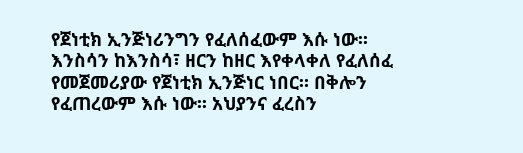የጀነቲክ ኢንጅነሪንግን የፈለሰፈውም እሱ ነው፡፡ እንስሳን ከእንስሳ፣ ዘርን ከዘር እየቀላቀለ የፈለሰፈ የመጀመሪያው የጀነቲክ ኢንጅነር ነበር። በቅሎን የፈጠረውም እሱ ነው፡፡ አህያንና ፈረስን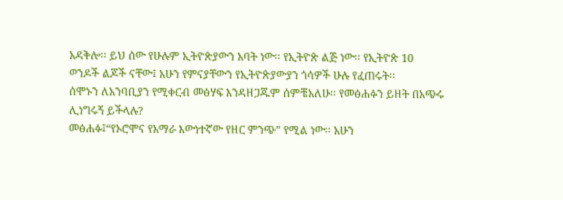አዳቅሎ፡፡ ይህ ሰው የሁሉም ኢትዮጵያውን አባት ነው፡፡ የኢትዮጵ ልጅ ነው፡፡ የኢትዮጵ 10 ወንዶች ልጆች ናቸው፤ አሁን የምናያቸውን የኢትዮጵያውያን ጎሳዎች ሁሉ የፈጠሩት፡፡
ሰሞኑን ለአንባቢያን የሚቀርብ መፅሃፍ እንዳዘጋጁም ሰምቼአለሁ፡፡ የመፅሐፉን ይዘት በአጭሩ ሊነግሩኝ ይችላሉ?
መፅሐፉ፤“የኦሮሞና የአማራ እውነተኛው የዘር ምንጭ” የሚል ነው፡፡ አሁን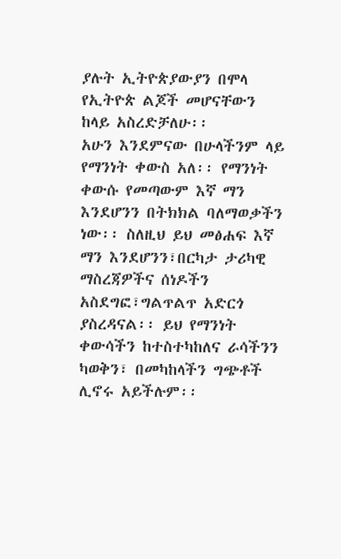ያሉት ኢትዮጵያውያን በሞላ የኢትዮጵ ልጆች መሆናቸውን ከላይ አስረድቻለሁ፡፡
አሁን እንደምናው በሁላችንም ላይ የማንነት ቀውስ አለ፡፡ የማንነት ቀውሱ የመጣውም እኛ ማን እንደሆንን በትክክል ባለማወቃችን ነው፡፡ ስለዚህ ይህ መፅሐፍ እኛ ማን እንደሆንን፣በርካታ ታሪካዊ ማስረጃዎችና ሰነዶችን አስደግፎ፣ግልጥልጥ አድርጎ  ያስረዳናል፡፡ ይህ የማንነት ቀውሳችን ከተስተካከለና ራሳችንን ካወቅን፣ በመካከላችን ግጭቶች ሊኖሩ አይችሉም፡፡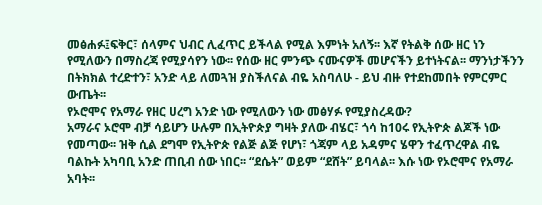መፅሐፉ፤ፍቅር፣ ሰላምና ህብር ሊፈጥር ይችላል የሚል እምነት አለኝ፡፡ እኛ የትልቅ ሰው ዘር ነን የሚለውን በማስረጃ የሚያሳየን ነው፡፡ የሰው ዘር ምንጭ ናሙናዎች መሆናችን ይተነትናል፡፡ ማንነታችንን በትክክል ተረድተን፣ አንድ ላይ ለመጓዝ ያስችለናል ብዬ አስባለሁ - ይህ ብዙ የተደከመበት የምርምር ውጤት፡፡
የኦሮሞና የአማራ የዘር ሀረግ አንድ ነው የሚለውን ነው መፅሃፉ የሚያስረዳው?
አማራና ኦሮሞ ብቻ ሳይሆን ሁሉም በኢትዮጵያ ግዛት ያለው ብሄር፣ ጎሳ ከ10ሩ የኢትዮጵ ልጆች ነው የመጣው፡፡ ዝቅ ሲል ደግሞ የኢትዮጵ የልጅ ልጅ የሆነ፣ ጎጃም ላይ አዳምና ሄዋን ተፈጥረዋል ብዬ ባልኩት አካባቢ አንድ ጠቢብ ሰው ነበር፡፡ “ደሴት” ወይም “ደሸት” ይባላል፡፡ እሱ ነው የኦሮሞና የአማራ አባት፡፡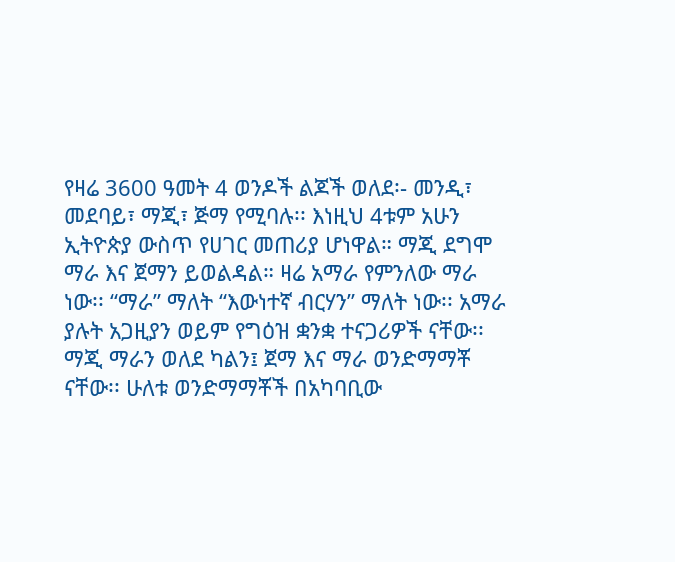የዛሬ 3600 ዓመት 4 ወንዶች ልጆች ወለደ፡- መንዲ፣ መደባይ፣ ማጂ፣ ጅማ የሚባሉ፡፡ እነዚህ 4ቱም አሁን ኢትዮጵያ ውስጥ የሀገር መጠሪያ ሆነዋል። ማጂ ደግሞ ማራ እና ጀማን ይወልዳል። ዛሬ አማራ የምንለው ማራ ነው፡፡ “ማራ” ማለት “እውነተኛ ብርሃን” ማለት ነው፡፡ አማራ ያሉት አጋዚያን ወይም የግዕዝ ቋንቋ ተናጋሪዎች ናቸው፡፡ ማጂ ማራን ወለደ ካልን፤ ጀማ እና ማራ ወንድማማቾ ናቸው፡፡ ሁለቱ ወንድማማቾች በአካባቢው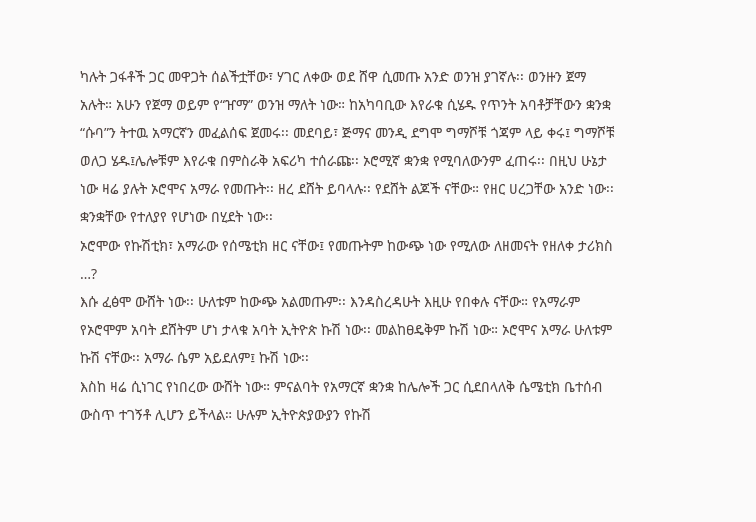ካሉት ጋፋቶች ጋር መዋጋት ሰልችቷቸው፣ ሃገር ለቀው ወደ ሸዋ ሲመጡ አንድ ወንዝ ያገኛሉ፡፡ ወንዙን ጀማ አሉት። አሁን የጀማ ወይም የ“ዠማ” ወንዝ ማለት ነው። ከአካባቢው እየራቁ ሲሄዱ የጥንት አባቶቻቸውን ቋንቋ “ሱባ”ን ትተዉ አማርኛን መፈልሰፍ ጀመሩ፡፡ መደባይ፣ ጅማና መንዲ ደግሞ ግማሾቹ ጎጃም ላይ ቀሩ፤ ግማሾቹ ወለጋ ሄዱ፤ሌሎቹም እየራቁ በምስራቅ አፍሪካ ተሰራጩ፡፡ ኦሮሚኛ ቋንቋ የሚባለውንም ፈጠሩ፡፡ በዚህ ሁኔታ ነው ዛሬ ያሉት ኦሮሞና አማራ የመጡት፡፡ ዘረ ደሸት ይባላሉ፡፡ የደሸት ልጆች ናቸው። የዘር ሀረጋቸው አንድ ነው፡፡ ቋንቋቸው የተለያየ የሆነው በሂደት ነው፡፡
ኦሮሞው የኩሽቲክ፣ አማራው የሰሜቲክ ዘር ናቸው፤ የመጡትም ከውጭ ነው የሚለው ለዘመናት የዘለቀ ታሪክስ …?
እሱ ፈፅሞ ውሸት ነው፡፡ ሁለቱም ከውጭ አልመጡም፡፡ እንዳስረዳሁት እዚሁ የበቀሉ ናቸው። የአማራም የኦሮሞም አባት ደሸትም ሆነ ታላቁ አባት ኢትዮጵ ኩሽ ነው፡፡ መልከፀዴቅም ኩሽ ነው። ኦሮሞና አማራ ሁለቱም ኩሽ ናቸው፡፡ አማራ ሴም አይደለም፤ ኩሽ ነው፡፡
እስከ ዛሬ ሲነገር የነበረው ውሸት ነው። ምናልባት የአማርኛ ቋንቋ ከሌሎች ጋር ሲደበላለቅ ሴሜቲክ ቤተሰብ ውስጥ ተገኝቶ ሊሆን ይችላል። ሁሉም ኢትዮጵያውያን የኩሽ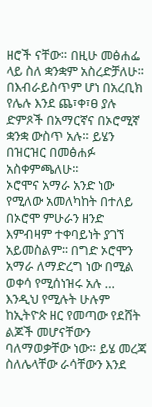ዘሮች ናቸው። በዚሁ መፅሐፌ ላይ ስለ ቋንቋም አስረድቻለሁ፡፡ በእብራይስጥም ሆነ በአረቢክ የሌሉ እንደ ጨ፣ቀ፣ፀ ያሉ ድምጾች በአማርኛና በኦሮሚኛ ቋንቋ ውስጥ አሉ። ይሄን በዝርዝር በመፅሐፉ አስቀምጫለሁ፡፡
ኦሮሞና አማራ አንድ ነው የሚለው አመለካከት በተለይ በኦሮሞ ምሁራን ዘንድ እምብዛም ተቀባይነት ያገኘ አይመስልም፡፡ በግድ ኦሮሞን አማራ ለማድረግ ነው በሚል ወቀሳ የሚሰነዝሩ አሉ …
እንዲህ የሚሉት ሁሉም ከኢትዮጵ ዘር የመጣው የደሸት ልጆች መሆናቸውን ባለማወቃቸው ነው። ይሄ መረጃ ስለሌላቸው ራሳቸውን እንደ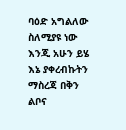ባዕድ አግልለው ስለሚያዩ ነው እንጂ አሁን ይሄ እኔ ያቀረብኩትን ማስረጃ በቅን ልቦና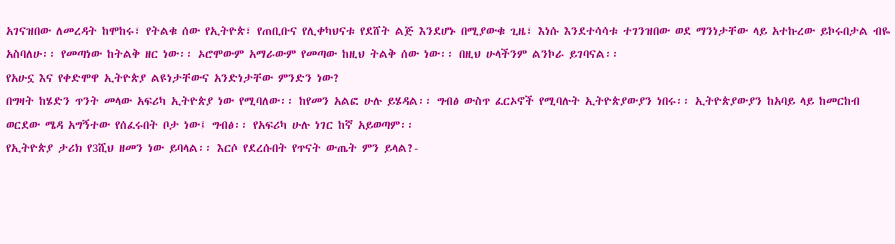አገናዝበው ለመረዳት ከሞከሩ፣ የትልቁ ሰው የኢትዮጵ፣ የጠቢቡና የሊቀካህናቱ የደሸት ልጅ እንደሆኑ በሚያውቁ ጊዜ፣ እነሱ እንደተሳሳቱ ተገንዝበው ወደ ማንነታቸው ላይ አተኩረው ይኮሩበታል ብዬ አስባለሁ፡፡ የመጣነው ከትልቅ ዘር ነው፡፡ ኦሮሞውም አማራውም የመጣው ከዚህ ትልቅ ሰው ነው፡፡ በዚህ ሁላችንም ልንኮራ ይገባናል፡፡
የአሁኗ እና የቀድሞዋ ኢትዮጵያ ልዩነታቸውና አንድነታቸው ምንድን ነው?
በግዛት ከሄድን ጥንት መላው አፍሪካ ኢትዮጵያ ነው የሚባለው፡፡ ከየመን አልፎ ሁሉ ይሄዳል፡፡ ግብፅ ውስጥ ፈርኦኖች የሚባሉት ኢትዮጵያውያን ነበሩ፡፡ ኢትዮጵያውያን ከአባይ ላይ ከመርከብ ወርደው ሜዳ አግኝተው የሰፈሩበት ቦታ ነው፤ ግብፅ፡፡ የአፍሪካ ሁሉ ነገር ከኛ አይወጣም፡፡
የኢትዮጵያ ታሪክ የ3ሺህ ዘመን ነው ይባላል፡፡ እርሶ የደረሱበት የጥናት ውጤት ምን ይላል?-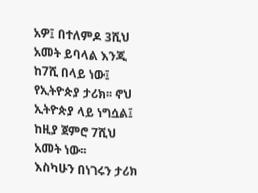አዎ፤ በተለምዶ 3ሺህ አመት ይባላል እንጂ ከ7ሺ በላይ ነው፤ የኢትዮጵያ ታሪክ፡፡ ኖህ ኢትዮጵያ ላይ ነግሷል፤ ከዚያ ጀምሮ 7ሺህ አመት ነው፡፡
እስካሁን በነገሩን ታሪክ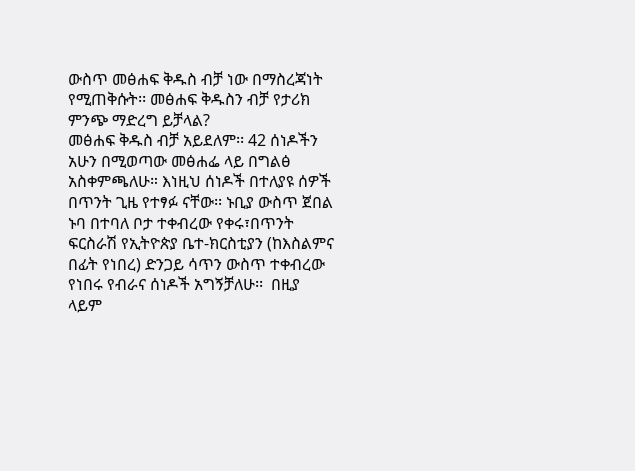ውስጥ መፅሐፍ ቅዱስ ብቻ ነው በማስረጃነት የሚጠቅሱት፡፡ መፅሐፍ ቅዱስን ብቻ የታሪክ ምንጭ ማድረግ ይቻላል?
መፅሐፍ ቅዱስ ብቻ አይደለም፡፡ 42 ሰነዶችን አሁን በሚወጣው መፅሐፌ ላይ በግልፅ አስቀምጫለሁ። እነዚህ ሰነዶች በተለያዩ ሰዎች በጥንት ጊዜ የተፃፉ ናቸው፡፡ ኑቢያ ውስጥ ጀበል ኑባ በተባለ ቦታ ተቀብረው የቀሩ፣በጥንት ፍርስራሽ የኢትዮጵያ ቤተ-ክርስቲያን (ከእስልምና በፊት የነበረ) ድንጋይ ሳጥን ውስጥ ተቀብረው የነበሩ የብራና ሰነዶች አግኝቻለሁ፡፡  በዚያ ላይም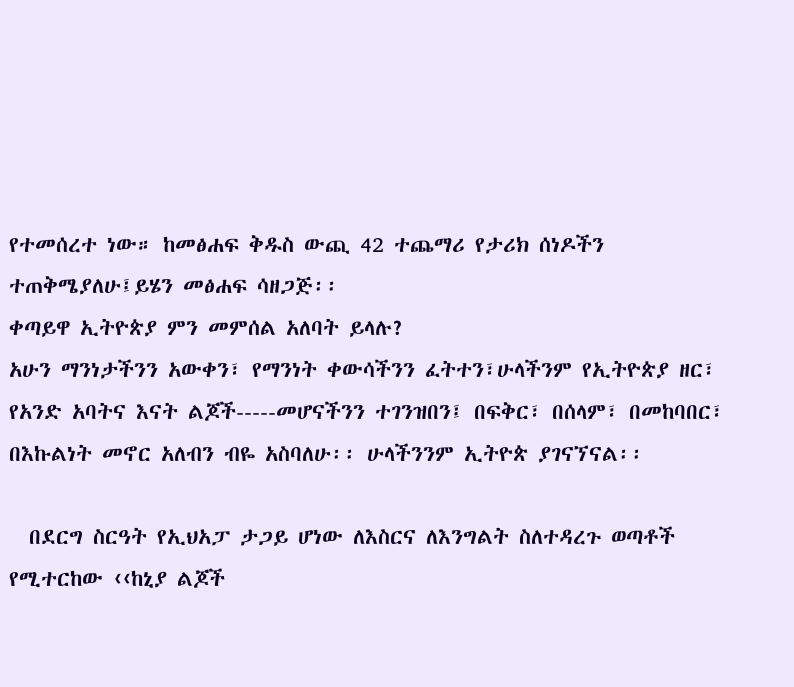የተመሰረተ ነው። ከመፅሐፍ ቅዱስ ውጪ 42 ተጨማሪ የታሪክ ሰነዶችን ተጠቅሜያለሁ፤ይሄን መፅሐፍ ሳዘጋጅ፡፡
ቀጣይዋ ኢትዮጵያ ምን መምሰል አለባት ይላሉ?
አሁን ማንነታችንን አውቀን፣ የማንነት ቀውሳችንን ፈትተን፣ሁላችንም የኢትዮጵያ ዘር፣ የአንድ አባትና እናት ልጆች-----መሆናችንን ተገንዝበን፤ በፍቅር፣ በሰላም፣ በመከባበር፣ በእኩልነት መኖር አለብን ብዬ አስባለሁ፡፡ ሁላችንንም ኢትዮጵ ያገናኘናል፡፡

  በደርግ ስርዓት የኢህአፓ ታጋይ ሆነው ለእስርና ለእንግልት ስለተዳረጉ ወጣቶች የሚተርከው ‹‹ከኒያ ልጆች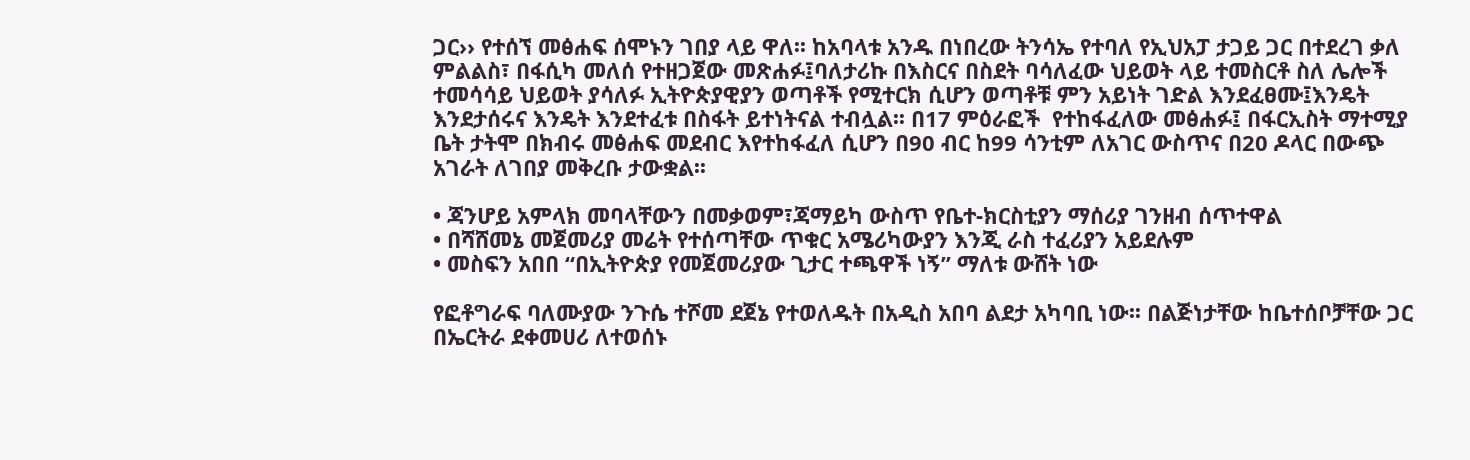ጋር›› የተሰኘ መፅሐፍ ሰሞኑን ገበያ ላይ ዋለ፡፡ ከአባላቱ አንዱ በነበረው ትንሳኤ የተባለ የኢህአፓ ታጋይ ጋር በተደረገ ቃለ ምልልስ፣ በፋሲካ መለሰ የተዘጋጀው መጽሐፉ፤ባለታሪኩ በእስርና በስደት ባሳለፈው ህይወት ላይ ተመስርቶ ስለ ሌሎች ተመሳሳይ ህይወት ያሳለፉ ኢትዮጵያዊያን ወጣቶች የሚተርክ ሲሆን ወጣቶቹ ምን አይነት ገድል እንደፈፀሙ፤እንዴት እንደታሰሩና እንዴት እንደተፈቱ በስፋት ይተነትናል ተብሏል፡፡ በ17 ምዕራፎች  የተከፋፈለው መፅሐፉ፤ በፋርኢስት ማተሚያ ቤት ታትሞ በክብሩ መፅሐፍ መደብር እየተከፋፈለ ሲሆን በ90 ብር ከ99 ሳንቲም ለአገር ውስጥና በ20 ዶላር በውጭ አገራት ለገበያ መቅረቡ ታውቋል፡፡

• ጃንሆይ አምላክ መባላቸውን በመቃወም፣ጃማይካ ውስጥ የቤተ-ክርስቲያን ማሰሪያ ገንዘብ ሰጥተዋል
• በሻሸመኔ መጀመሪያ መሬት የተሰጣቸው ጥቁር አሜሪካውያን እንጂ ራስ ተፈሪያን አይደሉም
• መስፍን አበበ “በኢትዮጵያ የመጀመሪያው ጊታር ተጫዋች ነኝ” ማለቱ ውሸት ነው

የፎቶግራፍ ባለሙያው ንጉሴ ተሾመ ደጀኔ የተወለዱት በአዲስ አበባ ልደታ አካባቢ ነው፡፡ በልጅነታቸው ከቤተሰቦቻቸው ጋር በኤርትራ ደቀመሀሪ ለተወሰኑ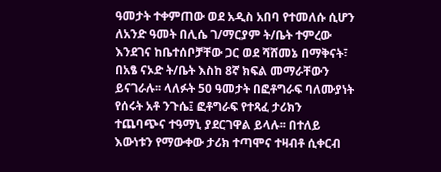ዓመታት ተቀምጠው ወደ አዲስ አበባ የተመለሱ ሲሆን ለአንድ ዓመት በሊሴ ገ/ማርያም ት/ቤት ተምረው እንደገና ከቤተሰቦቻቸው ጋር ወደ ሻሸመኔ በማቅናት፣ በአፄ ናኦድ ት/ቤት እስከ 8ኛ ክፍል መማራቸውን ይናገራሉ፡፡ ላለፉት 50 ዓመታት በፎቶግራፍ ባለሙያነት የሰሩት አቶ ንጉሴ፤ ፎቶግራፍ የተጻፈ ታሪክን ተጨባጭና ተዓማኒ ያደርገዋል ይላሉ፡፡ በተለይ እውነቱን የማውቀው ታሪክ ተጣሞና ተዛብቶ ሲቀርብ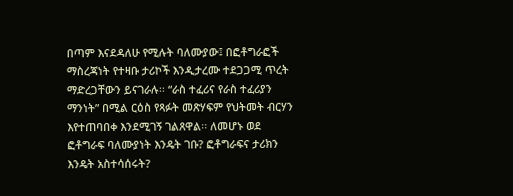በጣም እናደዳለሁ የሚሉት ባለሙያው፤ በፎቶግራፎች ማስረጃነት የተዛቡ ታሪኮች እንዲታረሙ ተደጋጋሚ ጥረት ማድረጋቸውን ይናገራሉ፡፡ “ራስ ተፈሪና የራስ ተፈሪያን ማንነት” በሚል ርዕስ የጻፉት መጽሃፍም የህትመት ብርሃን እየተጠባበቀ እንደሚገኝ ገልጸዋል፡፡ ለመሆኑ ወደ ፎቶግራፍ ባለሙያነት እንዴት ገቡ? ፎቶግራፍና ታሪክን እንዴት አስተሳሰሩት?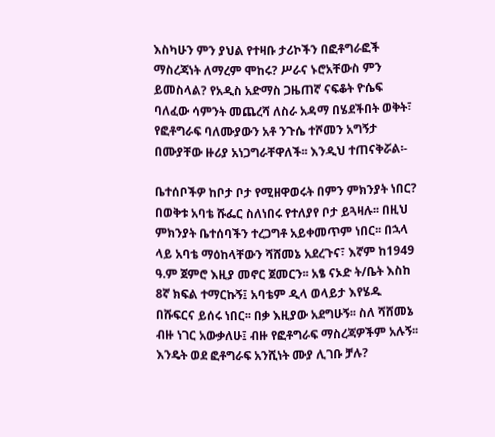እስካሁን ምን ያህል የተዛቡ ታሪኮችን በፎቶግራፎች ማስረጃነት ለማረም ሞከሩ? ሥራና ኑሮአቸውስ ምን ይመስላል? የአዲስ አድማስ ጋዜጠኛ ናፍቆት ዮሴፍ ባለፈው ሳምንት መጨረሻ ለስራ አዳማ በሄደችበት ወቅት፣ የፎቶግራፍ ባለሙያውን አቶ ንጉሴ ተሾመን አግኝታ በሙያቸው ዙሪያ አነጋግራቸዋለች፡፡ እንዲህ ተጠናቅሯል፡-

ቤተሰቦችዎ ከቦታ ቦታ የሚዘዋወሩት በምን ምክንያት ነበር?
በወቅቱ አባቴ ሹፌር ስለነበሩ የተለያየ ቦታ ይጓዛሉ፡፡ በዚህ ምክንያት ቤተሰባችን ተረጋግቶ አይቀመጥም ነበር፡፡ በኋላ ላይ አባቴ ማዕከላቸውን ሻሸመኔ አደረጉና፣ እኛም ከ1949 ዓ.ም ጀምሮ እዚያ መኖር ጀመርን፡፡ አፄ ናኦድ ት/ቤት እስከ 8ኛ ክፍል ተማርኩኝ፤ አባቴም ዲላ ወላይታ እየሄዱ በሹፍርና ይሰሩ ነበር፡፡ በቃ እዚያው አደግሁኝ፡፡ ስለ ሻሸመኔ ብዙ ነገር አውቃለሁ፤ ብዙ የፎቶግራፍ ማስረጃዎችም አሉኝ፡፡
እንዴት ወደ ፎቶግራፍ አንሺነት ሙያ ሊገቡ ቻሉ?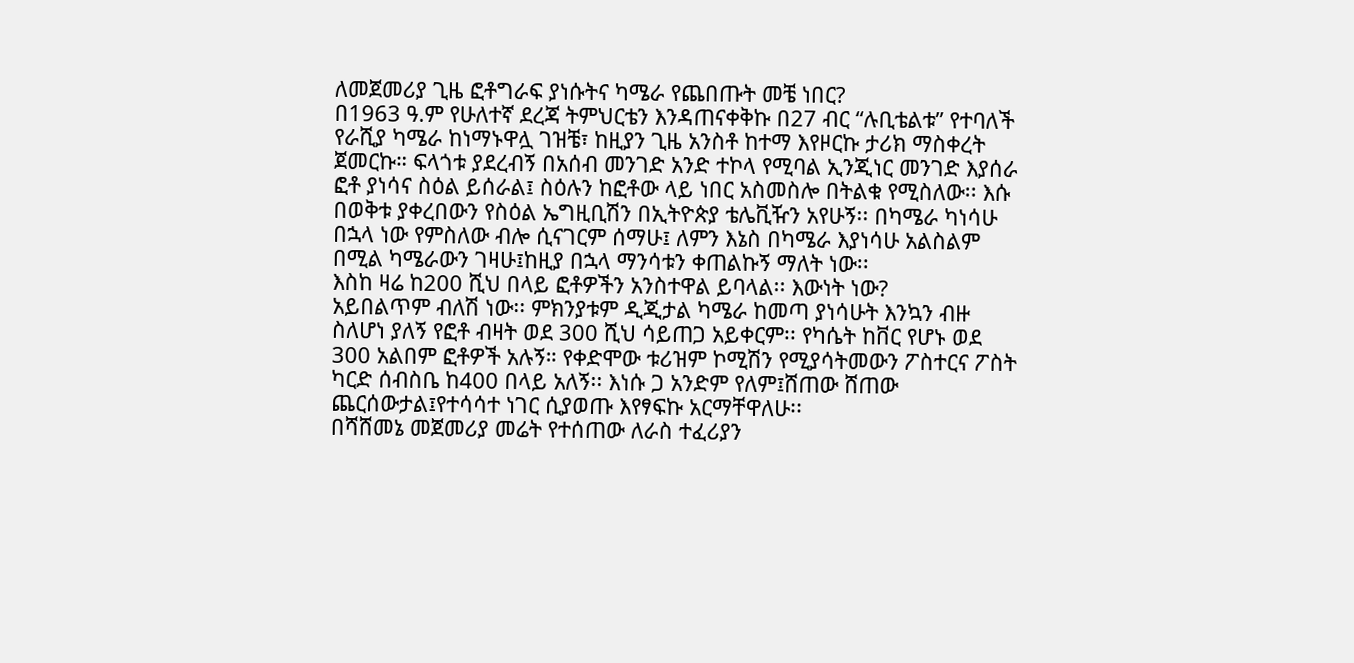ለመጀመሪያ ጊዜ ፎቶግራፍ ያነሱትና ካሜራ የጨበጡት መቼ ነበር?
በ1963 ዓ.ም የሁለተኛ ደረጃ ትምህርቴን እንዳጠናቀቅኩ በ27 ብር “ሉቢቴልቱ” የተባለች የራሺያ ካሜራ ከነማኑዋሏ ገዝቼ፣ ከዚያን ጊዜ አንስቶ ከተማ እየዞርኩ ታሪክ ማስቀረት ጀመርኩ። ፍላጎቱ ያደረብኝ በአሰብ መንገድ አንድ ተኮላ የሚባል ኢንጂነር መንገድ እያሰራ ፎቶ ያነሳና ስዕል ይሰራል፤ ስዕሉን ከፎቶው ላይ ነበር አስመስሎ በትልቁ የሚስለው፡፡ እሱ በወቅቱ ያቀረበውን የስዕል ኤግዚቢሽን በኢትዮጵያ ቴሌቪዥን አየሁኝ፡፡ በካሜራ ካነሳሁ በኋላ ነው የምስለው ብሎ ሲናገርም ሰማሁ፤ ለምን እኔስ በካሜራ እያነሳሁ አልስልም በሚል ካሜራውን ገዛሁ፤ከዚያ በኋላ ማንሳቱን ቀጠልኩኝ ማለት ነው፡፡
እስከ ዛሬ ከ200 ሺህ በላይ ፎቶዎችን አንስተዋል ይባላል፡፡ እውነት ነው?
አይበልጥም ብለሽ ነው፡፡ ምክንያቱም ዲጂታል ካሜራ ከመጣ ያነሳሁት እንኳን ብዙ ስለሆነ ያለኝ የፎቶ ብዛት ወደ 300 ሺህ ሳይጠጋ አይቀርም፡፡ የካሴት ከቨር የሆኑ ወደ 300 አልበም ፎቶዎች አሉኝ። የቀድሞው ቱሪዝም ኮሚሽን የሚያሳትመውን ፖስተርና ፖስት ካርድ ሰብስቤ ከ400 በላይ አለኝ፡፡ እነሱ ጋ አንድም የለም፤ሸጠው ሸጠው ጨርሰውታል፤የተሳሳተ ነገር ሲያወጡ እየፃፍኩ አርማቸዋለሁ፡፡
በሻሸመኔ መጀመሪያ መሬት የተሰጠው ለራስ ተፈሪያን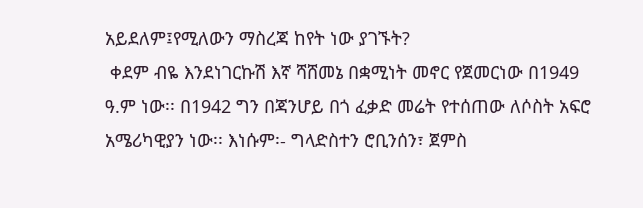አይደለም፤የሚለውን ማስረጃ ከየት ነው ያገኙት?
 ቀደም ብዬ እንደነገርኩሽ እኛ ሻሸመኔ በቋሚነት መኖር የጀመርነው በ1949 ዓ.ም ነው፡፡ በ1942 ግን በጃንሆይ በጎ ፈቃድ መሬት የተሰጠው ለሶስት አፍሮ አሜሪካዊያን ነው፡፡ እነሱም፡- ግላድስተን ሮቢንሰን፣ ጀምስ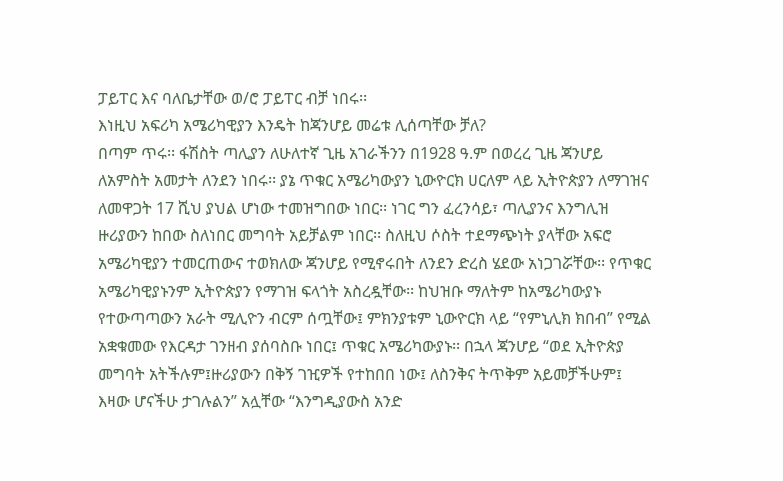ፓይፐር እና ባለቤታቸው ወ/ሮ ፓይፐር ብቻ ነበሩ፡፡
እነዚህ አፍሪካ አሜሪካዊያን እንዴት ከጃንሆይ መሬቱ ሊሰጣቸው ቻለ?
በጣም ጥሩ፡፡ ፋሽስት ጣሊያን ለሁለተኛ ጊዜ አገራችንን በ1928 ዓ.ም በወረረ ጊዜ ጃንሆይ ለአምስት አመታት ለንደን ነበሩ፡፡ ያኔ ጥቁር አሜሪካውያን ኒውዮርክ ሀርለም ላይ ኢትዮጵያን ለማገዝና ለመዋጋት 17 ሺህ ያህል ሆነው ተመዝግበው ነበር፡፡ ነገር ግን ፈረንሳይ፣ ጣሊያንና እንግሊዝ ዙሪያውን ከበው ስለነበር መግባት አይቻልም ነበር፡፡ ስለዚህ ሶስት ተደማጭነት ያላቸው አፍሮ አሜሪካዊያን ተመርጠውና ተወክለው ጃንሆይ የሚኖሩበት ለንደን ድረስ ሄደው አነጋገሯቸው፡፡ የጥቁር አሜሪካዊያኑንም ኢትዮጵያን የማገዝ ፍላጎት አስረዷቸው፡፡ ከህዝቡ ማለትም ከአሜሪካውያኑ የተውጣጣውን አራት ሚሊዮን ብርም ሰጧቸው፤ ምክንያቱም ኒውዮርክ ላይ “የምኒሊክ ክበብ” የሚል አቋቁመው የእርዳታ ገንዘብ ያሰባስቡ ነበር፤ ጥቁር አሜሪካውያኑ፡፡ በኋላ ጃንሆይ “ወደ ኢትዮጵያ መግባት አትችሉም፤ዙሪያውን በቅኝ ገዢዎች የተከበበ ነው፤ ለስንቅና ትጥቅም አይመቻችሁም፤ እዛው ሆናችሁ ታገሉልን” አሏቸው “እንግዲያውስ አንድ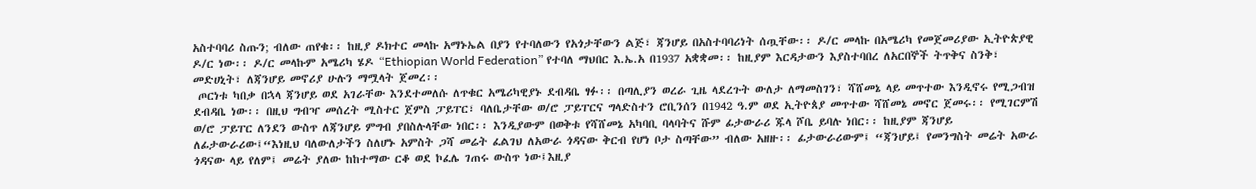አስተባባሪ ስጡን; ብለው ጠየቁ፡፡ ከዚያ ዶክተር መላኩ አማኑኤል በያን የተባለውን የአጎታቸውን ልጅ፣ ጃንሆይ በአስተባባሪነት ሰጧቸው፡፡ ዶ/ር መላኩ በአሜሪካ የመጀመሪያው ኢትዮጵያዊ ዶ/ር ነው፡፡ ዶ/ር መላኩም አሜሪካ ሄዶ “Ethiopian World Federation” የተባለ ማህበር እ.ኤ.አ በ1937 አቋቋመ፡፡ ከዚያም እርዳታውን እያስተባበረ ለአርበኞች ትጥቅና ስንቅ፣ መድሀኒት፣ ለጃንሆይ መኖሪያ ሁሉን ማሟላት ጀመረ፡፡
 ጦርነቱ ካበቃ በኋላ ጃንሆይ ወደ አገራቸው እንደተመለሱ ለጥቁር አሜሪካዊያኑ ደብዳቤ ፃፉ፡፡ በጣሊያን ወረራ ጊዜ ላደረጉት ውለታ ለማመስገን፣ ሻሸመኔ ላይ መጥተው እንዲኖሩ የሚጋብዝ ደብዳቤ ነው፡፡ በዚህ ግብዣ መሰረት ሚስተር ጀምስ ፓይፐር፣ ባለቤታቸው ወ/ሮ ፓይፐርና ግላድስተን ሮቢንሰን በ1942 ዓ.ም ወደ ኢትዮጰያ መጥተው ሻሸመኔ መኖር ጀመሩ፡፡ የሚገርምሽ ወ/ሮ ፓይፐር ለንደን ውስጥ ለጃንሆይ ምግብ ያበስሉላቸው ነበር፡፡ እንዲያውም በወቅቱ የሻሸመኔ አካባቢ ባላባትና ሹም ፊታውራሪ ጁላ ሾቤ ይባሉ ነበር፡፡ ከዚያም ጃንሆይ ለፊታውራሪው፤“እነዚህ ባለውለታችን ስለሆኑ አምስት ጋሻ መሬት ፈልገህ ለአውራ ጎዳናው ቅርብ የሆነ ቦታ ስጣቸው” ብለው አዘዙ፡፡ ፊታውራሪውም፤ “ጃንሆይ፤ የመንግስት መሬት አውራ ጎዳናው ላይ የለም፤ መሬት ያለው ከከተማው ርቆ ወደ ኮፈሌ ገጠሩ ውስጥ ነው፤እዚያ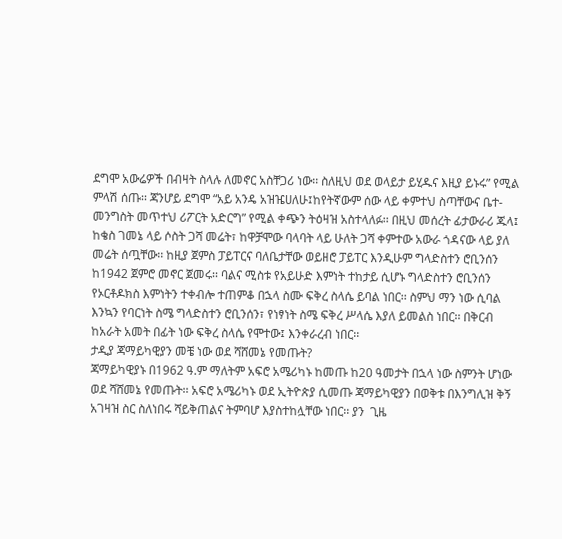ደግሞ አውሬዎች በብዛት ስላሉ ለመኖር አስቸጋሪ ነው፡፡ ስለዚህ ወደ ወላይታ ይሂዱና እዚያ ይኑሩ” የሚል ምላሽ ሰጡ፡፡ ጃንሆይ ደግሞ “አይ አንዴ አዝዤሀለሁ፤ከየትኛውም ሰው ላይ ቀምተህ ስጣቸውና ቤተ-መንግስት መጥተህ ሪፖርት አድርግ” የሚል ቀጭን ትዕዛዝ አስተላለፉ፡፡ በዚህ መሰረት ፊታውራሪ ጁላ፤ ከቄስ ገመኔ ላይ ሶስት ጋሻ መሬት፣ ከዋቻሞው ባላባት ላይ ሁለት ጋሻ ቀምተው አውራ ጎዳናው ላይ ያለ መሬት ሰጧቸው፡፡ ከዚያ ጀምስ ፓይፐርና ባለቤታቸው ወይዘሮ ፓይፐር እንዲሁም ግላድስተን ሮቢንሰን ከ1942 ጀምሮ መኖር ጀመሩ፡፡ ባልና ሚስቱ የአይሁድ እምነት ተከታይ ሲሆኑ ግላድስተን ሮቢንሰን የኦርቶዶክስ እምነትን ተቀብሎ ተጠምቆ በኋላ ስሙ ፍቅረ ስላሴ ይባል ነበር፡፡ ስምህ ማን ነው ሲባል እንኳን የባርነት ስሜ ግላድስተን ሮቢንሰን፣ የነፃነት ስሜ ፍቅረ ሥላሴ እያለ ይመልስ ነበር፡፡ በቅርብ ከአራት አመት በፊት ነው ፍቅረ ስላሴ የሞተው፤ እንቀራረብ ነበር፡፡
ታዲያ ጃማይካዊያን መቼ ነው ወደ ሻሸመኔ የመጡት?
ጃማይካዊያኑ በ1962 ዓ.ም ማለትም አፍሮ አሜሪካኑ ከመጡ ከ20 ዓመታት በኋላ ነው ስምንት ሆነው ወደ ሻሸመኔ የመጡት፡፡ አፍሮ አሜሪካኑ ወደ ኢትዮጵያ ሲመጡ ጃማይካዊያን በወቅቱ በእንግሊዝ ቅኝ አገዛዝ ስር ስለነበሩ ሻይቅጠልና ትምባሆ እያስተከሏቸው ነበር፡፡ ያን  ጊዜ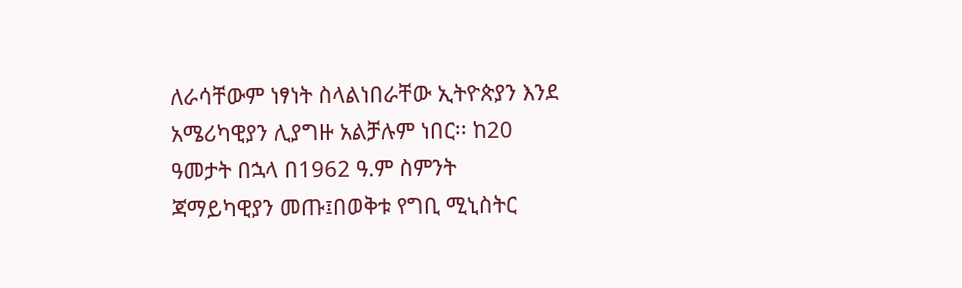ለራሳቸውም ነፃነት ስላልነበራቸው ኢትዮጵያን እንደ አሜሪካዊያን ሊያግዙ አልቻሉም ነበር፡፡ ከ20 ዓመታት በኋላ በ1962 ዓ.ም ስምንት ጃማይካዊያን መጡ፤በወቅቱ የግቢ ሚኒስትር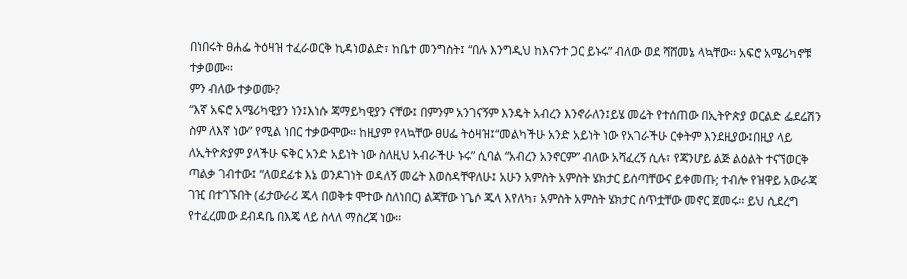በነበሩት ፀሐፌ ትዕዛዝ ተፈራወርቅ ኪዳነወልድ፣ ከቤተ መንግስት፤ “በሉ እንግዲህ ከእናንተ ጋር ይኑሩ” ብለው ወደ ሻሸመኔ ላኳቸው፡፡ አፍሮ አሜሪካኖቹ ተቃወሙ፡፡
ምን ብለው ተቃወሙ?
“እኛ አፍሮ አሜሪካዊያን ነን፤እነሱ ጃማይካዊያን ናቸው፤ በምንም አንገናኝም እንዴት አብረን እንኖራለን፤ይሄ መሬት የተሰጠው በኢትዮጵያ ወርልድ ፌደሬሽን ስም ለእኛ ነው” የሚል ነበር ተቃውሞው፡፡ ከዚያም የላኳቸው ፀሀፌ ትዕዛዝ፤“መልካችሁ አንድ አይነት ነው የአገራችሁ ርቀትም እንደዚያው፤በዚያ ላይ ለኢትዮጵያም ያላችሁ ፍቅር አንድ አይነት ነው ስለዚህ አብራችሁ ኑሩ” ሲባል “አብረን አንኖርም” ብለው አሻፈረኝ ሲሉ፣ የጃንሆይ ልጅ ልዕልት ተናኘወርቅ ጣልቃ ገብተው፤ “ለወደፊቱ እኔ ወንዶገነት ወዳለኝ መሬት እወስዳቸዋለሁ፤ አሁን አምስት አምስት ሄክታር ይሰጣቸውና ይቀመጡ; ተብሎ የዝዋይ አውራጃ ገዢ በተገኙበት (ፊታውራሪ ጁላ በወቅቱ ሞተው ስለነበር) ልጃቸው ነጌሶ ጁላ እየለካ፣ አምስት አምስት ሄክታር ሰጥቷቸው መኖር ጀመሩ፡፡ ይህ ሲደረግ የተፈረመው ደብዳቤ በእጄ ላይ ስላለ ማስረጃ ነው፡፡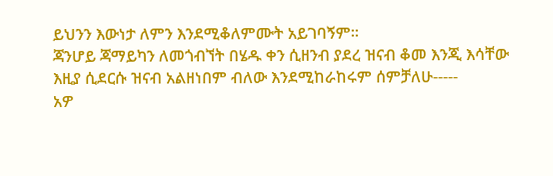ይህንን እውነታ ለምን እንደሚቆለምሙት አይገባኝም፡፡
ጃንሆይ ጃማይካን ለመጎብኘት በሄዱ ቀን ሲዘንብ ያደረ ዝናብ ቆመ እንጂ እሳቸው እዚያ ሲደርሱ ዝናብ አልዘነበም ብለው እንደሚከራከሩም ሰምቻለሁ-----
አዎ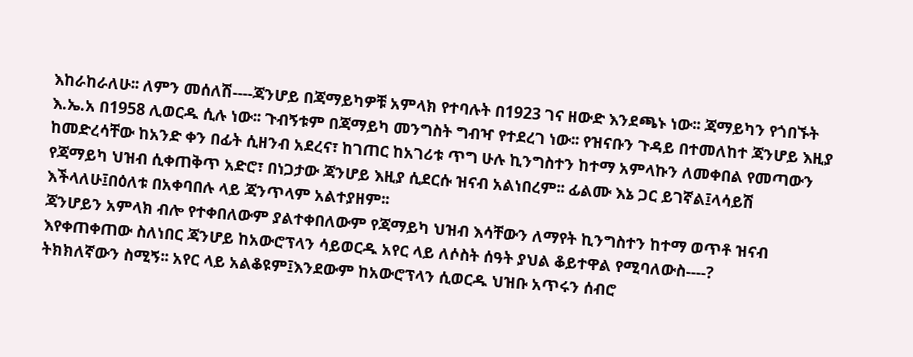እከራከራለሁ፡፡ ለምን መሰለሽ----ጃንሆይ በጃማይካዎቹ አምላክ የተባሉት በ1923 ገና ዘውድ እንደጫኑ ነው፡፡ ጃማይካን የጎበኙት እ.ኤ.አ በ1958 ሊወርዱ ሲሉ ነው፡፡ ጉብኝቱም በጃማይካ መንግስት ግብዣ የተደረገ ነው፡፡ የዝናቡን ጉዳይ በተመለከተ ጃንሆይ እዚያ ከመድረሳቸው ከአንድ ቀን በፊት ሲዘንብ አደረና፣ ከገጠር ከአገሪቱ ጥግ ሁሉ ኪንግስተን ከተማ አምላኩን ለመቀበል የመጣውን የጃማይካ ህዝብ ሲቀጠቅጥ አድሮ፣ በነጋታው ጃንሆይ እዚያ ሲደርሱ ዝናብ አልነበረም፡፡ ፊልሙ እኔ ጋር ይገኛል፤ላሳይሽ እችላለሁ፤በዕለቱ በአቀባበሉ ላይ ጃንጥላም አልተያዘም፡፡
ጃንሆይን አምላክ ብሎ የተቀበለውም ያልተቀበለውም የጃማይካ ህዝብ እሳቸውን ለማየት ኪንግስተን ከተማ ወጥቶ ዝናብ እየቀጠቀጠው ስለነበር ጃንሆይ ከአውሮፕላን ሳይወርዱ አየር ላይ ለሶስት ሰዓት ያህል ቆይተዋል የሚባለውስ----?
ትክክለኛውን ስሚኝ፡፡ አየር ላይ አልቆዩም፤እንደውም ከአውሮፕላን ሲወርዱ ህዝቡ አጥሩን ሰብሮ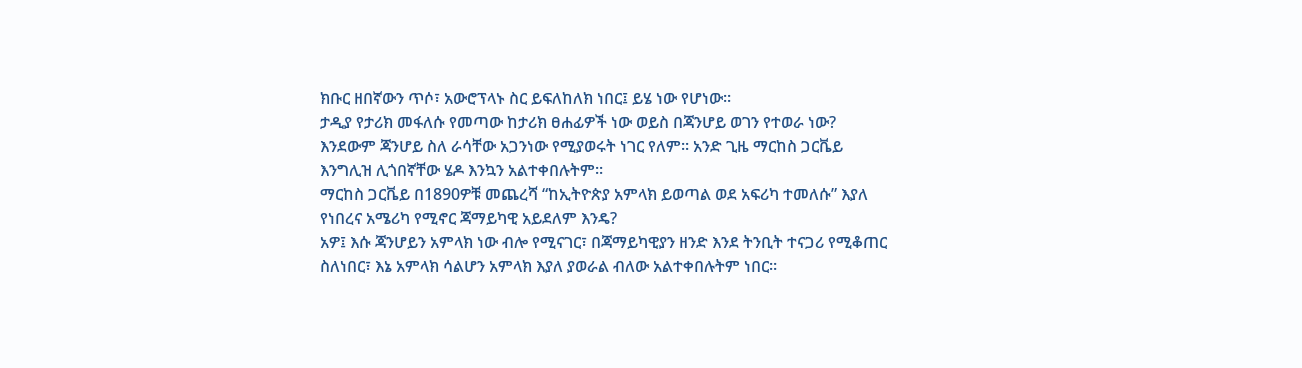ክቡር ዘበኛውን ጥሶ፣ አውሮፕላኑ ስር ይፍለከለክ ነበር፤ ይሄ ነው የሆነው፡፡
ታዲያ የታሪክ መፋለሱ የመጣው ከታሪክ ፀሐፊዎች ነው ወይስ በጃንሆይ ወገን የተወራ ነው?
እንደውም ጃንሆይ ስለ ራሳቸው አጋንነው የሚያወሩት ነገር የለም፡፡ አንድ ጊዜ ማርከስ ጋርቬይ እንግሊዝ ሊጎበኛቸው ሄዶ እንኳን አልተቀበሉትም፡፡
ማርከስ ጋርቬይ በ1890ዎቹ መጨረሻ “ከኢትዮጵያ አምላክ ይወጣል ወደ አፍሪካ ተመለሱ” እያለ የነበረና አሜሪካ የሚኖር ጃማይካዊ አይደለም እንዴ?
አዎ፤ እሱ ጃንሆይን አምላክ ነው ብሎ የሚናገር፣ በጃማይካዊያን ዘንድ እንደ ትንቢት ተናጋሪ የሚቆጠር ስለነበር፣ እኔ አምላክ ሳልሆን አምላክ እያለ ያወራል ብለው አልተቀበሉትም ነበር።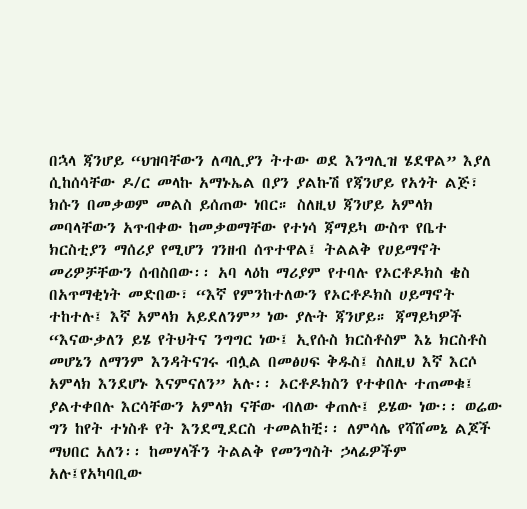በኋላ ጃንሆይ “ህዝባቸውን ለጣሊያን ትተው ወደ እንግሊዝ ሄደዋል” እያለ ሲከሰሳቸው ዶ/ር መላኩ አማኑኤል በያን ያልኩሽ የጃንሆይ የአጎት ልጅ፣ ክሱን በመቃወም መልስ ይሰጠው ነበር። ስለዚህ ጃንሆይ አምላክ መባላቸውን አጥብቀው ከመቃወማቸው የተነሳ ጃማይካ ውስጥ የቤተ ክርስቲያን ማሰሪያ የሚሆን ገንዘብ ሰጥተዋል፤ ትልልቅ የሀይማኖት መሪዎቻቸውን ሰብስበው፡፡ አባ ላዕከ ማሪያም የተባሉ የኦርቶዶክስ ቄስ በአጥማቂነት መድበው፣ “እኛ የምንከተለውን የኦርቶዶክስ ሀይማኖት ተከተሉ፤ እኛ አምላክ አይደለንም” ነው ያሉት ጃንሆይ። ጃማይካዎች “እናውቃለን ይሄ የትህትና ንግግር ነው፤ ኢየሱስ ክርስቶስም እኔ ክርስቶስ መሆኔን ለማንም እንዳትናገሩ ብሏል በመፅሀፍ ቅዱስ፤ ስለዚህ እኛ እርሶ አምላክ እንደሆኑ እናምናለን” አሉ፡፡ ኦርቶዶክስን የተቀበሉ ተጠመቁ፤ ያልተቀበሉ እርሳቸውን አምላክ ናቸው ብለው ቀጠሉ፤ ይሄው ነው፡፡ ወሬው ግን ከየት ተነስቶ የት እንደሚደርስ ተመልከቺ፡፡ ለምሳሌ የሻሸመኔ ልጆች ማህበር አለን፡፡ ከመሃላችን ትልልቅ የመንግስት ኃላፊዎችም አሉ፤የአካባቢው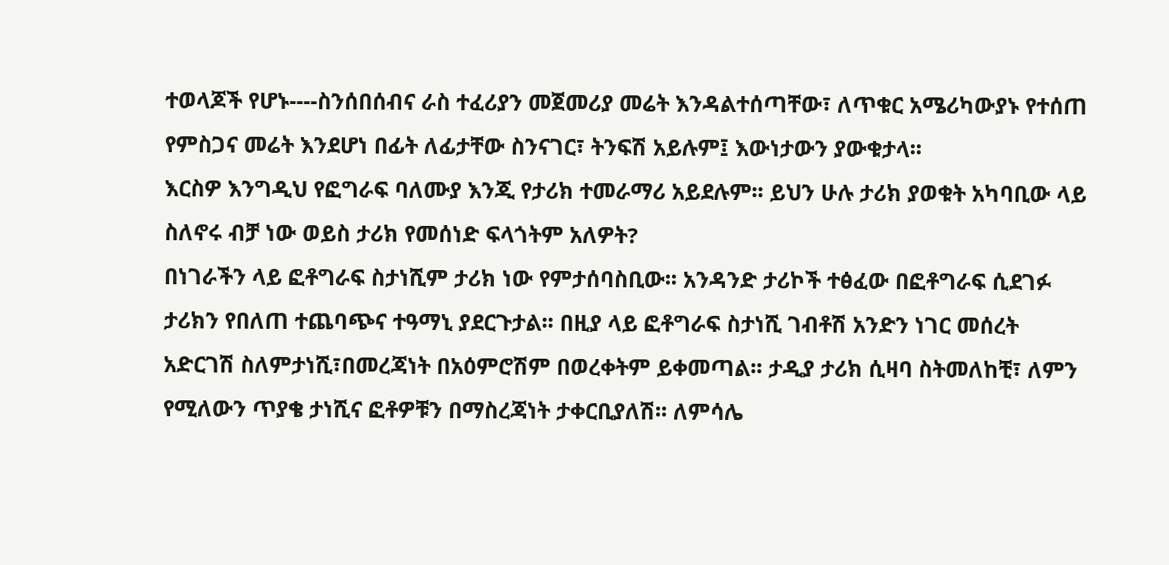ተወላጆች የሆኑ----ስንሰበሰብና ራስ ተፈሪያን መጀመሪያ መሬት እንዳልተሰጣቸው፣ ለጥቁር አሜሪካውያኑ የተሰጠ የምስጋና መሬት እንደሆነ በፊት ለፊታቸው ስንናገር፣ ትንፍሽ አይሉም፤ እውነታውን ያውቁታላ፡፡
እርስዎ እንግዲህ የፎግራፍ ባለሙያ እንጂ የታሪክ ተመራማሪ አይደሉም፡፡ ይህን ሁሉ ታሪክ ያወቁት አካባቢው ላይ ስለኖሩ ብቻ ነው ወይስ ታሪክ የመሰነድ ፍላጎትም አለዎት?
በነገራችን ላይ ፎቶግራፍ ስታነሺም ታሪክ ነው የምታሰባስቢው፡፡ አንዳንድ ታሪኮች ተፅፈው በፎቶግራፍ ሲደገፉ ታሪክን የበለጠ ተጨባጭና ተዓማኒ ያደርጉታል፡፡ በዚያ ላይ ፎቶግራፍ ስታነሺ ገብቶሽ አንድን ነገር መሰረት አድርገሽ ስለምታነሺ፣በመረጃነት በአዕምሮሽም በወረቀትም ይቀመጣል፡፡ ታዲያ ታሪክ ሲዛባ ስትመለከቺ፣ ለምን የሚለውን ጥያቄ ታነሺና ፎቶዎቹን በማስረጃነት ታቀርቢያለሽ፡፡ ለምሳሌ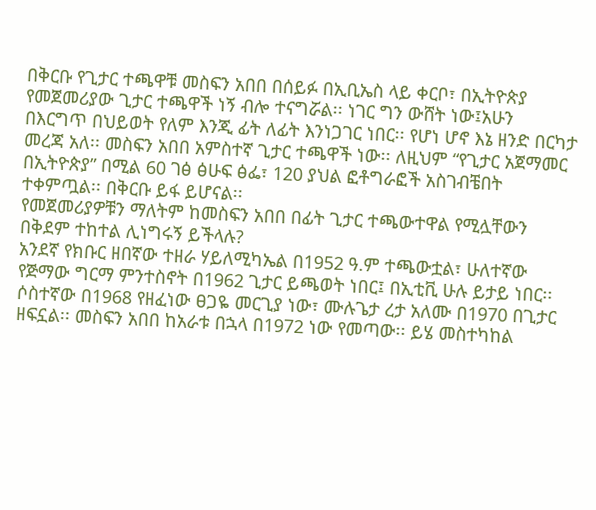በቅርቡ የጊታር ተጫዋቹ መስፍን አበበ በሰይፉ በኢቢኤስ ላይ ቀርቦ፣ በኢትዮጵያ የመጀመሪያው ጊታር ተጫዋች ነኝ ብሎ ተናግሯል፡፡ ነገር ግን ውሸት ነው፤አሁን በእርግጥ በህይወት የለም እንጂ ፊት ለፊት እንነጋገር ነበር፡፡ የሆነ ሆኖ እኔ ዘንድ በርካታ መረጃ አለ፡፡ መስፍን አበበ አምስተኛ ጊታር ተጫዋች ነው፡፡ ለዚህም “የጊታር አጀማመር በኢትዮጵያ” በሚል 60 ገፅ ፅሁፍ ፅፌ፣ 120 ያህል ፎቶግራፎች አስገብቼበት ተቀምጧል፡፡ በቅርቡ ይፋ ይሆናል፡፡
የመጀመሪያዎቹን ማለትም ከመስፍን አበበ በፊት ጊታር ተጫውተዋል የሚሏቸውን በቅደም ተከተል ሊነግሩኝ ይችላሉ?
አንደኛ የክቡር ዘበኛው ተዘራ ሃይለሚካኤል በ1952 ዓ.ም ተጫውቷል፣ ሁለተኛው የጅማው ግርማ ምንተስኖት በ1962 ጊታር ይጫወት ነበር፤ በኢቲቪ ሁሉ ይታይ ነበር፡፡ ሶስተኛው በ1968 የዘፈነው ፀጋዬ መርጊያ ነው፣ ሙሉጌታ ረታ አለሙ በ1970 በጊታር ዘፍኗል፡፡ መስፍን አበበ ከአራቱ በኋላ በ1972 ነው የመጣው፡፡ ይሄ መስተካከል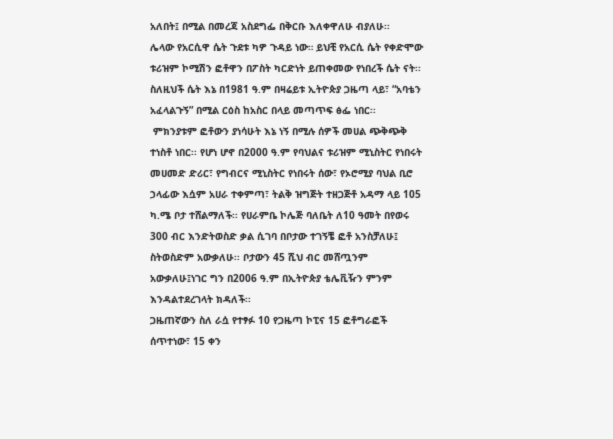አለበት፤ በሚል በመረጃ አስደግፌ በቅርቡ እለቀዋለሁ ብያለሁ፡፡
ሌላው የአርሲዋ ሴት ጉደቱ ካዎ ጉዳይ ነው። ይህቺ የአርሲ ሴት የቀድሞው ቱሪዝም ኮሚሽን ፎቶዋን በፖስት ካርድነት ይጠቀመው የነበረች ሴት ናት፡፡ ስለዚህች ሴት እኔ በ1981 ዓ.ም በዛሬይቱ ኢትዮጵያ ጋዜጣ ላይ፣ “አባቴን አፈላልጉኝ” በሚል ርዕስ ከአስር በላይ መጣጥፍ ፅፌ ነበር፡፡
 ምክንያቱም ፎቶውን ያነሳሁት እኔ ነኝ በሚሉ ሰዎች መሀል ጭቅጭቅ ተነስቶ ነበር፡፡ የሆነ ሆኖ በ2000 ዓ.ም የባህልና ቱሪዝም ሚኒስትር የነበሩት መሀመድ ድሪር፣ የግብርና ሚኒስትር የነበሩት ሰው፣ የኦሮሚያ ባህል ቢሮ ኃላፊው እሷም አሀራ ተቀምጣ፣ ትልቅ ዝግጅት ተዘጋጅቶ አዳማ ላይ 105 ካ.ሜ ቦታ ተሸልማለች፡፡ የሀራምቤ ኮሌጅ ባለቤት ለ10 ዓመት በየወሩ 300 ብር እንድትወስድ ቃል ሲገባ በቦታው ተገኝቼ ፎቶ አንስቻለሁ፤ ስትወስድም አውቃለሁ፡፡ ቦታውን 45 ሺህ ብር መሸጧንም አውቃለሁ፤ነገር ግን በ2006 ዓ.ም በኢትዮጵያ ቴሌቪዥን ምንም እንዳልተደረገላት ክዳለች፡፡
ጋዜጠኛውን ስለ ራሷ የተፃፉ 10 የጋዜጣ ኮፒና 15 ፎቶግራፎች ሰጥተነው፣ 15 ቀን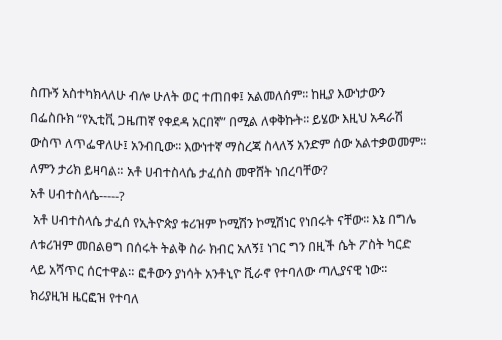ስጡኝ አስተካክላለሁ ብሎ ሁለት ወር ተጠበቀ፤ አልመለሰም፡፡ ከዚያ እውነታውን በፌስቡክ “የኢቲቪ ጋዜጠኛ የቀደዳ አርበኛ” በሚል ለቀቅኩት፡፡ ይሄው እዚህ አዳራሽ ውስጥ ለጥፌዋለሁ፤ አንብቢው፡፡ እውነተኛ ማስረጃ ስላለኝ አንድም ሰው አልተቃወመም፡፡ ለምን ታሪክ ይዛባል። አቶ ሀብተስላሴ ታፈሰስ መዋሸት ነበረባቸው?
አቶ ሀብተስላሴ-----?
 አቶ ሀብተስላሴ ታፈሰ የኢትዮጵያ ቱሪዝም ኮሚሽን ኮሚሽነር የነበሩት ናቸው፡፡ እኔ በግሌ ለቱሪዝም መበልፀግ በሰሩት ትልቅ ስራ ክብር አለኝ፤ ነገር ግን በዚች ሴት ፖስት ካርድ ላይ አሻጥር ሰርተዋል። ፎቶውን ያነሳት አንቶኒዮ ቪራኖ የተባለው ጣሊያናዊ ነው፡፡ ክሪያዚዝ ዜርፎዝ የተባለ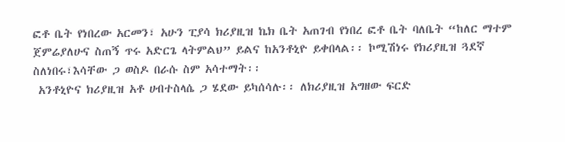ፎቶ ቤት የነበረው አርመን፣ አሁን ፒያሳ ክሪያዚዝ ኬክ ቤት አጠገብ የነበረ ፎቶ ቤት ባለቤት “ከለር ማተም ጀምሬያለሁና ስጠኝ ጥሩ አድርጌ ላትምልህ” ይልና ከአንቶኒዮ ይቀበላል፡፡ ኮሚሽነሩ የክሪያዚዝ ጓደኛ ስለነበሩ፣እሳቸው ጋ ወስዶ በራሱ ስም አሳተማት፡፡
 አንቶኒዮና ክሪያዚዝ አቶ ሀብተስላሴ ጋ ሄደው ይካሰሳሉ፡፡ ለክሪያዚዝ አግዘው ፍርድ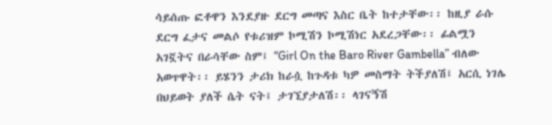ሳይሰጡ ፎቶዋን እንደያዙ ደርግ መጣና እስር ቤት ከተታቸው፡፡ ከዚያ ራሱ ደርግ ፈታና መልሶ የቱሪዝም ኮሚሽን ኮሚሽነር አደረጋቸው፡፡ ፊልሟን አገኟትና በራሳቸው ስም፤ “Girl On the Baro River Gambella” ብለው አወጥዋት፡፡ ይሄንን ታሪክ ከራሷ ከጉዳቱ ካዎ መስማት ትችያለሽ፤ አርሲ ነገሌ በህይወት ያለች ሴት ናት፤ ታገኚያታለሽ፡፡ ላገናኝሽ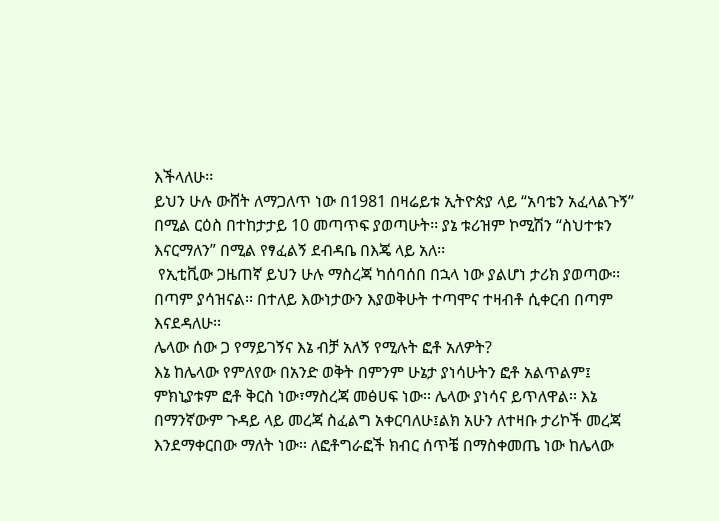እችላለሁ፡፡
ይህን ሁሉ ውሸት ለማጋለጥ ነው በ1981 በዛሬይቱ ኢትዮጵያ ላይ “አባቴን አፈላልጉኝ” በሚል ርዕስ በተከታታይ 10 መጣጥፍ ያወጣሁት፡፡ ያኔ ቱሪዝም ኮሚሽን “ስህተቱን እናርማለን” በሚል የፃፈልኝ ደብዳቤ በእጄ ላይ አለ፡፡
 የኢቲቪው ጋዜጠኛ ይህን ሁሉ ማስረጃ ካሰባሰበ በኋላ ነው ያልሆነ ታሪክ ያወጣው፡፡ በጣም ያሳዝናል፡፡ በተለይ እውነታውን እያወቅሁት ተጣሞና ተዛብቶ ሲቀርብ በጣም እናደዳለሁ፡፡
ሌላው ሰው ጋ የማይገኝና እኔ ብቻ አለኝ የሚሉት ፎቶ አለዎት?
እኔ ከሌላው የምለየው በአንድ ወቅት በምንም ሁኔታ ያነሳሁትን ፎቶ አልጥልም፤ ምክኒያቱም ፎቶ ቅርስ ነው፣ማስረጃ መፅሀፍ ነው፡፡ ሌላው ያነሳና ይጥለዋል፡፡ እኔ  በማንኛውም ጉዳይ ላይ መረጃ ስፈልግ አቀርባለሁ፤ልክ አሁን ለተዛቡ ታሪኮች መረጃ እንደማቀርበው ማለት ነው፡፡ ለፎቶግራፎች ክብር ሰጥቼ በማስቀመጤ ነው ከሌላው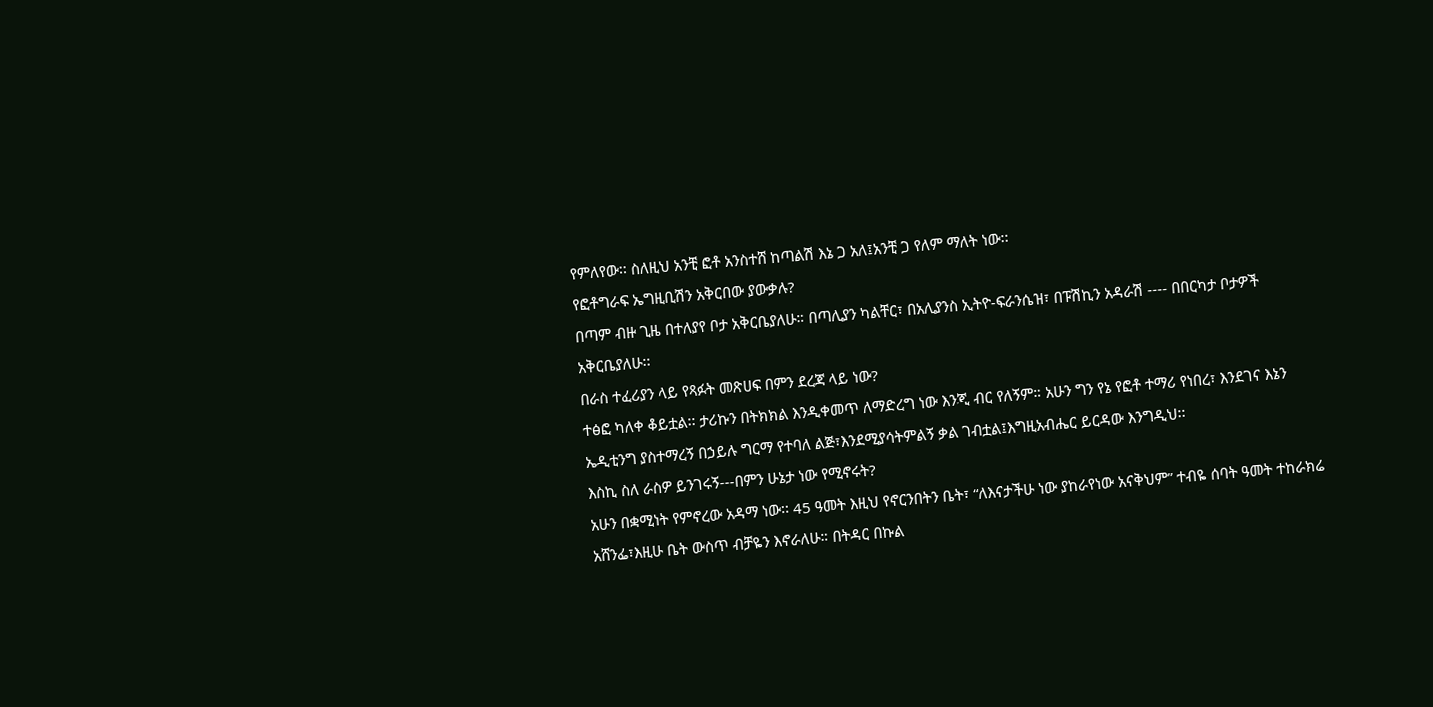የምለየው፡፡ ስለዚህ አንቺ ፎቶ አንስተሸ ከጣልሽ እኔ ጋ አለ፤አንቺ ጋ የለም ማለት ነው፡፡
የፎቶግራፍ ኤግዚቢሽን አቅርበው ያውቃሉ?
በጣም ብዙ ጊዜ በተለያየ ቦታ አቅርቤያለሁ። በጣሊያን ካልቸር፣ በአሊያንስ ኢትዮ-ፍራንሴዝ፣ በፑሽኪን አዳራሽ ---- በበርካታ ቦታዎች አቅርቤያለሁ፡፡
በራስ ተፈሪያን ላይ የጻፉት መጽሀፍ በምን ደረጃ ላይ ነው?
ተፅፎ ካለቀ ቆይቷል፡፡ ታሪኩን በትክክል እንዲቀመጥ ለማድረግ ነው እንጂ ብር የለኝም። አሁን ግን የኔ የፎቶ ተማሪ የነበረ፣ እንደገና እኔን ኤዲቲንግ ያስተማረኝ በኃይሉ ግርማ የተባለ ልጅ፣እንደሚያሳትምልኝ ቃል ገብቷል፤እግዚአብሔር ይርዳው እንግዲህ፡፡
እስኪ ስለ ራስዎ ይንገሩኝ---በምን ሁኔታ ነው የሚኖሩት?
አሁን በቋሚነት የምኖረው አዳማ ነው፡፡ 45 ዓመት እዚህ የኖርንበትን ቤት፣ “ለእናታችሁ ነው ያከራየነው አናቅህም” ተብዬ ሰባት ዓመት ተከራክሬ አሸንፌ፣እዚሁ ቤት ውስጥ ብቻዬን እኖራለሁ። በትዳር በኩል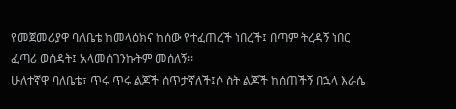የመጀመሪያዋ ባለቤቴ ከመላዕክና ከሰው የተፈጠረች ነበረች፤ በጣም ትረዳኝ ነበር ፈጣሪ ወሰዳት፤ አላመሰገንኩትም መሰለኝ፡፡
ሁለተኛዋ ባለቤቴ፣ ጥሩ ጥሩ ልጆች ሰጥታኛለች፤ሶ ስት ልጆች ከሰጠችኝ በኋላ እራሴ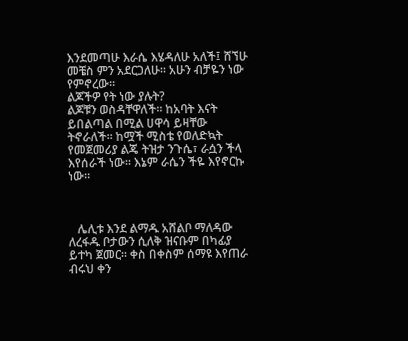እንደመጣሁ እራሴ እሄዳለሁ አለች፤ ሸኘሁ መቼስ ምን አደርጋለሁ፡፡ አሁን ብቻዬን ነው የምኖረው፡፡
ልጆችዎ የት ነው ያሉት?
ልጆቹን ወስዳቸዋለች፡፡ ከአባት እናት ይበልጣል በሚል ሀዋሳ ይዛቸው ትኖራለች፡፡ ከሟች ሚስቴ የወለድኳት የመጀመሪያ ልጄ ትዝታ ንጉሴ፣ ራሷን ችላ እየሰራች ነው፡፡ እኔም ራሴን ችዬ እየኖርኩ ነው።



   ሌሊቱ እንደ ልማዱ አሸልቦ ማለዳው ለረፋዱ ቦታውን ሲለቅ ዝናቡም በካፊያ ይተካ ጀመር፡፡ ቀስ በቀስም ሰማዩ እየጠራ ብሩህ ቀን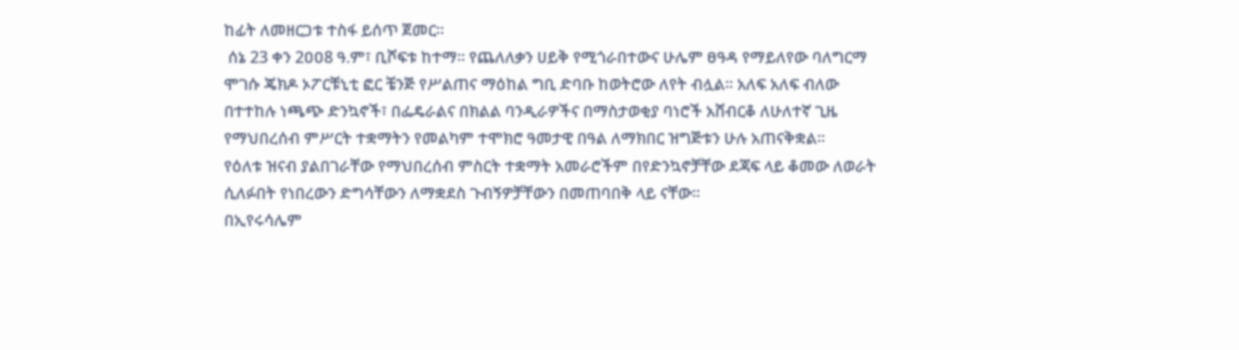ከፊት ለመዘርጋቱ ተስፋ ይሰጥ ጀመር፡፡
 ሰኔ 23 ቀን 2ዐዐ8 ዓ.ም፣ ቢሾፍቱ ከተማ፡፡ የጨለለቃን ሀይቅ የሚጎራበተውና ሁሌም ፀዓዳ የማይለየው ባለግርማ ሞገሱ ጄክዶ ኦፖርቹኒቲ ፎር ቼንጅ የሥልጠና ማዕከል ግቢ ድባቡ ከወትሮው ለየት ብሏል፡፡ አለፍ አለፍ ብለው በተተከሉ ነጫጭ ድንኳኖች፣ በፌዴራልና በክልል ባንዲራዎችና በማስታወቂያ ባነሮች አሸብርቆ ለሁለተኛ ጊዜ የማህበረሰብ ምሥርት ተቋማትን የመልካም ተሞክሮ ዓመታዊ በዓል ለማክበር ዝግጅቱን ሁሉ አጠናቅቋል፡፡
የዕለቱ ዝናብ ያልበገራቸው የማህበረሰብ ምስርት ተቋማት አመራሮችም በየድንኳኖቻቸው ደጃፍ ላይ ቆመው ለወራት ሲለፉበት የነበረውን ድግሳቸውን ለማቋደስ ጉብኝዎቻቸውን በመጠባበቅ ላይ ናቸው፡፡
በኢየሩሳሌም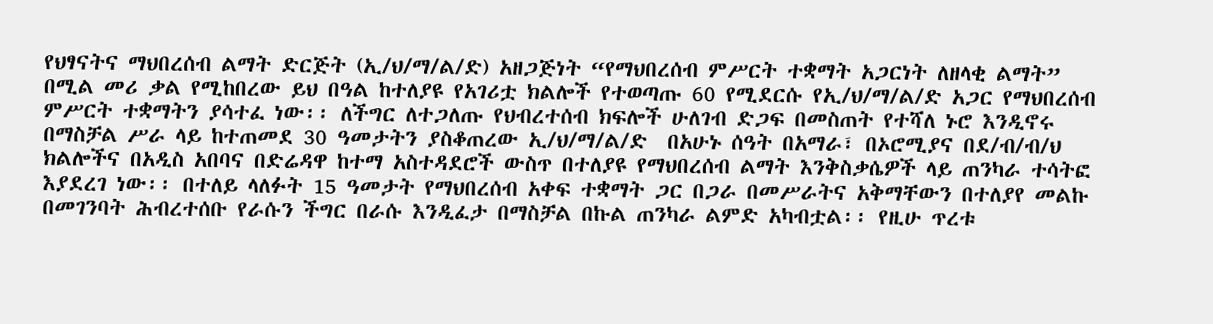የህፃናትና ማህበረሰብ ልማት ድርጅት (ኢ/ህ/ማ/ል/ድ) አዘጋጅነት “የማህበረሰብ ምሥርት ተቋማት አጋርነት ለዘላቂ ልማት” በሚል መሪ ቃል የሚከበረው ይህ በዓል ከተለያዩ የአገሪቷ ክልሎች የተወጣጡ 60 የሚደርሱ የኢ/ህ/ማ/ል/ድ አጋር የማህበረሰብ ምሥርት ተቋማትን ያሳተፈ ነው፡፡ ለችግር ለተጋለጡ የህብረተሰብ ክፍሎች ሁለገብ ድጋፍ በመስጠት የተሻለ ኑሮ እንዲኖሩ በማስቻል ሥራ ላይ ከተጠመደ 30 ዓመታትን ያስቆጠረው ኢ/ህ/ማ/ል/ድ  በአሁኑ ሰዓት በአማራ፣ በኦሮሚያና በደ/ብ/ብ/ህ ክልሎችና በአዲስ አበባና በድሬዳዋ ከተማ አስተዳደሮች ውስጥ በተለያዩ የማህበረሰብ ልማት እንቅስቃሴዎች ላይ ጠንካራ ተሳትፎ እያደረገ ነው፡፡ በተለይ ላለፉት 15 ዓመታት የማህበረሰብ አቀፍ ተቋማት ጋር በጋራ በመሥራትና አቅማቸውን በተለያየ መልኩ በመገንባት ሕብረተሰቡ የራሱን ችግር በራሱ እንዲፈታ በማስቻል በኩል ጠንካራ ልምድ አካብቷል፡፡ የዚሁ ጥረቱ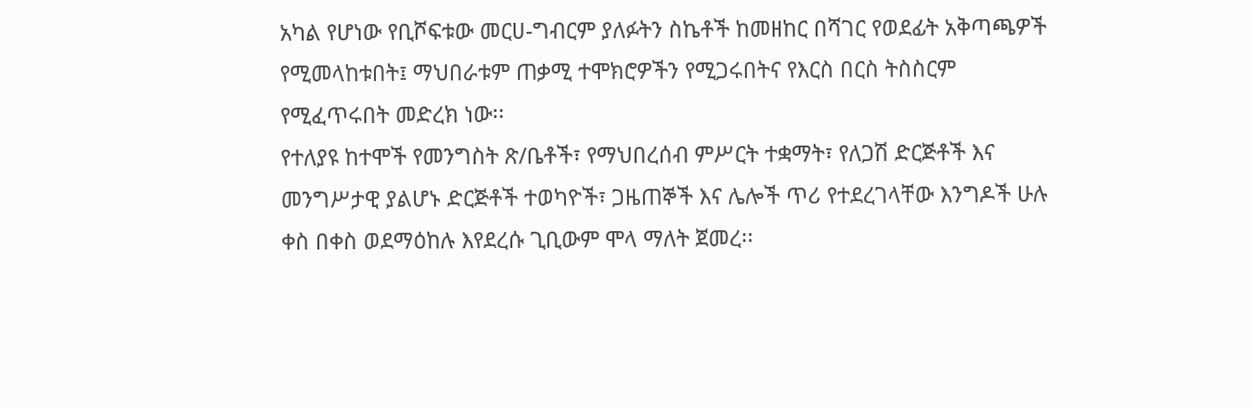አካል የሆነው የቢሾፍቱው መርሀ-ግብርም ያለፉትን ስኬቶች ከመዘከር በሻገር የወደፊት አቅጣጫዎች የሚመላከቱበት፤ ማህበራቱም ጠቃሚ ተሞክሮዎችን የሚጋሩበትና የእርስ በርስ ትስስርም የሚፈጥሩበት መድረክ ነው፡፡
የተለያዩ ከተሞች የመንግስት ጽ/ቤቶች፣ የማህበረሰብ ምሥርት ተቋማት፣ የለጋሽ ድርጅቶች እና መንግሥታዊ ያልሆኑ ድርጅቶች ተወካዮች፣ ጋዜጠኞች እና ሌሎች ጥሪ የተደረገላቸው እንግዶች ሁሉ ቀስ በቀስ ወደማዕከሉ እየደረሱ ጊቢውም ሞላ ማለት ጀመረ፡፡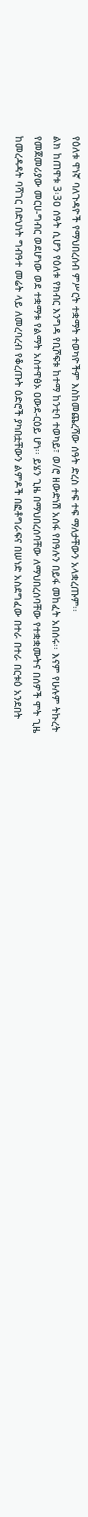የዕለቱ ዋነኛ ባለጉዳዮች የማህበረሰብ ምሥርት ተቋማት ተወካዮችም እስከመጨረሻው ሰዓት ድረስ ተፍ ተፍ ማለታቸውን አላቋረጡም፡፡
ልክ ከጠዋቱ 3፡3ዐ ሰዓት ሲሆን የዕለቱ የክብር እንግዳ የቢሾፍቱ ከተማ ከንቲባ ተወካይ፣ ወ/ሮ ዘውድነሽ አሰፋ የበዓሉን በይፋ መከፈት አበሰሩ፡፡ እናም የሁሉም ትኩረት የመጀመሪያው መርሀ-ግብር ወደሆነው ወደ ተቋማቱ የልማት አስተዋፅኦ ዐውደ-ርዕይ ሆነ፡፡ ይሄን ጊዜ በማህበረሰባቸው ለማህበረሰባቸው የተቋቋሙትና በሰዎች ሞት ጊዜ ከመረዳዳት ባሻገር በድህነት ግብዓተ መሬት ላይ ለመረባረብ የቆረጡት ዕድሮች ያካበቷቸውን ልምዶች በፎቶግራፍና በሠነድ አስደግፈው በተራ በተራ በርቱዕ አንደበት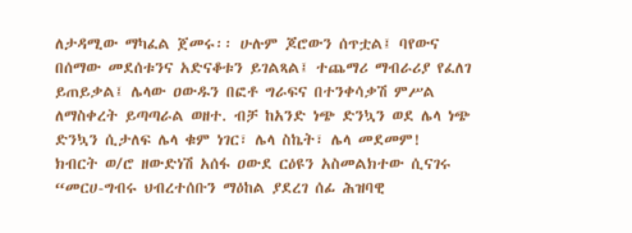ለታዳሚው ማካፈል ጀመሩ፡፡ ሁሉም ጆሮውን ሰጥቷል፤ ባየውና በሰማው መደሰቱንና አድናቆቱን ይገልጻል፤ ተጨማሪ ማብራሪያ የፈለገ ይጠይቃል፤ ሌላው ዐውዱን በፎቶ ግራፍና በተንቀሳቃሽ ምሥል ለማስቀረት ይጣጣራል ወዘተ. ብቻ ከአንድ ነጭ ድንኳን ወደ ሌላ ነጭ ድንኳን ሲታለፍ ሌላ ቁም ነገር፣ ሌላ ስኬት፣ ሌላ መደመም!
ክብርት ወ/ሮ ዘውድነሽ አሰፋ ዐውደ ርዕዩን አስመልክተው ሲናገሩ “መርሀ-ግብሩ ህብረተሰቡን ማዕከል ያደረገ ሰፊ ሕዝባዊ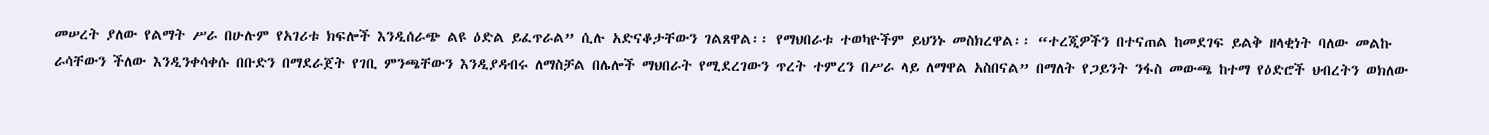መሠረት ያለው የልማት ሥራ በሁሉም የአገሪቱ ክፍሎች እንዲሰራጭ ልዩ ዕድል ይፈጥራል” ሲሉ አድናቆታቸውን ገልጸዋል፡፡ የማህበራቱ ተወካዮችም ይህንኑ መስክረዋል፡፡ “ተረጂዎችን በተናጠል ከመደገፍ ይልቅ ዘላቂነት ባለው መልኩ ራሳቸውን ችለው እንዲንቀሳቀሱ በቡድን በማደራጀት የገቢ ምንጫቸውን እንዲያዳብሩ ለማስቻል በሌሎች ማህበራት የሚደረገውን ጥረት ተምረን በሥራ ላይ ለማዋል አስበናል” በማለት የጋይንት ንፋስ መውጫ ከተማ የዕድሮች ህብረትን ወክለው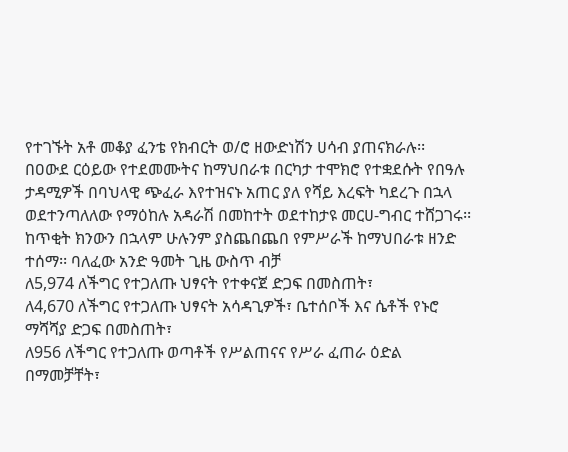የተገኙት አቶ መቆያ ፈንቴ የክብርት ወ/ሮ ዘውድነሽን ሀሳብ ያጠናክራሉ፡፡
በዐውደ ርዕይው የተደመሙትና ከማህበራቱ በርካታ ተሞክሮ የተቋደሱት የበዓሉ ታዳሚዎች በባህላዊ ጭፈራ እየተዝናኑ አጠር ያለ የሻይ እረፍት ካደረጉ በኋላ ወደተንጣለለው የማዕከሉ አዳራሽ በመከተት ወደተከታዩ መርሀ-ግብር ተሸጋገሩ፡፡
ከጥቂት ክንውን በኋላም ሁሉንም ያስጨበጨበ የምሥራች ከማህበራቱ ዘንድ ተሰማ፡፡ ባለፈው አንድ ዓመት ጊዜ ውስጥ ብቻ
ለ5,974 ለችግር የተጋለጡ ህፃናት የተቀናጀ ድጋፍ በመስጠት፣
ለ4,670 ለችግር የተጋለጡ ህፃናት አሳዳጊዎች፣ ቤተሰቦች እና ሴቶች የኑሮ ማሻሻያ ድጋፍ በመስጠት፣
ለ956 ለችግር የተጋለጡ ወጣቶች የሥልጠናና የሥራ ፈጠራ ዕድል በማመቻቸት፣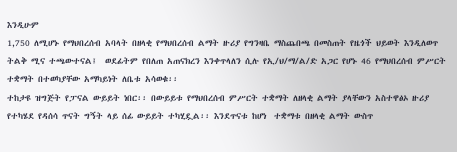እንዲሁም
1,750 ለሚሆኑ የማህበረሰብ አባላት በዘላቂ የማህበረሰብ ልማት ዙሪያ የግንዛቤ ማስጨበጫ በመስጠት የዜጎች ህይወት እንዲለወጥ ትልቅ ሚና ተጫውተናል፤  ወደፊትም የበለጠ አጠናክረን እንቀጥላለን ሲሉ የኢ/ህ/ማ/ል/ድ አጋር የሆኑ 46 የማህበረሰብ ምሥርት ተቋማት በተወካያቸው አማካይነት ለቤቱ አሳወቁ፡፡
ተከታዩ ዝግጅት የፓናል ውይይት ነበር፡፡ በውይይቱ የማህበረሰብ ምሥርት ተቋማት ለዘላቂ ልማት ያላቸውን አስተዋፅኦ ዙሪያ የተካሄደ የዳሰሳ ጥናት ግኝት ላይ ሰፊ ውይይት ተካሂዷል፡፡ እንደጥናቱ ከሆነ  ተቋማቱ በዘላቂ ልማት ውስጥ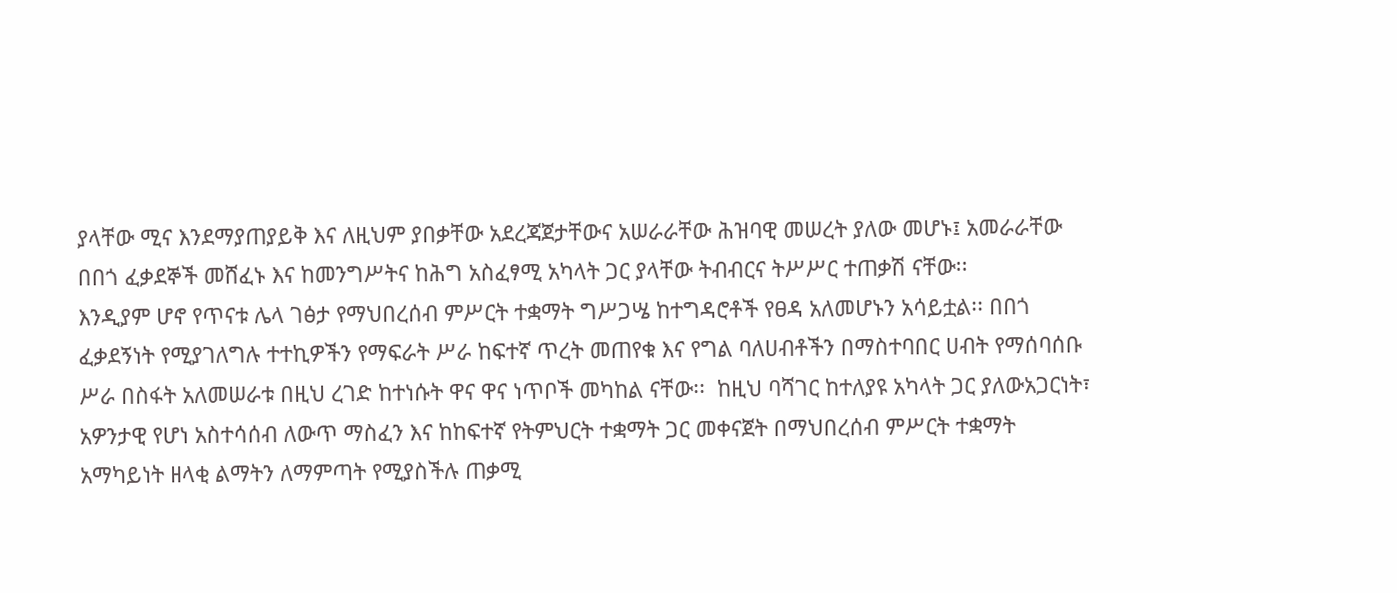ያላቸው ሚና እንደማያጠያይቅ እና ለዚህም ያበቃቸው አደረጃጀታቸውና አሠራራቸው ሕዝባዊ መሠረት ያለው መሆኑ፤ አመራራቸው በበጎ ፈቃደኞች መሸፈኑ እና ከመንግሥትና ከሕግ አስፈፃሚ አካላት ጋር ያላቸው ትብብርና ትሥሥር ተጠቃሽ ናቸው፡፡
እንዲያም ሆኖ የጥናቱ ሌላ ገፅታ የማህበረሰብ ምሥርት ተቋማት ግሥጋሤ ከተግዳሮቶች የፀዳ አለመሆኑን አሳይቷል፡፡ በበጎ ፈቃደኝነት የሚያገለግሉ ተተኪዎችን የማፍራት ሥራ ከፍተኛ ጥረት መጠየቁ እና የግል ባለሀብቶችን በማስተባበር ሀብት የማሰባሰቡ ሥራ በስፋት አለመሠራቱ በዚህ ረገድ ከተነሱት ዋና ዋና ነጥቦች መካከል ናቸው፡፡  ከዚህ ባሻገር ከተለያዩ አካላት ጋር ያለውአጋርነት፣ አዎንታዊ የሆነ አስተሳሰብ ለውጥ ማስፈን እና ከከፍተኛ የትምህርት ተቋማት ጋር መቀናጀት በማህበረሰብ ምሥርት ተቋማት አማካይነት ዘላቂ ልማትን ለማምጣት የሚያስችሉ ጠቃሚ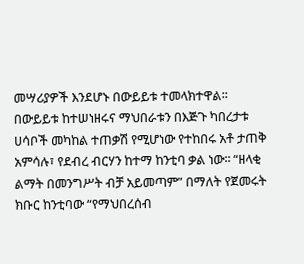መሣሪያዎች እንደሆኑ በውይይቱ ተመላክተዋል፡፡
በውይይቱ ከተሠነዘሩና ማህበራቱን በእጅጉ ካበረታቱ ሀሳቦች መካከል ተጠቃሽ የሚሆነው የተከበሩ አቶ ታጠቅ አምሳሉ፣ የደብረ ብርሃን ከተማ ከንቲባ ቃል ነው፡፡ “ዘላቂ ልማት በመንግሥት ብቻ አይመጣም” በማለት የጀመሩት ክቡር ከንቲባው “የማህበረሰብ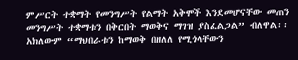ምሥርት ተቋማት የመንግሥት የልማት አቅሞች እንደመሆናቸው መጠን መንግሥት ተቋማቱን በቅርበት ማወቅና ማገዝ ያስፈልጋል” ብለዋል፡፡ አክለውም “ማህበራቱን ከማወቅ በዘለለ የሚጎላቸውን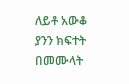ለይቶ አውቆ ያንን ክፍተት በመሙላት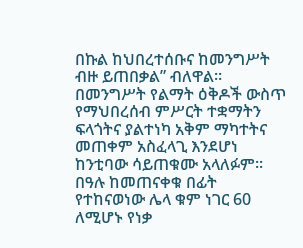በኩል ከህበረተሰቡና ከመንግሥት ብዙ ይጠበቃል” ብለዋል፡፡ በመንግሥት የልማት ዕቅዶች ውስጥ የማህበረሰብ ምሥርት ተቋማትን ፍላጎትና ያልተነካ አቅም ማካተትና መጠቀም አስፈላጊ እንደሆነ ከንቲባው ሳይጠቁሙ አላለፉም፡፡በዓሉ ከመጠናቀቁ በፊት የተከናወነው ሌላ ቁም ነገር 60 ለሚሆኑ የነቃ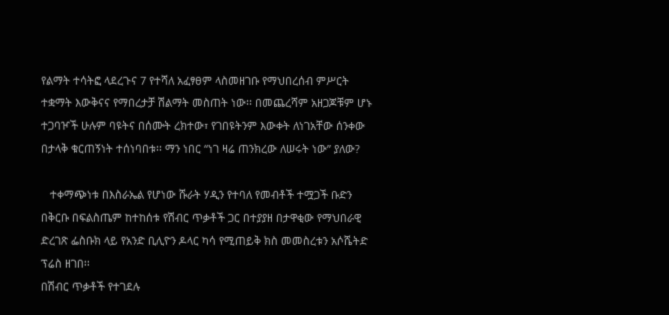የልማት ተሳትፎ ላደረጉና 7 የተሻለ አፈፃፀም ላስመዘገቡ የማህበረሰብ ምሥርት ተቋማት እውቅናና የማበረታቻ ሽልማት መስጠት ነው፡፡ በመጨረሻም አዘጋጆቹም ሆኑ ተጋባዦች ሁሉም ባዩትና በሰሙት ረክተው፣ የገበዩትንም እውቀት ለነገአቸው ሰንቀው በታላቅ ቁርጠኝነት ተሰነባበቱ፡፡ ማን ነበር “ነገ ዛሬ ጠንክረው ለሠሩት ነው” ያለው?

   ተቀማጭነቱ በእስራኤል የሆነው ሹራት ሃዲን የተባለ የመብቶች ተሟጋች ቡድን በቅርቡ በፍልስጤም ከተከሰቱ የሽብር ጥቃቶች ጋር በተያያዘ በታዋቂው የማህበራዊ ድረገጽ ፌስቡክ ላይ የአንድ ቢሊዮን ዶላር ካሳ የሚጠይቅ ክስ መመስረቱን አሶሼትድ ፕሬስ ዘገበ፡፡
በሽብር ጥቃቶች የተገደሉ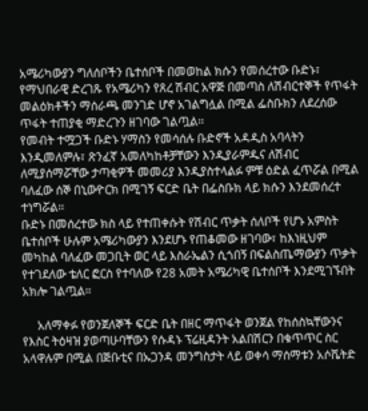አሜሪካውያን ግለሰቦችን ቤተሰቦች በመወከል ክሱን የመሰረተው ቡድኑ፣ የማህበራዊ ድረገጹ የአሜሪካን የጸረ ሽብር አዋጅ በመጣስ ለሽብርተኞች የጥፋት መልዕክቶችን ማሰራጫ መንገድ ሆኖ አገልግሏል በሚል ፌስቡክን ለደረሰው ጥፋት ተጠያቂ ማድረጉን ዘገባው ገልጧል፡፡
የመብት ተሟጋች ቡድኑ ሃማስን የመሳሰሉ ቡድኖች አዳዲስ አባላትን እንዲመለምሉ፣ ጽንፈኛ አመለካከቶቻቸውን እንዲያራምዱና ለሽብር ለሚያሰማሯቸው ታጣቂዎች መመሪያ እንዲያስተላልፉ ምቹ ዕድል ፈጥሯል በሚል ባለፈው ሰኞ በኒውዮርክ በሚገኝ ፍርድ ቤት በፌስቡክ ላይ ክሱን እንደመሰረተ ተነግሯል፡፡
ቡድኑ በመሰረተው ክስ ላይ የተጠቀሱት የሽብር ጥቃት ሰለቦች የሆኑ አምስት ቤተሰቦች ሁሉም አሜሪካውያን እንደሆኑ የጠቆመው ዘገባው፣ ከእነዚህም መካከል ባለፈው መጋቢት ወር ላይ እስራኤልን ሲጎበኝ በፍልስጤማውያን ጥቃት የተገደለው ቴለር ፎርስ የተባለው የ28 አመት አሜሪካዊ ቤተሰቦች እንደሚገኙበት አክሎ ገልጧል።

     አለማቀፉ የወንጀለኞች ፍርድ ቤት በዘር ማጥፋት ወንጀል የከሰስኳቸውንና የእስር ትዕዛዝ ያወጣሁባቸውን የሱዳኑ ፕሬዚዳንት አልበሽርን በቁጥጥር ስር አላዋሉም በሚል በጅቡቲና በኡጋንዳ መንግስታት ላይ ወቀሳ ማሰማቱን አሶሼትድ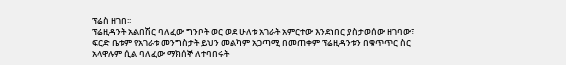ፕሬስ ዘገበ፡፡
ፕሬዚዳንት አልበሽር ባለፈው ግንቦት ወር ወደ ሁለቱ አገራት አምርተው እንደነበር ያስታወሰው ዘገባው፣ ፍርድ ቤቱም የአገራቱ መንግስታት ይህን መልካም አጋጣሚ በመጠቀም ፕሬዚዳንቱን በቁጥጥር ስር አላዋሉም ሲል ባለፈው ማክሰኞ ለተባበሩት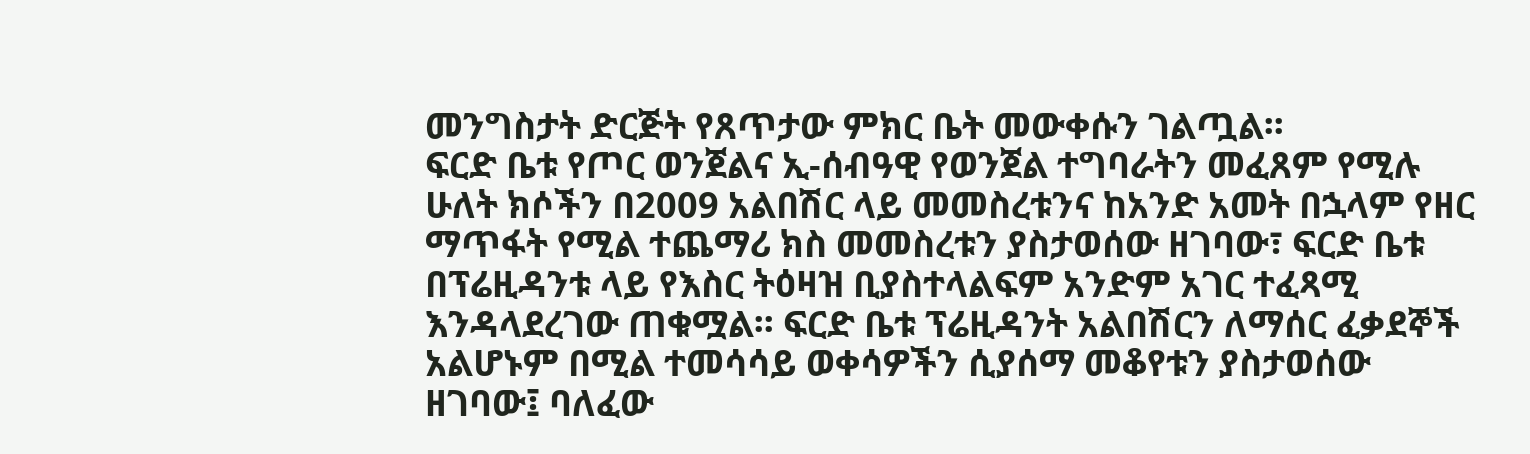መንግስታት ድርጅት የጸጥታው ምክር ቤት መውቀሱን ገልጧል፡፡
ፍርድ ቤቱ የጦር ወንጀልና ኢ-ሰብዓዊ የወንጀል ተግባራትን መፈጸም የሚሉ ሁለት ክሶችን በ2009 አልበሽር ላይ መመስረቱንና ከአንድ አመት በኋላም የዘር ማጥፋት የሚል ተጨማሪ ክስ መመስረቱን ያስታወሰው ዘገባው፣ ፍርድ ቤቱ በፕሬዚዳንቱ ላይ የእስር ትዕዛዝ ቢያስተላልፍም አንድም አገር ተፈጻሚ እንዳላደረገው ጠቁሟል፡፡ ፍርድ ቤቱ ፕሬዚዳንት አልበሽርን ለማሰር ፈቃደኞች አልሆኑም በሚል ተመሳሳይ ወቀሳዎችን ሲያሰማ መቆየቱን ያስታወሰው ዘገባው፤ ባለፈው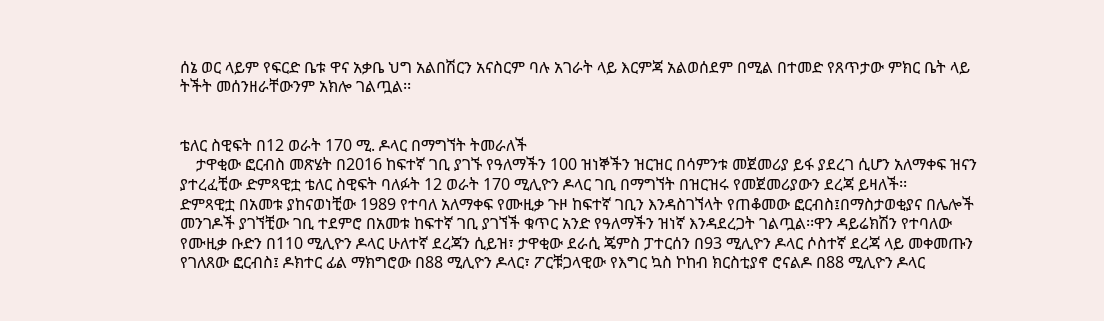ሰኔ ወር ላይም የፍርድ ቤቱ ዋና አቃቤ ህግ አልበሽርን አናስርም ባሉ አገራት ላይ እርምጃ አልወሰደም በሚል በተመድ የጸጥታው ምክር ቤት ላይ ትችት መሰንዘራቸውንም አክሎ ገልጧል፡፡


ቴለር ስዊፍት በ12 ወራት 170 ሚ. ዶላር በማግኘት ትመራለች
    ታዋቂው ፎርብስ መጽሄት በ2016 ከፍተኛ ገቢ ያገኙ የዓለማችን 100 ዝነኞችን ዝርዝር በሳምንቱ መጀመሪያ ይፋ ያደረገ ሲሆን አለማቀፍ ዝናን ያተረፈቺው ድምጻዊቷ ቴለር ስዊፍት ባለፉት 12 ወራት 170 ሚሊዮን ዶላር ገቢ በማግኘት በዝርዝሩ የመጀመሪያውን ደረጃ ይዛለች፡፡
ድምጻዊቷ በአመቱ ያከናወነቺው 1989 የተባለ አለማቀፍ የሙዚቃ ጉዞ ከፍተኛ ገቢን እንዳስገኘላት የጠቆመው ፎርብስ፤በማስታወቂያና በሌሎች መንገዶች ያገኘቺው ገቢ ተደምሮ በአመቱ ከፍተኛ ገቢ ያገኘች ቁጥር አንድ የዓለማችን ዝነኛ እንዳደረጋት ገልጧል፡፡ዋን ዳይሬክሽን የተባለው የሙዚቃ ቡድን በ110 ሚሊዮን ዶላር ሁለተኛ ደረጃን ሲይዝ፣ ታዋቂው ደራሲ ጄምስ ፓተርሰን በ93 ሚሊዮን ዶላር ሶስተኛ ደረጃ ላይ መቀመጡን የገለጸው ፎርብስ፤ ዶክተር ፊል ማክግሮው በ88 ሚሊዮን ዶላር፣ ፖርቹጋላዊው የእግር ኳስ ኮከብ ክርስቲያኖ ሮናልዶ በ88 ሚሊዮን ዶላር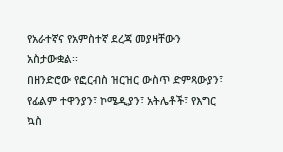የአራተኛና የአምስተኛ ደረጃ መያዛቸውን አስታውቋል፡፡
በዘንድሮው የፎርብስ ዝርዝር ውስጥ ድምጻውያን፣ የፊልም ተዋንያን፣ ኮሜዲያን፣ አትሌቶች፣ የእግር ኳስ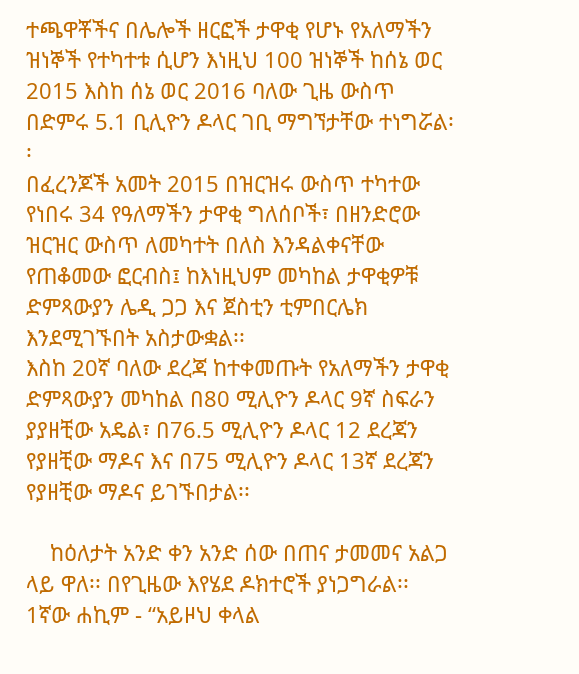ተጫዋቾችና በሌሎች ዘርፎች ታዋቂ የሆኑ የአለማችን ዝነኞች የተካተቱ ሲሆን እነዚህ 100 ዝነኞች ከሰኔ ወር 2015 እስከ ሰኔ ወር 2016 ባለው ጊዜ ውስጥ በድምሩ 5.1 ቢሊዮን ዶላር ገቢ ማግኘታቸው ተነግሯል፡፡
በፈረንጆች አመት 2015 በዝርዝሩ ውስጥ ተካተው የነበሩ 34 የዓለማችን ታዋቂ ግለሰቦች፣ በዘንድሮው ዝርዝር ውስጥ ለመካተት በለስ እንዳልቀናቸው የጠቆመው ፎርብስ፤ ከእነዚህም መካከል ታዋቂዎቹ ድምጻውያን ሌዲ ጋጋ እና ጀስቲን ቲምበርሌክ እንደሚገኙበት አስታውቋል፡፡
እስከ 20ኛ ባለው ደረጃ ከተቀመጡት የአለማችን ታዋቂ ድምጻውያን መካከል በ80 ሚሊዮን ዶላር 9ኛ ስፍራን ያያዘቺው አዴል፣ በ76.5 ሚሊዮን ዶላር 12 ደረጃን የያዘቺው ማዶና እና በ75 ሚሊዮን ዶላር 13ኛ ደረጃን የያዘቺው ማዶና ይገኙበታል፡፡

    ከዕለታት አንድ ቀን አንድ ሰው በጠና ታመመና አልጋ ላይ ዋለ፡፡ በየጊዜው እየሄደ ዶክተሮች ያነጋግራል፡፡
1ኛው ሐኪም - “አይዞህ ቀላል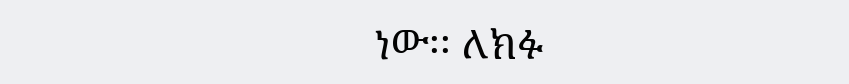ነው፡፡ ለክፉ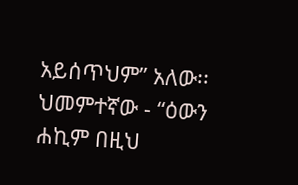አይሰጥህም” አለው፡፡
ህመምተኛው - “ዕውን ሐኪም በዚህ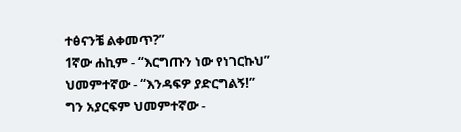ተፅናንቼ ልቀመጥ?”
1ኛው ሐኪም - “እርግጡን ነው የነገርኩህ”
ህመምተኛው - “እንዳፍዎ ያድርግልኝ!”
ግን አያርፍም ህመምተኛው -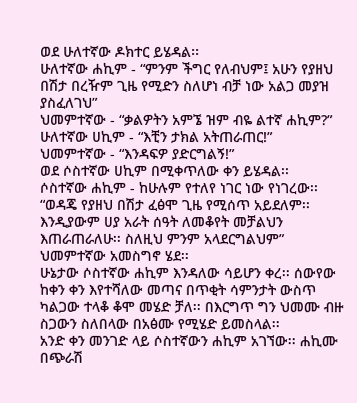ወደ ሁለተኛው ዶክተር ይሄዳል፡፡
ሁለተኛው ሐኪም - “ምንም ችግር የለብህም፤ አሁን የያዘህ በሽታ በረዥም ጊዜ የሚድን ስለሆነ ብቻ ነው አልጋ መያዝ ያስፈለገህ”
ህመምተኛው - “ቃልዎትን አምኜ ዝም ብዬ ልተኛ ሐኪም?”
ሁለተኛው ሀኪም - “እቺን ታክል አትጠራጠር!”
ህመምተኛው - “እንዳፍዎ ያድርግልኝ!”
ወደ ሶስተኛው ሀኪም በሚቀጥለው ቀን ይሄዳል፡፡
ሶስተኛው ሐኪም - ከሁሉም የተለየ ነገር ነው የነገረው፡፡
“ወዳጄ የያዘህ በሽታ ፈፅሞ ጊዜ የሚሰጥ አይደለም፡፡ እንዲያውም ሀያ አራት ሰዓት ለመቆየት መቻልህን እጠራጠራለሁ፡፡ ስለዚህ ምንም አላደርግልህም”
ህመምተኛው አመስግኖ ሄደ፡፡
ሁኔታው ሶስተኛው ሐኪም እንዳለው ሳይሆን ቀረ፡፡ ሰውየው ከቀን ቀን እየተሻለው መጣና በጥቂት ሳምንታት ውስጥ ካልጋው ተላቆ ቆሞ መሄድ ቻለ፡፡ በእርግጥ ግን ህመሙ ብዙ ስጋውን ስለበላው በአፅሙ የሚሄድ ይመስላል፡፡
አንድ ቀን መንገድ ላይ ሶስተኛውን ሐኪም አገኘው፡፡ ሐኪሙ በጭራሽ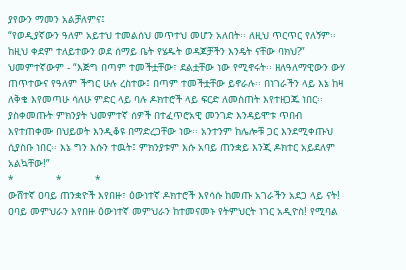ያየውን ማመን አልቻለምና፤
“የወዲያኛውን ዓለም አይተህ ተመልሰህ መጥተህ መሆን አለበት፡፡ ለዚህ ጥርጥር የለኝም፡፡ ከዚህ ቀደም ተለይተውን ወደ ሰማይ ቤት የሄዱት ወዳጆቻችን እንዴት ናቸው ባክህ?”
ህመምተኛውም - “እጅግ በጣም ተመችቷቸው፣ ደልቷቸው ነው የሚኖሩት፡፡ ዘለዓለማዊውን ውሃ ጠጥተውና የዓለም ችግር ሁሉ ረስተው፤ በጣም ተመችቷቸው ይኖራሉ፡፡ በነገራችን ላይ እኔ ከዛ ለቅቄ እየመጣሁ ሳለሁ ምድር ላይ ባሉ ዶክተሮች ላይ ፍርድ ለመስጠት እየተዘጋጁ ነበር፡፡ ያስቀመጡት ምክንያት ህመምተኛ ሰዎች በተፈጥሮአዊ መንገድ እንዳይሞቱ ጥበብ እየተጠቀሙ በህይወት እንዲቆዩ በማድረጋቸው ነው፡፡ አንተንም ከሌሎቹ ጋር እንደሚቀጡህ ሲያስቡ ነበር፡፡ እኔ ግን እሱን ተዉት፤ ምክንያቱም እሱ አባይ ጠንቋይ እንጂ ዶክተር አይደለም አልኳቸው!”
*              *           *
ውሸተኛ ዐባይ ጠንቋዮች እየበዙ፣ ዕውነተኛ ዶክተሮች እየሳሱ ከመጡ አገራችን አደጋ ላይ ናት! ዐባይ መምህራን እየበዙ ዕውነተኛ መምህራን ከተመናመኑ የትምህርት ነገር አዲዮስ! የሚባል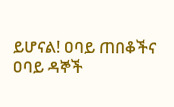ይሆናል! ዐባይ ጠበቆችና ዐባይ ዳኞች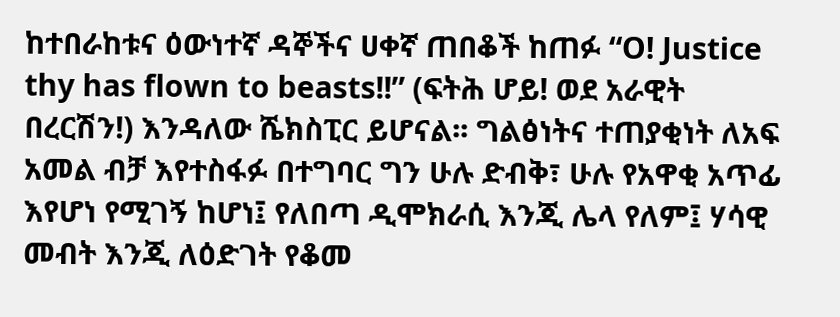ከተበራከቱና ዕውነተኛ ዳኞችና ሀቀኛ ጠበቆች ከጠፉ “O! Justice thy has flown to beasts!!” (ፍትሕ ሆይ! ወደ አራዊት በረርሽን!) እንዳለው ሼክስፒር ይሆናል፡፡ ግልፅነትና ተጠያቂነት ለአፍ አመል ብቻ እየተስፋፉ በተግባር ግን ሁሉ ድብቅ፣ ሁሉ የአዋቂ አጥፊ እየሆነ የሚገኝ ከሆነ፤ የለበጣ ዲሞክራሲ እንጂ ሌላ የለም፤ ሃሳዊ መብት እንጂ ለዕድገት የቆመ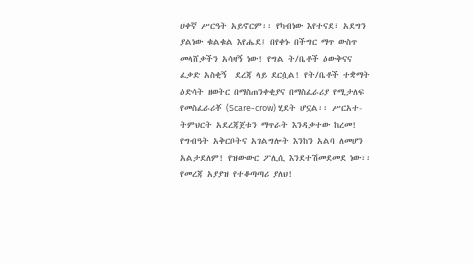ሀቀኛ ሥርዓት አይኖርም፡፡ የካብነው እየተናደ፣ አደግን ያልነው ቁልቁል እየሔደ፤ በየቀኑ በችግር ማጥ ውስጥ መላሸቃችን አሳዛኝ ነው! የግል ት/ቤቶች ዕውቅናና ፈቃድ አስቂኝ  ደረጃ ላይ ደርሷል! የት/ቤቶች ተቋማት ዕድሳት ዘወትር በማስጠንቀቂያና በማስፈራሪያ የሚታለፍ የመስፈራሪቾ (Scare-crow) ሂደት ሆኗል፡፡ ሥርአተ- ትምህርት አደረጃጀቱን ማጥራት እንዳቃተው ከረመ! የግብዓት አቅርቦትና አገልግሎት እንከን አልባ ለመሆን አልታደለም! የዝውውር ፖሊሲ እንደተሽመደመደ ነው፡፡ የመረጃ አያያዝ የተቆጣጣሪ ያለህ!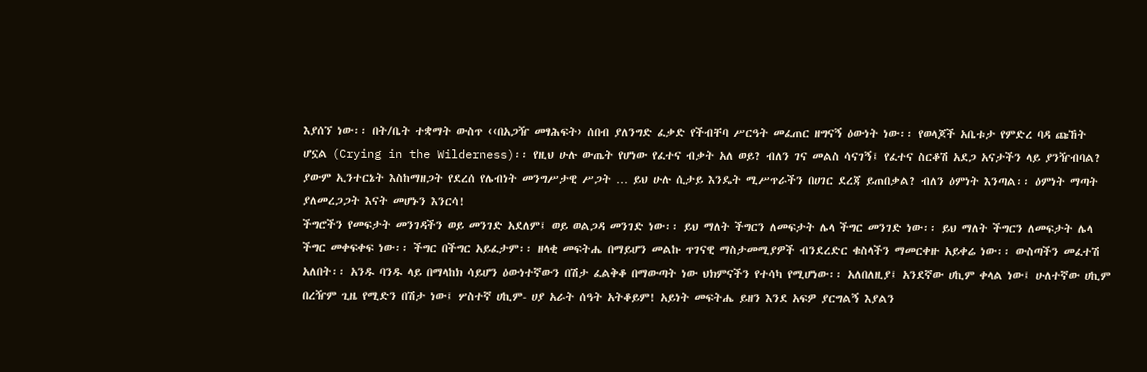እያሰኘ ነው፡፡ በት/ቤት ተቋማት ውስጥ ‹‹በአጋዥ መፃሕፍት› ሰበብ ያለንግድ ፈቃድ የችብቸባ ሥርዓት መፈጠር ዘግናኝ ዕውነት ነው፡፡ የወላጆች አቤቱታ የምድረ ባዳ ጩኸት ሆኗል (Crying in the Wilderness)፡፡ የዚህ ሁሉ ውጤት የሆነው የፈተና ብቃት አለ ወይ? ብለን ገና መልስ ሳናገኝ፤ የፈተና ስርቆሽ አደጋ አናታችን ላይ ያንዥብባል? ያውም ኢንተርኔት እስከማዘጋት የደረሰ የሌብነት መንግሥታዊ ሥጋት … ይህ ሁሉ ሲታይ እንዴት ሚሥጥራችን በሀገር ደረጃ ይጠበቃል? ብለን ዕምነት እንጣል፡፡ ዕምነት ማጣት ያለመረጋጋት እናት መሆኑን እንርሳ!
ችግሮችን የመፍታት መንገዳችን ወይ መንገድ አደለም፤ ወይ ወልጋዳ መንገድ ነው፡፡ ይህ ማለት ችግርን ለመፍታት ሌላ ችግር መንገድ ነው፡፡ ይህ ማለት ችግርን ለመፍታት ሌላ ችግር መቀፍቀፍ ነው፡፡ ችግር በችግር አይፈታም፡፡ ዘላቂ መፍትሔ በማይሆን መልኩ ጥገናዊ ማስታመሚያዎች ብንደረድር ቁስላችን ማመርቀዙ አይቀሬ ነው፡፡ ውስጣችን መፈተሽ አለበት፡፡ አንዱ ባንዱ ላይ በማላከክ ሳይሆን ዕውነተኛውን በሽታ ፈልቅቆ በማውጣት ነው ህክምናችን የተሳካ የሚሆነው፡፡ አለበለዚያ፤ አንደኛው ሀኪም ቀላል ነው፤ ሁለተኛው ሀኪም በረዥም ጊዜ የሚድን በሽታ ነው፤ ሦስተኛ ሀኪም- ሀያ አራት ሰዓት አትቆይም! አይነት መፍትሔ ይዘን እንደ አፍዎ ያርግልኝ እያልን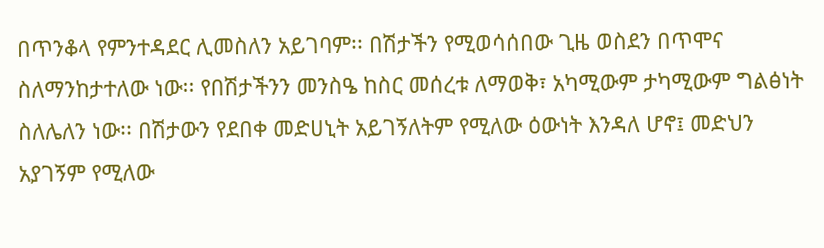በጥንቆላ የምንተዳደር ሊመስለን አይገባም፡፡ በሽታችን የሚወሳሰበው ጊዜ ወስደን በጥሞና ስለማንከታተለው ነው፡፡ የበሽታችንን መንስዔ ከስር መሰረቱ ለማወቅ፣ አካሚውም ታካሚውም ግልፅነት ስለሌለን ነው፡፡ በሽታውን የደበቀ መድሀኒት አይገኝለትም የሚለው ዕውነት እንዳለ ሆኖ፤ መድህን አያገኝም የሚለው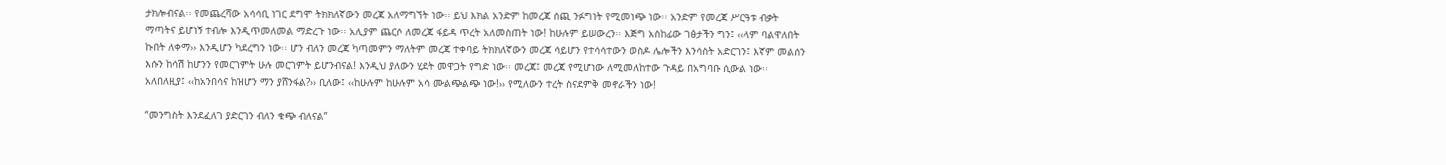ታክሎብናል፡፡ የመጨረሻው አሳሳቢ ነገር ደግሞ ትክክለኛውን መረጃ አለማግኘት ነው፡፡ ይህ እክል አንድም ከመረጃ ሰጪ ንፉግነት የሚመነጭ ነው፡፡ አንድም የመረጃ ሥርዓቱ ብቃት ማጣትና ይሆነኝ ተብሎ እንዲጥመለመል ማድረጉ ነው፡፡ አሊያም ጨርሶ ለመረጃ ፋይዳ ጥረት አለመስጠት ነው! ከሁሉም ይሠውረን፡፡ እጅግ አስከፊው ገፅታችን ግን፤ ‹‹ላም ባልዋለበት ኩበት ለቀማ›› እንዲሆን ካደረግን ነው፡፡ ሆን ብለን መረጃ ካጣመምን ማለትም መረጃ ተቀባይ ትክክለኛውን መረጃ ሳይሆን የተሳሳተውን ወስዶ ሌሎችን እንሳስት አድርገን፤ እኛም መልሰን እሱን ከሳሽ ከሆንን የመርገምት ሁሉ መርገምት ይሆንብናል! እንዲህ ያለውን ሂደት መዋጋት የግድ ነው፡፡ መረጃ፤ መረጃ የሚሆነው ለሚመለከተው ጉዳይ በአግባቡ ሲውል ነው፡፡ አለበለዚያ፤ ‹‹ከአንበሳና ከዝሆን ማን ያሸንፋል?›› ቢለው፤ ‹‹ከሁሉም ከሁሉም አሳ ሙልጭልጭ ነው!›› የሚለውን ተረት ስናደምቅ መኖራችን ነው!

“መንግስት እንደፈለገ ያድርገን ብለን ቁጭ ብለናል”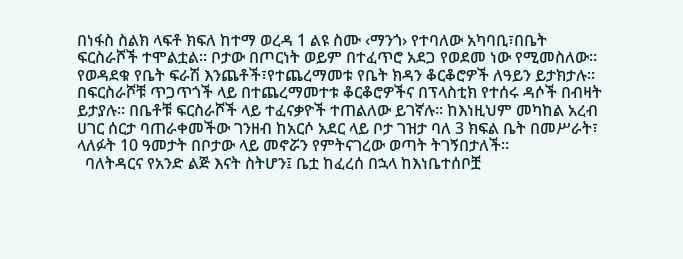በነፋስ ስልክ ላፍቶ ክፍለ ከተማ ወረዳ 1 ልዩ ስሙ ‹ማንጎ› የተባለው አካባቢ፣በቤት ፍርስራሾች ተሞልቷል፡፡ ቦታው በጦርነት ወይም በተፈጥሮ አደጋ የወደመ ነው የሚመስለው፡፡  የወዳደቁ የቤት ፍራሽ እንጨቶች፣የተጨረማመቱ የቤት ክዳን ቆርቆሮዎች ለዓይን ይታክታሉ፡፡ በፍርስራሾቹ ጥጋጥጎች ላይ በተጨረማመተቱ ቆርቆሮዎችና በፕላስቲክ የተሰሩ ዳሶች በብዛት ይታያሉ፡፡ በቤቶቹ ፍርስራሾች ላይ ተፈናቃዮች ተጠልለው ይገኛሉ፡፡ ከእነዚህም መካከል አረብ ሀገር ሰርታ ባጠራቀመችው ገንዘብ ከአርሶ አደር ላይ ቦታ ገዝታ ባለ 3 ክፍል ቤት በመሥራት፣ ላለፉት 10 ዓመታት በቦታው ላይ መኖሯን የምትናገረው ወጣት ትገኝበታለች፡፡
  ባለትዳርና የአንድ ልጅ እናት ስትሆን፤ ቤቷ ከፈረሰ በኋላ ከእነቤተሰቦቿ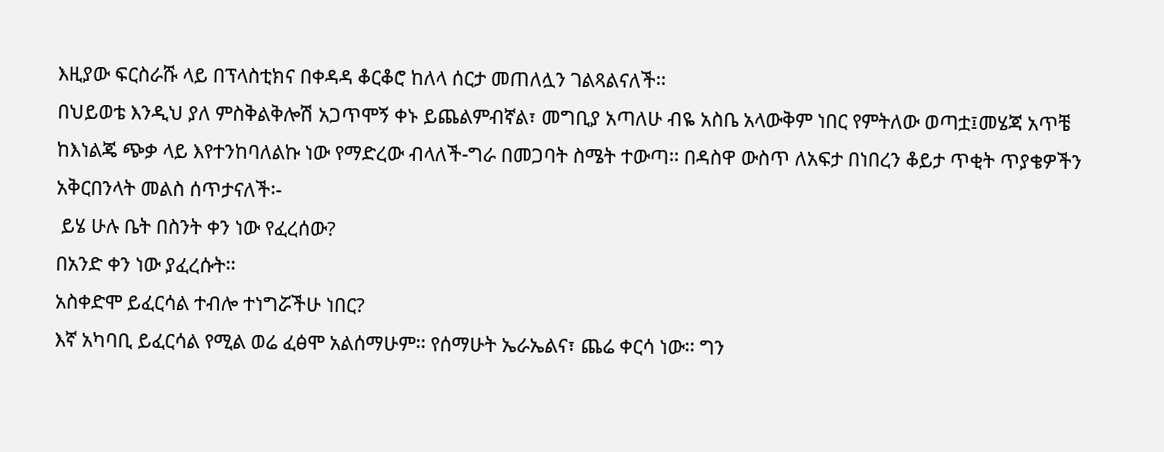እዚያው ፍርስራሹ ላይ በፕላስቲክና በቀዳዳ ቆርቆሮ ከለላ ሰርታ መጠለሏን ገልጻልናለች፡፡
በህይወቴ እንዲህ ያለ ምስቅልቅሎሽ አጋጥሞኝ ቀኑ ይጨልምብኛል፣ መግቢያ አጣለሁ ብዬ አስቤ አላውቅም ነበር የምትለው ወጣቷ፤መሄጃ አጥቼ ከእነልጄ ጭቃ ላይ እየተንከባለልኩ ነው የማድረው ብላለች-ግራ በመጋባት ስሜት ተውጣ፡፡ በዳስዋ ውስጥ ለአፍታ በነበረን ቆይታ ጥቂት ጥያቄዎችን አቅርበንላት መልስ ሰጥታናለች፡-
 ይሄ ሁሉ ቤት በስንት ቀን ነው የፈረሰው?
በአንድ ቀን ነው ያፈረሱት፡፡
አስቀድሞ ይፈርሳል ተብሎ ተነግሯችሁ ነበር?
እኛ አካባቢ ይፈርሳል የሚል ወሬ ፈፅሞ አልሰማሁም፡፡ የሰማሁት ኤራኤልና፣ ጨሬ ቀርሳ ነው፡፡ ግን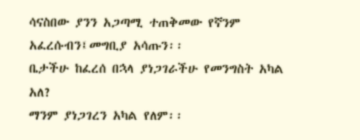ሳናስበው ያንን አጋጣሚ ተጠቅመው የኛንም አፈረሱብን፤መግቢያ አሳጡን፡፡
ቤታችሁ ከፈረሰ በኋላ ያነጋገራችሁ የመንግስት አካል አለ?
ማንም ያነጋገረን አካል የለም፡፡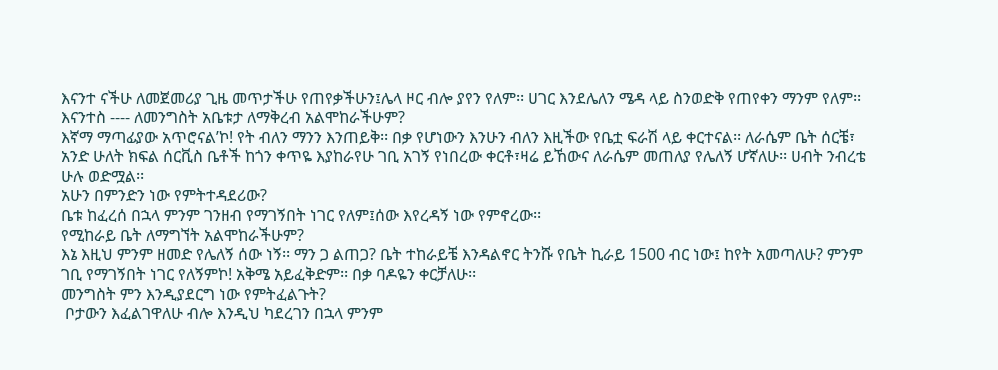እናንተ ናችሁ ለመጀመሪያ ጊዜ መጥታችሁ የጠየቃችሁን፤ሌላ ዞር ብሎ ያየን የለም፡፡ ሀገር እንደሌለን ሜዳ ላይ ስንወድቅ የጠየቀን ማንም የለም፡፡
እናንተስ ---- ለመንግስት አቤቱታ ለማቅረብ አልሞከራችሁም?
እኛማ ማጣፊያው አጥሮናል’ኮ! የት ብለን ማንን እንጠይቅ፡፡ በቃ የሆነውን እንሁን ብለን እዚችው የቤቷ ፍራሽ ላይ ቀርተናል፡፡ ለራሴም ቤት ሰርቼ፣ አንድ ሁለት ክፍል ሰርቪስ ቤቶች ከጎን ቀጥዬ እያከራየሁ ገቢ አገኝ የነበረው ቀርቶ፣ዛሬ ይኸውና ለራሴም መጠለያ የሌለኝ ሆኛለሁ፡፡ ሀብት ንብረቴ ሁሉ ወድሟል፡፡
አሁን በምንድን ነው የምትተዳደሪው?
ቤቱ ከፈረሰ በኋላ ምንም ገንዘብ የማገኝበት ነገር የለም፤ሰው እየረዳኝ ነው የምኖረው፡፡
የሚከራይ ቤት ለማግኘት አልሞከራችሁም?
እኔ እዚህ ምንም ዘመድ የሌለኝ ሰው ነኝ፡፡ ማን ጋ ልጠጋ? ቤት ተከራይቼ እንዳልኖር ትንሹ የቤት ኪራይ 1500 ብር ነው፤ ከየት አመጣለሁ? ምንም ገቢ የማገኝበት ነገር የለኝምኮ! አቅሜ አይፈቅድም፡፡ በቃ ባዶዬን ቀርቻለሁ፡፡
መንግስት ምን እንዲያደርግ ነው የምትፈልጉት?
 ቦታውን እፈልገዋለሁ ብሎ እንዲህ ካደረገን በኋላ ምንም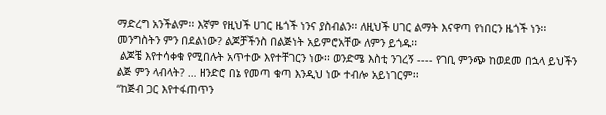ማድረግ አንችልም፡፡ እኛም የዚህች ሀገር ዜጎች ነንና ያስብልን፡፡ ለዚህች ሀገር ልማት እናዋጣ የነበርን ዜጎች ነን፡፡ መንግስትን ምን በደልነው? ልጆቻችንስ በልጅነት አይምሮአቸው ለምን ይጎዱ፡፡
 ልጆቼ እየተሳቀቁ የሚበሉት አጥተው እየተቸገርን ነው፡፡ ወንድሜ እስቲ ንገረኝ ---- የገቢ ምንጭ ከወደመ በኋላ ይህችን ልጅ ምን ላብላት? … ዘንድሮ በኔ የመጣ ቁጣ እንዲህ ነው ተብሎ አይነገርም፡፡
“ከጅብ ጋር እየተፋጠጥን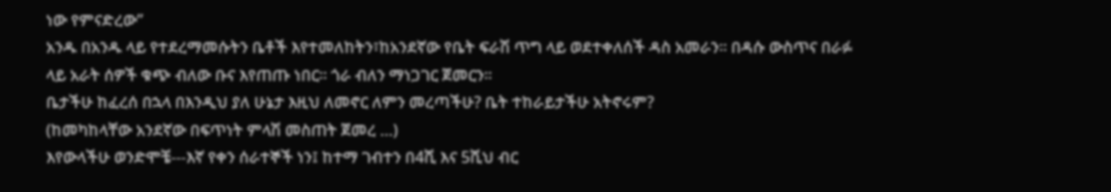ነው የምናድረው”
አንዱ በአንዱ ላይ የተደረማመሱትን ቤቶች እየተመለከትን፣ከአንደኛው የቤት ፍራሽ ጥግ ላይ ወደተቀለሰች ዳስ አመራን፡፡ በዳሱ ውስጥና በራፉ ላይ አራት ሰዎች ቁጭ ብለው ቡና እየጠጡ ነበር፡፡ ጎራ ብለን ማነጋገር ጀመርን፡፡
ቤታችሁ ከፈረሰ በኋላ በእንዲህ ያለ ሁኔታ እዚህ ለመኖር ለምን መረጣችሁ? ቤት ተከራይታችሁ አትኖሩም?
(ከመካከላቸው አንደኛው በፍጥነት ምላሽ መስጠት ጀመረ …)
እየውላችሁ ወንድሞቼ---እኛ የቀን ሰራተኞች ነን፤ ከተማ ገብተን በ4ሺ እና 5ሺህ ብር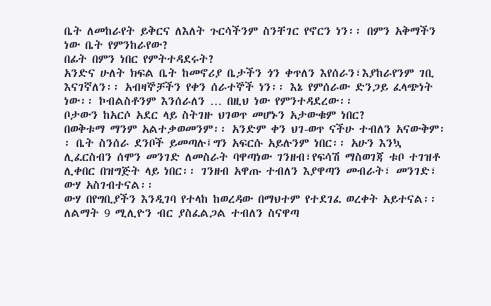ቤት ለመከራየት ይቅርና ለእለት ጉርሳችንም ስንቸገር የኖርን ነን፡፡ በምን አቅማችን ነው ቤት የምንከራየው?
በፊት በምን ነበር የምትተዳደሩት?
አንድና ሁለት ክፍል ቤት ከመኖሪያ ቤታችን ጎን ቀጥለን እየሰራን፣እያከራየንም ገቢ እናገኛለን፡፡ አብዛኞቻችን የቀን ሰራተኞች ነን፡፡ እኔ የምሰራው ድንጋይ ፈላጭነት ነው፡፡ ኮብልስቶንም እንሰራለን … በዚህ ነው የምንተዳደረው፡፡
ቦታውን ከአርሶ አደር ላይ ስትገዙ ህገወጥ መሆኑን አታውቁም ነበር?
በወቅቱማ ማንም አልተቃወመንም፡፡ አንድም ቀን ህገ-ወጥ ናችሁ ተብለን አናውቅም፡፡ ቤት ስንሰራ ደንቦች ይመጣሉ፤ግን አፍርሱ አይሉንም ነበር፡፡ አሁን እንኳ ሊፈርስብን ሰሞን መንገድ ለመስራት ባዋጣነው ገንዘብ፣የፍሳሽ ማስወገጃ ቱቦ ተገዝቶ ሊቀበር በዝግጅት ላይ ነበር፡፡ ገንዘብ አዋጡ ተብለን እያዋጣን መብራት፣ መንገድ፣ ውሃ አስገብተናል፡፡
ውሃ በየግቢያችን እንዲገባ የተላከ ከወረዳው በማህተም የተደገፈ ወረቀት አይተናል፡፡ ለልማት 9 ሚሊዮን ብር ያስፈልጋል ተብለን ስናዋጣ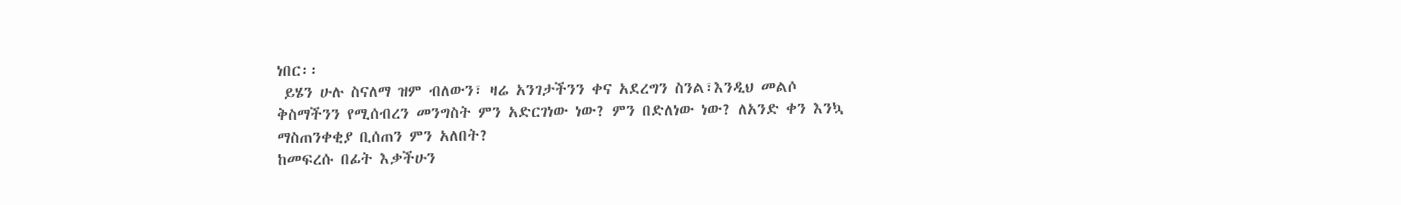ነበር፡፡
 ይሄን ሁሉ ስናለማ ዝም ብለውን፣ ዛሬ አንገታችንን ቀና አደረግን ስንል፣እንዲህ መልሶ ቅስማችንን የሚሰብረን መንግስት ምን አድርገነው ነው? ምን በድለነው ነው? ለአንድ ቀን እንኳ ማስጠንቀቂያ ቢሰጠን ምን አለበት?
ከመፍረሱ በፊት እቃችሁን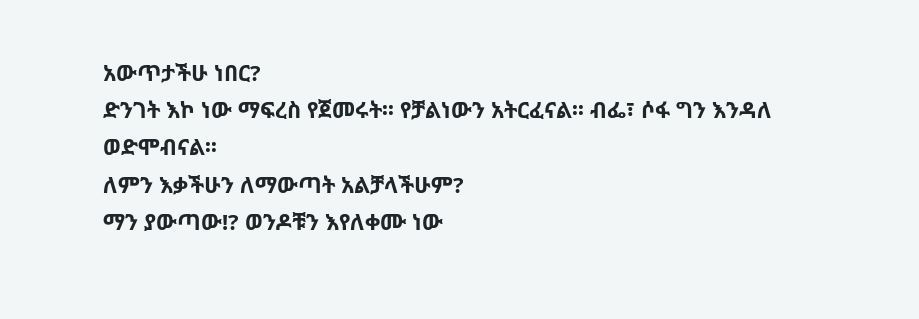አውጥታችሁ ነበር?
ድንገት እኮ ነው ማፍረስ የጀመሩት፡፡ የቻልነውን አትርፈናል፡፡ ብፌ፣ ሶፋ ግን እንዳለ ወድሞብናል፡፡
ለምን እቃችሁን ለማውጣት አልቻላችሁም?
ማን ያውጣው!? ወንዶቹን እየለቀሙ ነው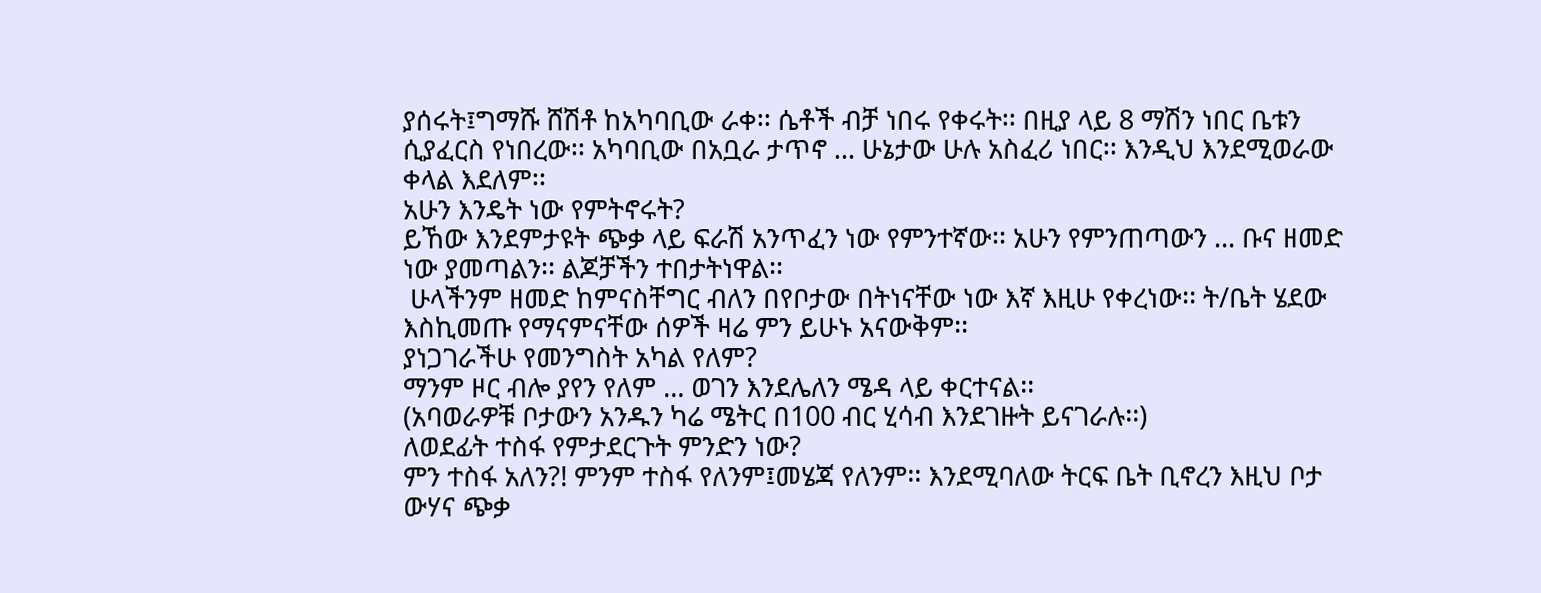ያሰሩት፤ግማሹ ሸሽቶ ከአካባቢው ራቀ፡፡ ሴቶች ብቻ ነበሩ የቀሩት፡፡ በዚያ ላይ 8 ማሽን ነበር ቤቱን ሲያፈርስ የነበረው፡፡ አካባቢው በአቧራ ታጥኖ … ሁኔታው ሁሉ አስፈሪ ነበር፡፡ እንዲህ እንደሚወራው ቀላል እደለም፡፡
አሁን እንዴት ነው የምትኖሩት?
ይኸው እንደምታዩት ጭቃ ላይ ፍራሽ አንጥፈን ነው የምንተኛው፡፡ አሁን የምንጠጣውን … ቡና ዘመድ ነው ያመጣልን፡፡ ልጆቻችን ተበታትነዋል፡፡
 ሁላችንም ዘመድ ከምናስቸግር ብለን በየቦታው በትነናቸው ነው እኛ እዚሁ የቀረነው፡፡ ት/ቤት ሄደው እስኪመጡ የማናምናቸው ሰዎች ዛሬ ምን ይሁኑ አናውቅም፡፡
ያነጋገራችሁ የመንግስት አካል የለም?
ማንም ዞር ብሎ ያየን የለም … ወገን እንደሌለን ሜዳ ላይ ቀርተናል፡፡
(አባወራዎቹ ቦታውን አንዱን ካሬ ሜትር በ100 ብር ሂሳብ እንደገዙት ይናገራሉ፡፡)
ለወደፊት ተስፋ የምታደርጉት ምንድን ነው?
ምን ተስፋ አለን?! ምንም ተስፋ የለንም፤መሄጃ የለንም፡፡ እንደሚባለው ትርፍ ቤት ቢኖረን እዚህ ቦታ ውሃና ጭቃ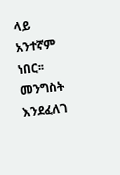ላይ አንተኛም ነበር፡፡ መንግስት እንደፈለገ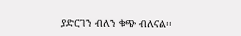ያድርገን ብለን ቁጭ ብለናል፡፡